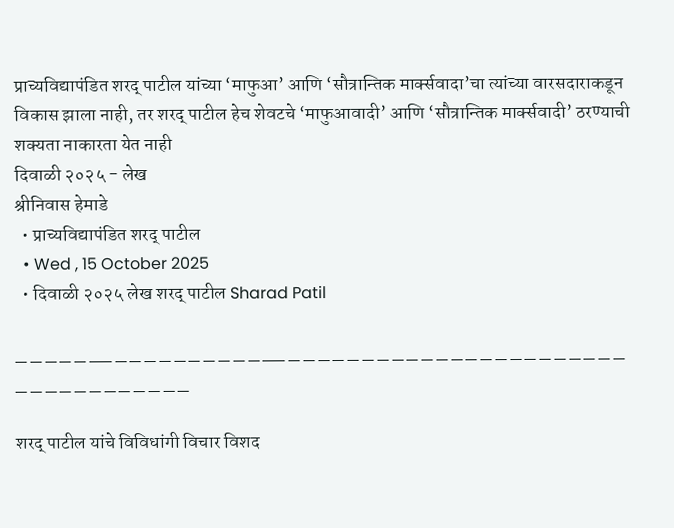प्राच्यविद्यापंडित शरद् पाटील यांच्या ‘माफुआ’ आणि ‘सौत्रान्तिक मार्क्सवादा’चा त्यांच्या वारसदाराकडून विकास झाला नाही, तर शरद् पाटील हेच शेवटचे ‘माफुआवादी’ आणि ‘सौत्रान्तिक मार्क्सवादी’ ठरण्याची शक्यता नाकारता येत नाही
दिवाळी २०२५ - लेख
श्रीनिवास हेमाडे
  • प्राच्यविद्यापंडित शरद् पाटील
  • Wed , 15 October 2025
  • दिवाळी २०२५ लेख शरद् पाटील Sharad Patil

_ _ _ _ _ __ _ _ _ _ _ _ _ _ _ _ __ _ _ _ _ _ _ _ _ _ _ _ _ _ _ _ _ _ _ _ _ _ _ _ _ _ _ _ _ _ _ _ _ _ _ _

शरद् पाटील यांचे विविधांगी विचार विशद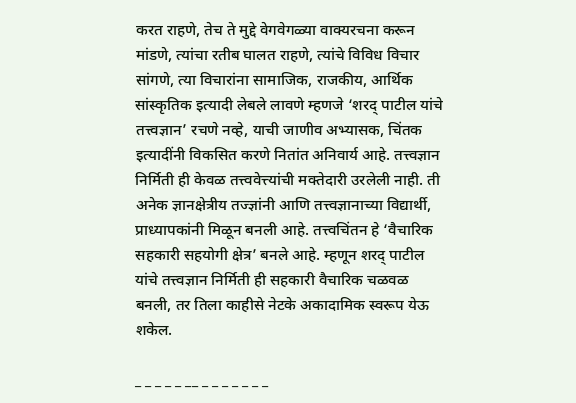करत राहणे, तेच ते मुद्दे वेगवेगळ्या वाक्यरचना करून मांडणे, त्यांचा रतीब घालत राहणे, त्यांचे विविध विचार सांगणे, त्या विचारांना सामाजिक, राजकीय, आर्थिक सांस्कृतिक इत्यादी लेबले लावणे म्हणजे ‘शरद् पाटील यांचे तत्त्वज्ञान’ रचणे नव्हे, याची जाणीव अभ्यासक, चिंतक इत्यादींनी विकसित करणे नितांत अनिवार्य आहे. तत्त्वज्ञान निर्मिती ही केवळ तत्त्ववेत्त्यांची मक्तेदारी उरलेली नाही. ती अनेक ज्ञानक्षेत्रीय तज्ज्ञांनी आणि तत्त्वज्ञानाच्या विद्यार्थी, प्राध्यापकांनी मिळून बनली आहे. तत्त्वचिंतन हे ‘वैचारिक सहकारी सहयोगी क्षेत्र’ बनले आहे. म्हणून शरद् पाटील  यांचे तत्त्वज्ञान निर्मिती ही सहकारी वैचारिक चळवळ बनली, तर तिला काहीसे नेटके अकादामिक स्वरूप येऊ शकेल.

_ _ _ _ _ __ _ _ _ _ _ _ _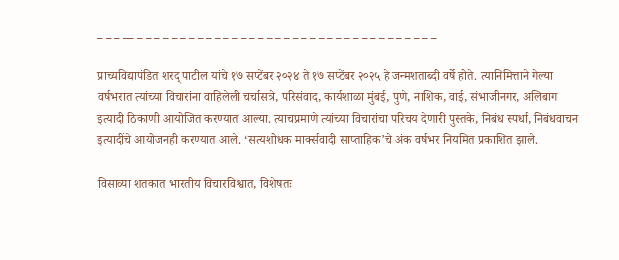_ _ _ __ _ _ _ _ _ _ _ _ _ _ _ _ _ _ _ _ _ _ _ _ _ _ _ _ _ _ _ _ _ _ _ _ _ _ _

प्राच्यविद्यापंडित शरद् पाटील यांचे १७ सप्टेंबर २०२४ ते १७ सप्टेंबर २०२५ हे जन्मशताब्दी वर्षे होते. त्यानिमित्ताने गेल्या वर्षभरात त्यांच्या विचारांना वाहिलेली चर्चासत्रे, परिसंवाद, कार्यशाळा मुंबई, पुणे, नाशिक, वाई, संभाजीनगर, अलिबाग इत्यादी ठिकाणी आयोजित करण्यात आल्या. त्याचप्रमाणे त्यांच्या विचारांचा परिचय देणारी पुस्तके, निबंध स्पर्धा, निबंधवाचन इत्यादींचे आयोजनही करण्यात आले. ‘सत्यशोधक मार्क्सवादी साप्ताहिक’चे अंक वर्षभर नियमित प्रकाशित झाले.

विसाव्या शतकात भारतीय विचारविश्वात, विशेषतः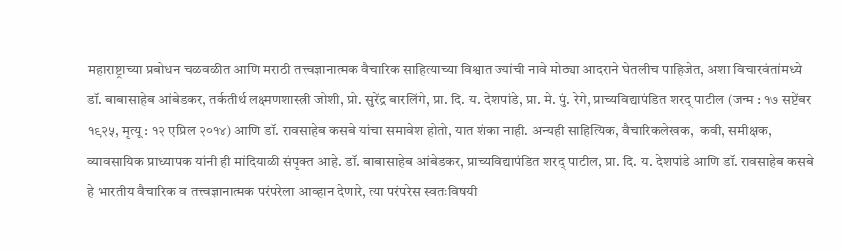महाराष्ट्राच्या प्रबोधन चळवळीत आणि मराठी तत्त्वज्ञानात्मक वैचारिक साहित्याच्या विश्वात ज्यांची नावे मोठ्या आदराने घेतलीच पाहिजेत, अशा विचारवंतांमध्ये डॉ. बाबासाहेब आंबेडकर, तर्कतीर्थ लक्ष्मणशास्त्री जोशी, प्रो. सुरेंद्र बारलिंगे, प्रा. दि. य. देशपांडे, प्रा. मे. पुं. रेगे, प्राच्यविद्यापंडित शरद् पाटील (जन्म : १७ सप्टेंबर १९२५, मृत्यू : १२ एप्रिल २०१४) आणि डॉ. रावसाहेब कसबे यांचा समावेश होतो, यात शंका नाही. अन्यही साहित्यिक, वैचारिकलेखक,  कवी, समीक्षक, व्यावसायिक प्राध्यापक यांनी ही मांदियाळी संपृक्त आहे. डॉ. बाबासाहेब आंबेडकर, प्राच्यविद्यापंडित शरद् पाटील, प्रा. दि. य. देशपांडे आणि डॉ. रावसाहेब कसबे हे भारतीय वैचारिक व तत्त्वज्ञानात्मक परंपरेला आव्हान देणारे, त्या परंपरेस स्वतःविषयी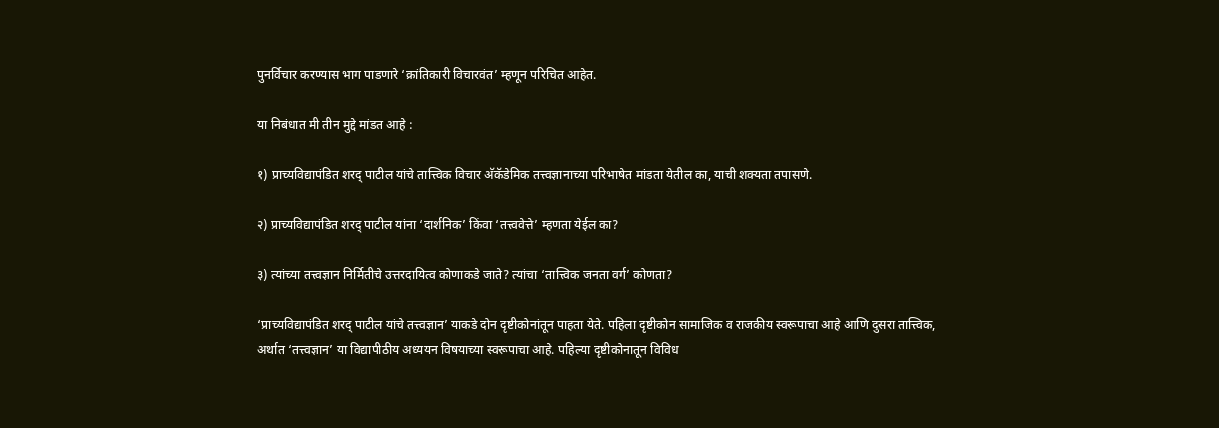पुनर्विचार करण्यास भाग पाडणारे ‘क्रांतिकारी विचारवंत’ म्हणून परिचित आहेत.

या निबंधात मी तीन मुद्दे मांडत आहे :

१) प्राच्यविद्यापंडित शरद् पाटील यांचे तात्त्विक विचार अ‍ॅकॅडेमिक तत्त्वज्ञानाच्या परिभाषेत मांडता येतील का, याची शक्यता तपासणे.

२) प्राच्यविद्यापंडित शरद् पाटील यांना ‘दार्शनिक’ किंवा ‘तत्त्ववेत्ते’ म्हणता येईल का?

३) त्यांच्या तत्त्वज्ञान निर्मितीचे उत्तरदायित्व कोणाकडे जाते? त्यांचा ‘तात्त्विक जनता वर्ग’ कोणता?

‘प्राच्यविद्यापंडित शरद् पाटील यांचे तत्त्वज्ञान’ याकडे दोन दृष्टीकोनांतून पाहता येते. पहिला दृष्टीकोन सामाजिक व राजकीय स्वरूपाचा आहे आणि दुसरा तात्त्विक, अर्थात ‘तत्त्वज्ञान’ या विद्यापीठीय अध्ययन विषयाच्या स्वरूपाचा आहे. पहिल्या दृष्टीकोनातून विविध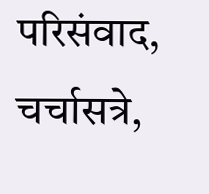परिसंवाद, चर्चासत्रे,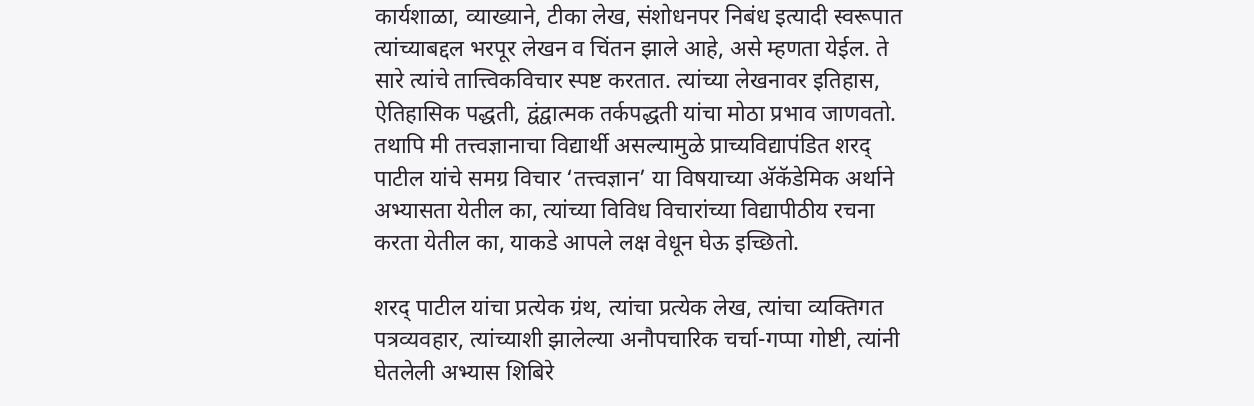कार्यशाळा, व्याख्याने, टीका लेख, संशोधनपर निबंध इत्यादी स्वरूपात त्यांच्याबद्दल भरपूर लेखन व चिंतन झाले आहे, असे म्हणता येईल. ते सारे त्यांचे तात्त्विकविचार स्पष्ट करतात. त्यांच्या लेखनावर इतिहास, ऐतिहासिक पद्धती, द्वंद्वात्मक तर्कपद्धती यांचा मोठा प्रभाव जाणवतो. तथापि मी तत्त्वज्ञानाचा विद्यार्थी असल्यामुळे प्राच्यविद्यापंडित शरद् पाटील यांचे समग्र विचार ‘तत्त्वज्ञान’ या विषयाच्या अ‍ॅकॅडेमिक अर्थाने अभ्यासता येतील का, त्यांच्या विविध विचारांच्या विद्यापीठीय रचना करता येतील का, याकडे आपले लक्ष वेधून घेऊ इच्छितो.

शरद् पाटील यांचा प्रत्येक ग्रंथ, त्यांचा प्रत्येक लेख, त्यांचा व्यक्तिगत पत्रव्यवहार, त्यांच्याशी झालेल्या अनौपचारिक चर्चा-गप्पा गोष्टी, त्यांनी घेतलेली अभ्यास शिबिरे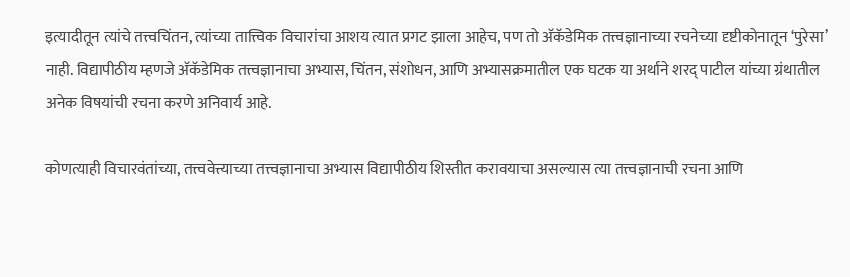इत्यादीतून त्यांचे तत्त्वचिंतन, त्यांच्या तात्त्विक विचारांचा आशय त्यात प्रगट झाला आहेच, पण तो अ‍ॅकॅडेमिक तत्त्वज्ञानाच्या रचनेच्या दृष्टीकोनातून ‘पुरेसा’ नाही. विद्यापीठीय म्हणजे अ‍ॅकॅडेमिक तत्त्वज्ञानाचा अभ्यास, चिंतन, संशोधन, आणि अभ्यासक्रमातील एक घटक या अर्थाने शरद् पाटील यांच्या ग्रंथातील अनेक विषयांची रचना करणे अनिवार्य आहे.

कोणत्याही विचारवंतांच्या, तत्त्ववेत्त्याच्या तत्त्वज्ञानाचा अभ्यास विद्यापीठीय शिस्तीत करावयाचा असल्यास त्या तत्त्वज्ञानाची रचना आणि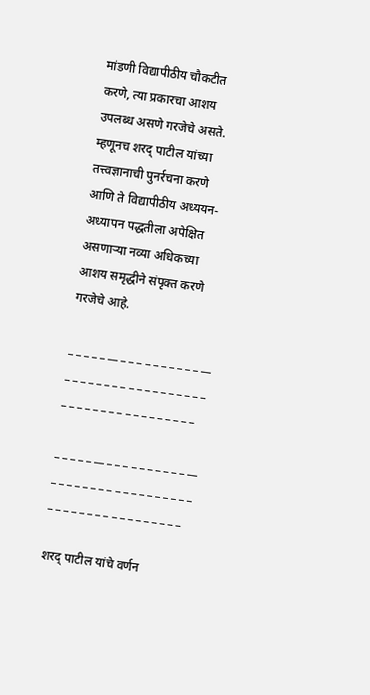मांडणी विद्यापीठीय चौकटीत करणे, त्या प्रकारचा आशय उपलब्ध असणे गरजेचे असते. म्हणूनच शरद् पाटील यांच्या तत्त्वज्ञानाची पुनर्रचना करणे आणि ते विद्यापीठीय अध्ययन-अध्यापन पद्धतीला अपेक्षित असणाऱ्या नव्या अधिकच्या आशय समृद्धीने संपृक्त करणे गरजेचे आहे.

_ _ _ _ _ __ _ _ _ _ _ _ _ _ _ _ __ _ _ _ _ _ _ _ _ _ _ _ _ _ _ _ _ _ _ _ _ _ _ _ _ _ _ _ _ _ _ _ _ _ _ _

_ _ _ _ _ __ _ _ _ _ _ _ _ _ _ _ __ _ _ _ _ _ _ _ _ _ _ _ _ _ _ _ _ _ _ _ _ _ _ _ _ _ _ _ _ _ _ _ _ _ _ _

शरद् पाटील यांचे वर्णन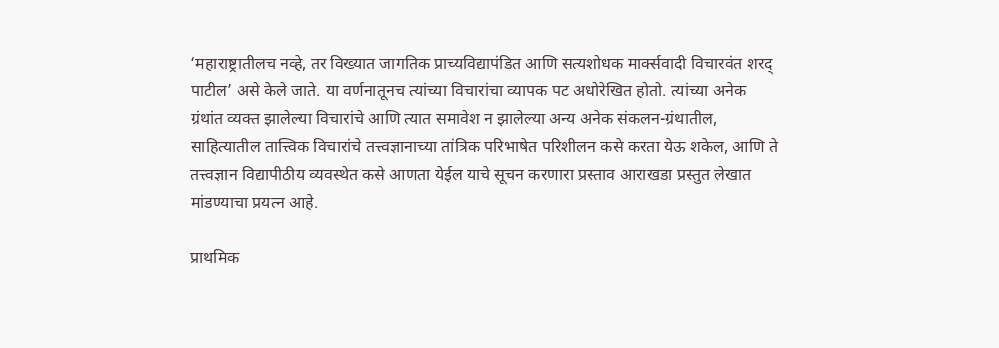‘महाराष्ट्रातीलच नव्हे, तर विख्यात जागतिक प्राच्यविद्यापंडित आणि सत्यशोधक मार्क्सवादी विचारवंत शरद् पाटील’ असे केले जाते. या वर्णनातूनच त्यांच्या विचारांचा व्यापक पट अधोरेखित होतो. त्यांच्या अनेक ग्रंथांत व्यक्त झालेल्या विचारांचे आणि त्यात समावेश न झालेल्या अन्य अनेक संकलन-ग्रंथातील, साहित्यातील तात्त्विक विचारांचे तत्त्वज्ञानाच्या तांत्रिक परिभाषेत परिशीलन कसे करता येऊ शकेल, आणि ते तत्त्वज्ञान विद्यापीठीय व्यवस्थेत कसे आणता येईल याचे सूचन करणारा प्रस्ताव आराखडा प्रस्तुत लेखात मांडण्याचा प्रयत्न आहे.

प्राथमिक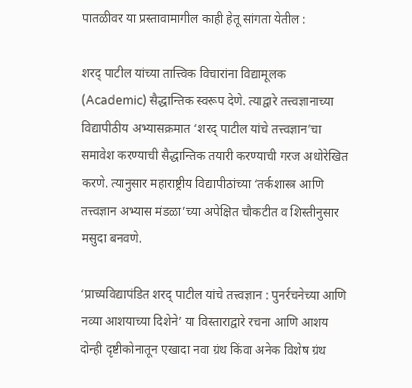पातळीवर या प्रस्तावामागील काही हेतू सांगता येतील :

शरद् पाटील यांच्या तात्त्विक विचारांना विद्यामूलक (Academic) सैद्धान्तिक स्वरूप देणे. त्याद्वारे तत्त्वज्ञानाच्या विद्यापीठीय अभ्यासक्रमात ‘शरद् पाटील यांचे तत्त्वज्ञान’चा समावेश करण्याची सैद्धान्तिक तयारी करण्याची गरज अधोरेखित करणे. त्यानुसार महाराष्ट्रीय विद्यापीठांच्या ‘तर्कशास्त्र आणि तत्त्वज्ञान अभ्यास मंडळा’च्या अपेक्षित चौकटीत व शिस्तीनुसार मसुदा बनवणे.

‘प्राच्यविद्यापंडित शरद् पाटील यांचे तत्त्वज्ञान : पुनर्रचनेच्या आणि नव्या आशयाच्या दिशेने’ या विस्ताराद्वारे रचना आणि आशय दोन्ही दृष्टीकोनातून एखादा नवा ग्रंथ किंवा अनेक विशेष ग्रंथ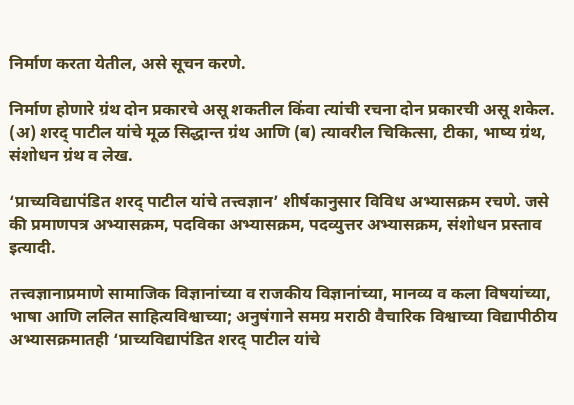निर्माण करता येतील, असे सूचन करणे.

निर्माण होणारे ग्रंथ दोन प्रकारचे असू शकतील किंवा त्यांची रचना दोन प्रकारची असू शकेल. (अ) शरद् पाटील यांचे मूळ सिद्धान्त ग्रंथ आणि (ब) त्यावरील चिकित्सा, टीका, भाष्य ग्रंथ, संशोधन ग्रंथ व लेख.

‘प्राच्यविद्यापंडित शरद् पाटील यांचे तत्त्वज्ञान’ शीर्षकानुसार विविध अभ्यासक्रम रचणे. जसे की प्रमाणपत्र अभ्यासक्रम, पदविका अभ्यासक्रम, पदव्युत्तर अभ्यासक्रम, संशोधन प्रस्ताव इत्यादी.

तत्त्वज्ञानाप्रमाणे सामाजिक विज्ञानांच्या व राजकीय विज्ञानांच्या, मानव्य व कला विषयांच्या, भाषा आणि ललित साहित्यविश्वाच्या; अनुषंगाने समग्र मराठी वैचारिक विश्वाच्या विद्यापीठीय अभ्यासक्रमातही ‘प्राच्यविद्यापंडित शरद् पाटील यांचे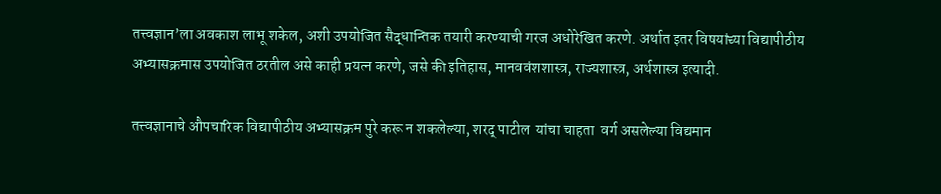तत्त्वज्ञान’ला अवकाश लाभू शकेल, अशी उपयोजित सैद्धान्तिक तयारी करण्याची गरज अधोरेखित करणे. अर्थात इतर विषयांच्या विद्यापीठीय अभ्यासक्रमास उपयोजित ठरतील असे काही प्रयत्न करणे, जसे की इतिहास, मानववंशशास्त्र, राज्यशास्त्र, अर्थशास्त्र इत्यादी.

तत्त्वज्ञानाचे औपचारिक विद्यापीठीय अभ्यासक्रम पुरे करू न शकलेल्या, शरद् पाटील  यांचा चाहता  वर्ग असलेल्या विद्यमान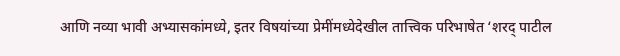आणि नव्या भावी अभ्यासकांमध्ये, इतर विषयांच्या प्रेमींमध्येदेखील तात्त्विक परिभाषेत ‘शरद् पाटील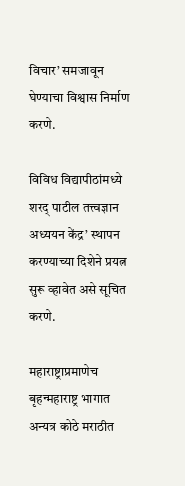विचार’ समजावून घेण्याचा विश्वास निर्माण करणे.

विविध विद्यापीठांमध्ये शरद् पाटील तत्त्वज्ञान अध्ययन केंद्र’ स्थापन करण्याच्या दिशेने प्रयत्न सुरू व्हावेत असे सूचित करणे.

महाराष्ट्राप्रमाणेच बृहन्महाराष्ट्र भागात अन्यत्र कोठे मराठीत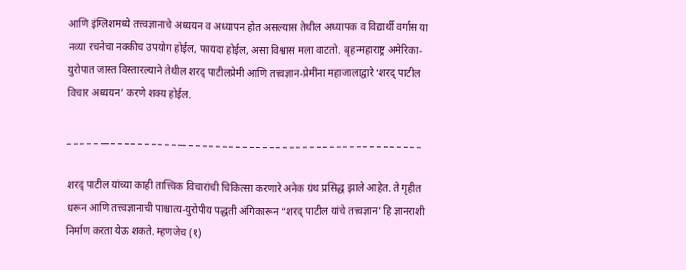आणि इंग्लिशमध्ये तत्त्वज्ञानाचे अध्ययन व अध्यापन होत असल्यास तेथील अध्यापक व विद्यार्थी वर्गास या नव्या रचनेचा नक्कीच उपयोग होईल, फायदा होईल, असा विश्वास मला वाटतो. बृहन्महाराष्ट्र अमेरिका-युरोपात जास्त विस्तारल्याने तेथील शरद् पाटीलप्रेमी आणि तत्त्वज्ञान-प्रेमींना महाजालाद्वारे ‘शरद् पाटील विचार अध्ययन’ करणे शक्य होईल.

_ _ _ _ _ __ _ _ _ _ _ _ _ _ _ _ __ _ _ _ _ _ _ _ _ _ _ _ _ _ _ _ _ _ _ _ _ _ _ _ _ _ _ _ _ _ _ _ _ _ _ _

शरद् पाटील यांच्या काही तात्त्विक विचारांची चिकित्सा करणारे अनेक ग्रंथ प्रसिद्ध झाले आहेत. ते गृहीत धरून आणि तत्त्वज्ञानाची पाश्चात्य-युरोपीय पद्धती अंगिकारून “शरद् पाटील यांचे तत्त्वज्ञान’ हि ज्ञानराशी निर्माण करता येऊ शकते. म्हणजेच (१)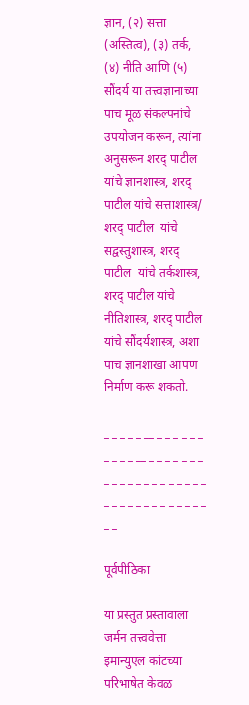ज्ञान, (२) सत्ता (अस्तित्व), (३) तर्क, (४) नीति आणि (५) सौंदर्य या तत्त्वज्ञानाच्या पाच मूळ संकल्पनांचे उपयोजन करून, त्यांना अनुसरून शरद् पाटील यांचे ज्ञानशास्त्र, शरद् पाटील यांचे सत्ताशास्त्र/ शरद् पाटील  यांचे सद्वस्तुशास्त्र, शरद् पाटील  यांचे तर्कशास्त्र, शरद् पाटील यांचे नीतिशास्त्र, शरद् पाटील यांचे सौंदर्यशास्त्र, अशा पाच ज्ञानशाखा आपण निर्माण करू शकतो.

_ _ _ _ _ __ _ _ _ _ _ _ _ _ _ _ __ _ _ _ _ _ _ _ _ _ _ _ _ _ _ _ _ _ _ _ _ _ _ _ _ _ _ _ _ _ _ _ _ _ _ _

पूर्वपीठिका

या प्रस्तुत प्रस्तावाला जर्मन तत्त्ववेत्ता इमान्युएल कांटच्या परिभाषेत केवळ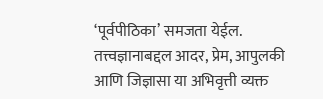‘पूर्वपीठिका’ समजता येईल. तत्त्वज्ञानाबद्दल आदर, प्रेम, आपुलकी आणि जिज्ञासा या अभिवृत्ती व्यक्त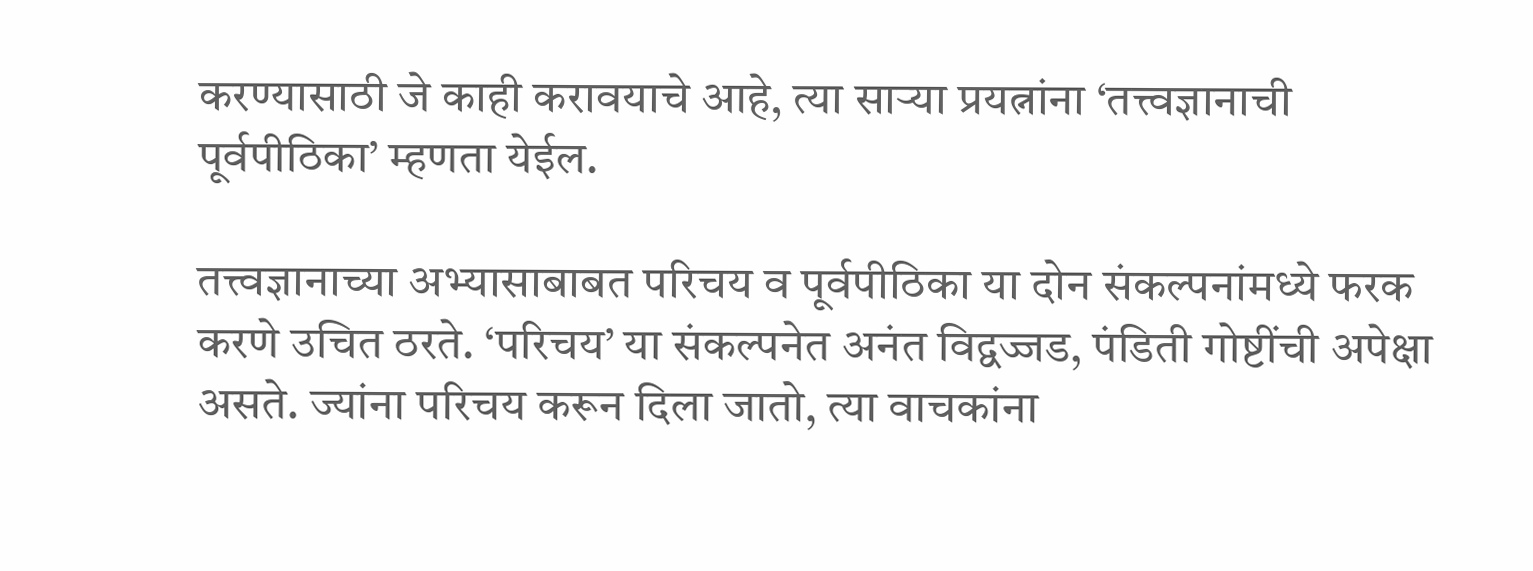करण्यासाठी जे काही करावयाचे आहे, त्या साऱ्या प्रयत्नांना ‘तत्त्वज्ञानाची पूर्वपीठिका’ म्हणता येईल.

तत्त्वज्ञानाच्या अभ्यासाबाबत परिचय व पूर्वपीठिका या दोन संकल्पनांमध्ये फरक करणे उचित ठरते. ‘परिचय’ या संकल्पनेत अनंत विद्वज्जड, पंडिती गोष्टींची अपेक्षा असते. ज्यांना परिचय करून दिला जातो, त्या वाचकांना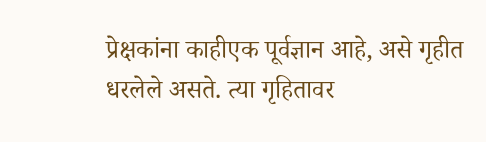प्रेक्षकांना काहीएक पूर्वज्ञान आहे, असे गृहीत धरलेले असते. त्या गृहितावर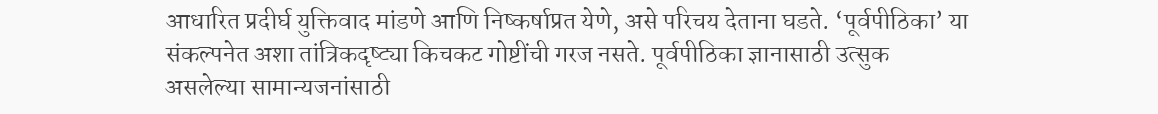आधारित प्रदीर्घ युक्तिवाद मांडणे आणि निष्कर्षाप्रत येणे, असे परिचय देताना घडते. ‘पूर्वपीठिका’ या संकल्पनेत अशा तांत्रिकदृष्ट्या किचकट गोष्टींची गरज नसते. पूर्वपीठिका ज्ञानासाठी उत्सुक असलेल्या सामान्यजनांसाठी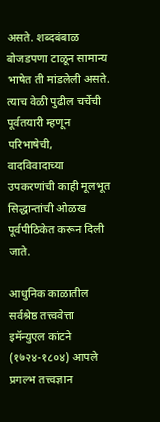असते. शब्दबंबाळ बोजडपणा टाळून सामान्य भाषेत ती मांडलेली असते. त्याच वेळी पुढील चर्चेची पूर्वतयारी म्हणून परिभाषेची, वादविवादाच्या उपकरणांची काही मूलभूत सिद्धान्तांची ओळख पूर्वपीठिकेत करून दिली जाते.

आधुनिक काळातील सर्वश्रेष्ठ तत्त्ववेत्ता इमॅन्युएल कांटने (१७२४-१८०४) आपले प्रगल्भ तत्त्वज्ञान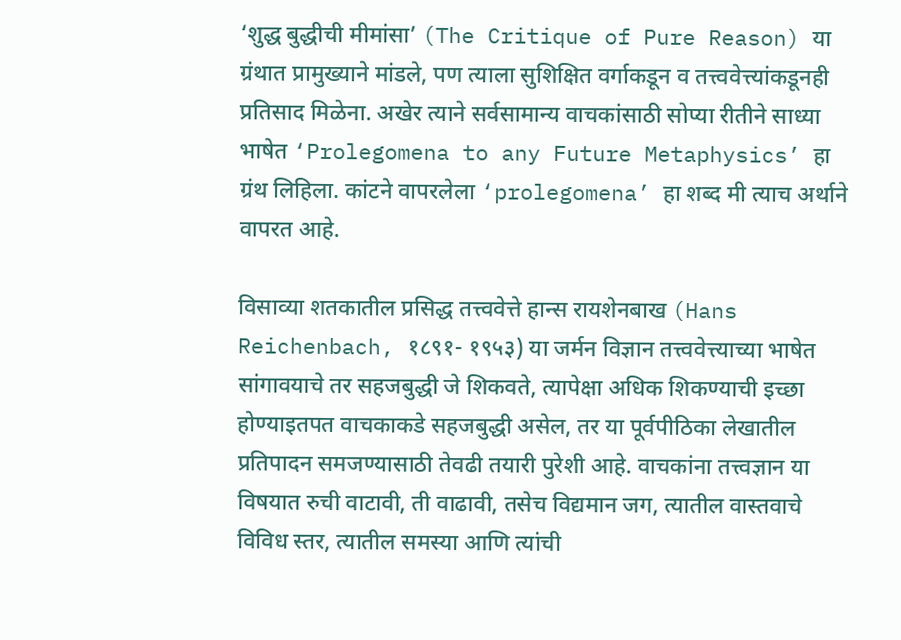‘शुद्ध बुद्धीची मीमांसा’ (The Critique of Pure Reason) या ग्रंथात प्रामुख्याने मांडले, पण त्याला सुशिक्षित वर्गाकडून व तत्त्ववेत्त्यांकडूनही प्रतिसाद मिळेना. अखेर त्याने सर्वसामान्य वाचकांसाठी सोप्या रीतीने साध्या भाषेत ‘Prolegomena to any Future Metaphysics’ हा ग्रंथ लिहिला. कांटने वापरलेला ‘prolegomena’ हा शब्द मी त्याच अर्थाने वापरत आहे.

विसाव्या शतकातील प्रसिद्ध तत्त्ववेत्ते हान्स रायशेनबाख (Hans Reichenbach, १८९१- १९५३) या जर्मन विज्ञान तत्त्ववेत्त्याच्या भाषेत सांगावयाचे तर सहजबुद्धी जे शिकवते, त्यापेक्षा अधिक शिकण्याची इच्छा होण्याइतपत वाचकाकडे सहजबुद्धी असेल, तर या पूर्वपीठिका लेखातील प्रतिपादन समजण्यासाठी तेवढी तयारी पुरेशी आहे. वाचकांना तत्त्वज्ञान या विषयात रुची वाटावी, ती वाढावी, तसेच विद्यमान जग, त्यातील वास्तवाचे विविध स्तर, त्यातील समस्या आणि त्यांची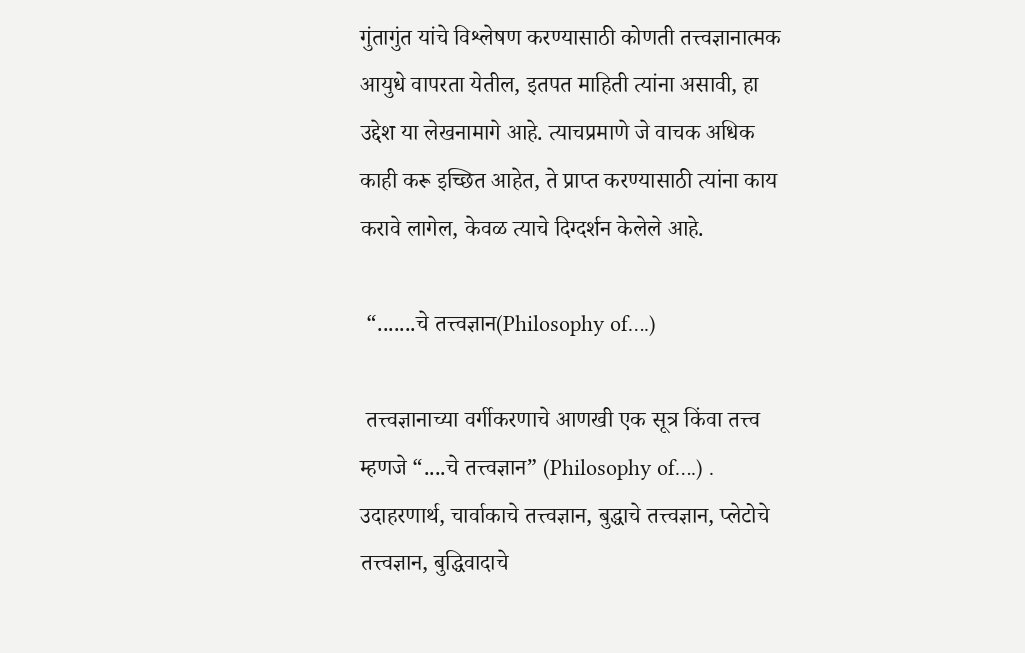गुंतागुंत यांचे विश्लेषण करण्यासाठी कोणती तत्त्वज्ञानात्मक आयुधे वापरता येतील, इतपत माहिती त्यांना असावी, हा उद्देश या लेखनामागे आहे. त्याचप्रमाणे जे वाचक अधिक काही करू इच्छित आहेत, ते प्राप्त करण्यासाठी त्यांना काय करावे लागेल, केवळ त्याचे दिग्दर्शन केलेले आहे.

 “.......चे तत्त्वज्ञान(Philosophy of….)

 तत्त्वज्ञानाच्या वर्गीकरणाचे आणखी एक सूत्र किंवा तत्त्व म्हणजे “....चे तत्त्वज्ञान” (Philosophy of….) . उदाहरणार्थ, चार्वाकाचे तत्त्वज्ञान, बुद्धाचे तत्त्वज्ञान, प्लेटोचे तत्त्वज्ञान, बुद्धिवादाचे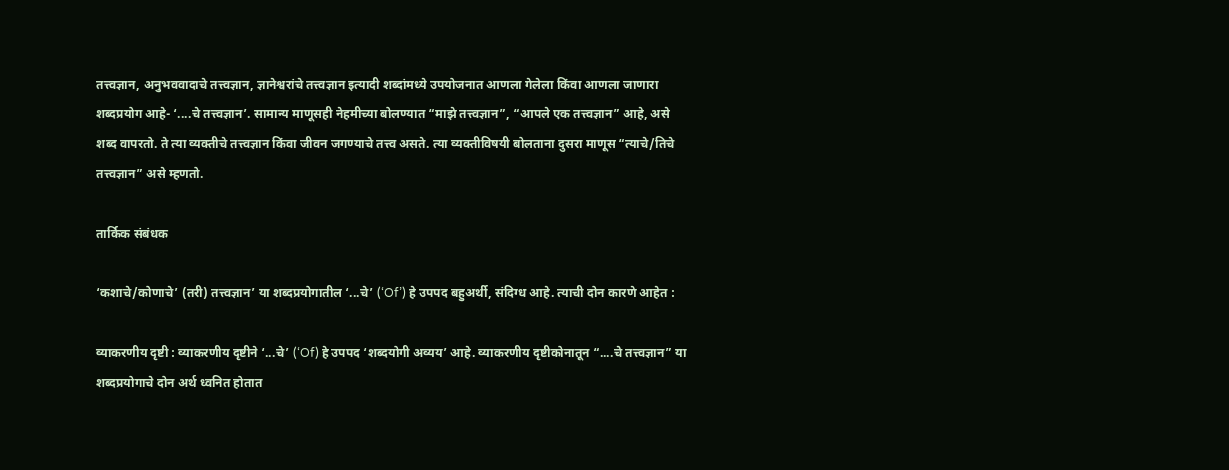तत्त्वज्ञान, अनुभववादाचे तत्त्वज्ञान, ज्ञानेश्वरांचे तत्त्वज्ञान इत्यादी शब्दांमध्ये उपयोजनात आणला गेलेला किंवा आणला जाणारा शब्दप्रयोग आहे- ‘....चे तत्त्वज्ञान’. सामान्य माणूसही नेहमीच्या बोलण्यात “माझे तत्त्वज्ञान”, “आपले एक तत्त्वज्ञान” आहे, असे शब्द वापरतो. ते त्या व्यक्तीचे तत्त्वज्ञान किंवा जीवन जगण्याचे तत्त्व असते. त्या व्यक्तीविषयी बोलताना दुसरा माणूस “त्याचे/तिचे तत्त्वज्ञान” असे म्हणतो.

तार्किक संबंधक

‘कशाचे/कोणाचे’ (तरी) तत्त्वज्ञान’ या शब्दप्रयोगातील ‘...चे’ (‘Of’) हे उपपद बहुअर्थी, संदिग्ध आहे. त्याची दोन कारणे आहेत :

व्याकरणीय दृष्टी : व्याकरणीय दृष्टीने ‘...चे’ (‘Of) हे उपपद ‘शब्दयोगी अव्यय’ आहे. व्याकरणीय दृष्टीकोनातून “....चे तत्त्वज्ञान” या शब्दप्रयोगाचे दोन अर्थ ध्वनित होतात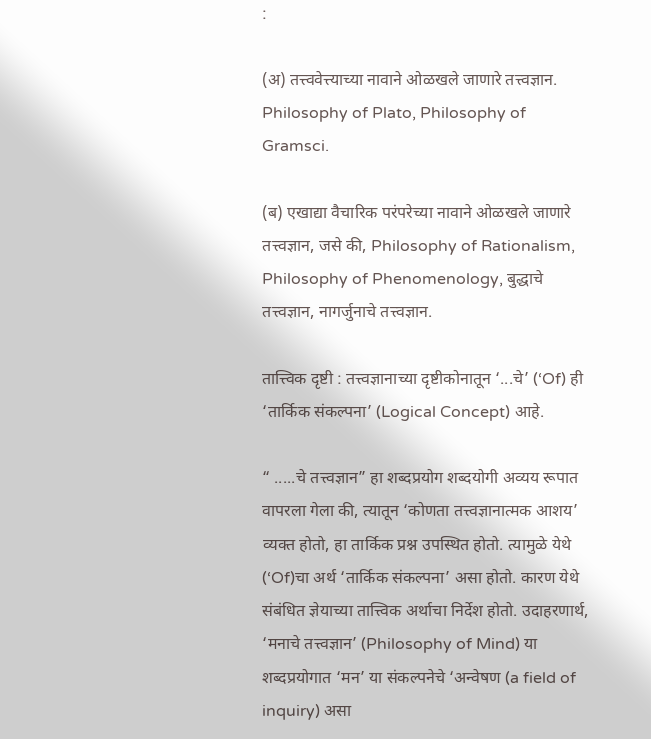:

(अ) तत्त्ववेत्त्याच्या नावाने ओळखले जाणारे तत्त्वज्ञान. Philosophy of Plato, Philosophy of Gramsci.

(ब) एखाद्या वैचारिक परंपरेच्या नावाने ओळखले जाणारे तत्त्वज्ञान, जसे की, Philosophy of Rationalism, Philosophy of Phenomenology, बुद्धाचे तत्त्वज्ञान, नागर्जुनाचे तत्त्वज्ञान.

तात्त्विक दृष्टी : तत्त्वज्ञानाच्या दृष्टीकोनातून ‘...चे’ (‘Of) ही ‘तार्किक संकल्पना’ (Logical Concept) आहे.

“ .....चे तत्त्वज्ञान” हा शब्दप्रयोग शब्दयोगी अव्यय रूपात वापरला गेला की, त्यातून ‘कोणता तत्त्वज्ञानात्मक आशय’ व्यक्त होतो, हा तार्किक प्रश्न उपस्थित होतो. त्यामुळे येथे (‘Of)चा अर्थ ‘तार्किक संकल्पना’ असा होतो. कारण येथे संबंधित ज्ञेयाच्या तात्त्विक अर्थाचा निर्देश होतो. उदाहरणार्थ, ‘मनाचे तत्त्वज्ञान’ (Philosophy of Mind) या शब्दप्रयोगात ‘मन’ या संकल्पनेचे ‘अन्वेषण (a field of inquiry) असा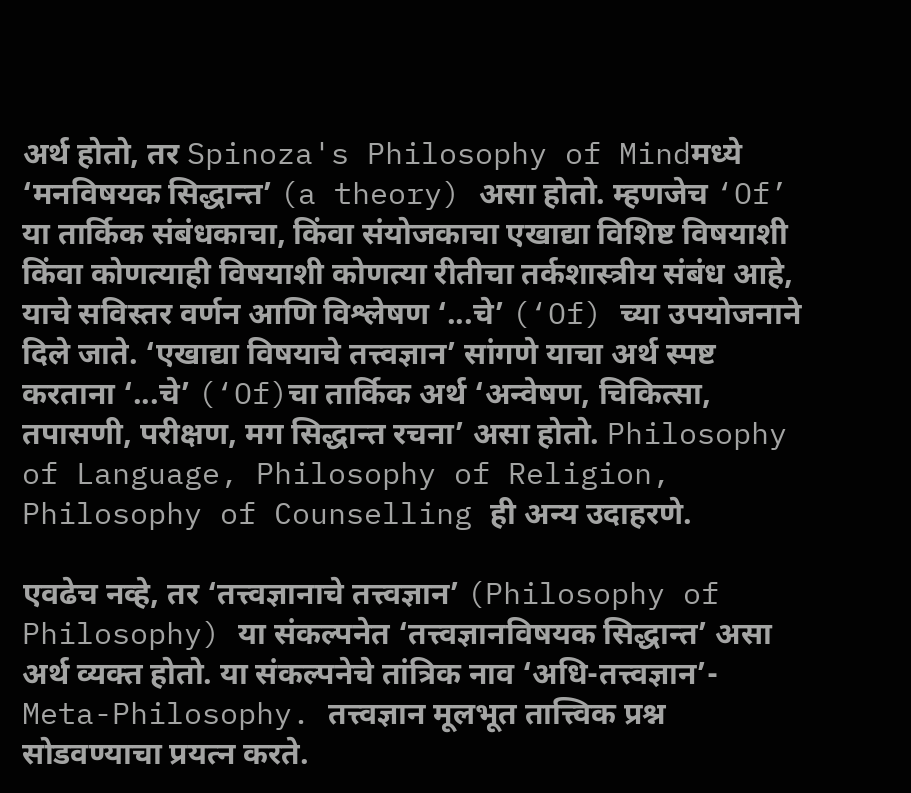अर्थ होतो, तर Spinoza's Philosophy of Mindमध्ये ‘मनविषयक सिद्धान्त’ (a theory) असा होतो. म्हणजेच ‘Of’ या तार्किक संबंधकाचा, किंवा संयोजकाचा एखाद्या विशिष्ट विषयाशी किंवा कोणत्याही विषयाशी कोणत्या रीतीचा तर्कशास्त्रीय संबंध आहे, याचे सविस्तर वर्णन आणि विश्लेषण ‘...चे’ (‘Of) च्या उपयोजनाने दिले जाते. ‘एखाद्या विषयाचे तत्त्वज्ञान’ सांगणे याचा अर्थ स्पष्ट करताना ‘...चे’ (‘Of)चा तार्किक अर्थ ‘अन्वेषण, चिकित्सा, तपासणी, परीक्षण, मग सिद्धान्त रचना’ असा होतो. Philosophy of Language, Philosophy of Religion, Philosophy of Counselling ही अन्य उदाहरणे.

एवढेच नव्हे, तर ‘तत्त्वज्ञानाचे तत्त्वज्ञान’ (Philosophy of Philosophy) या संकल्पनेत ‘तत्त्वज्ञानविषयक सिद्धान्त’ असा अर्थ व्यक्त होतो. या संकल्पनेचे तांत्रिक नाव ‘अधि-तत्त्वज्ञान’- Meta-Philosophy. तत्त्वज्ञान मूलभूत तात्त्विक प्रश्न सोडवण्याचा प्रयत्न करते.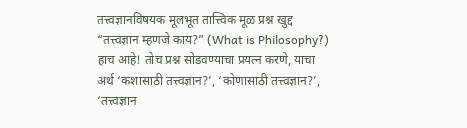तत्त्वज्ञानविषयक मूलभूत तात्त्विक मूळ प्रश्न खुद्द “तत्त्वज्ञान म्हणजे काय?” (What is Philosophy?) हाच आहे! तोच प्रश्न सोडवण्याचा प्रयत्न करणे, याचा अर्थ ‘कशासाठी तत्त्वज्ञान?’, ‘कोणासाठी तत्त्वज्ञान?’, ‘तत्त्वज्ञान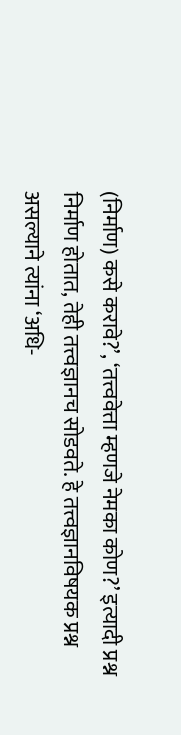(निर्माण) कसे करावे?’, ‘तत्त्ववेत्ता म्हणजे नेमका कोण?’ इत्यादी प्रश्न निर्माण होतात, तेही तत्त्वज्ञानच सोडवते. हे तत्त्वज्ञानविषयक प्रश्न असल्याने त्यांना ‘अधि-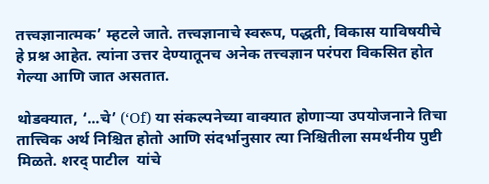तत्त्वज्ञानात्मक’ म्हटले जाते. तत्त्वज्ञानाचे स्वरूप, पद्धती, विकास याविषयीचे हे प्रश्न आहेत. त्यांना उत्तर देण्यातूनच अनेक तत्त्वज्ञान परंपरा विकसित होत गेल्या आणि जात असतात.

थोडक्यात, ‘...चे’ (‘Of) या संकल्पनेच्या वाक्यात होणाऱ्या उपयोजनाने तिचा तात्त्विक अर्थ निश्चित होतो आणि संदर्भानुसार त्या निश्चितीला समर्थनीय पुष्टी मिळते. शरद् पाटील  यांचे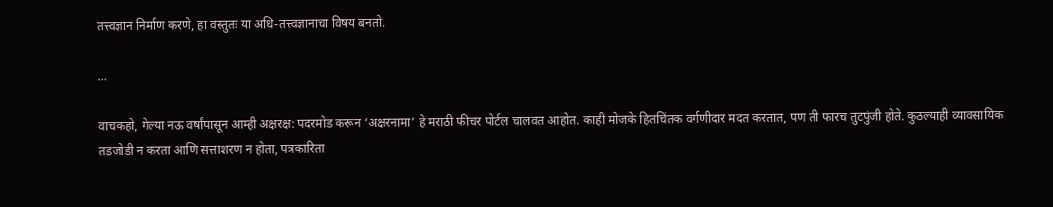तत्त्वज्ञान निर्माण करणे, हा वस्तुतः या अधि-तत्त्वज्ञानाचा विषय बनतो.

...

वाचकहो, गेल्या नऊ वर्षांपासून आम्ही अक्षरक्ष: पदरमोड करून ‘अक्षरनामा’ हे मराठी फीचर पोर्टल चालवत आहोत. काही मोजके हितचिंतक वर्गणीदार मदत करतात, पण ती फारच तुटपुंजी होते. कुठल्याही व्यावसायिक तडजोडी न करता आणि सत्ताशरण न होता, पत्रकारिता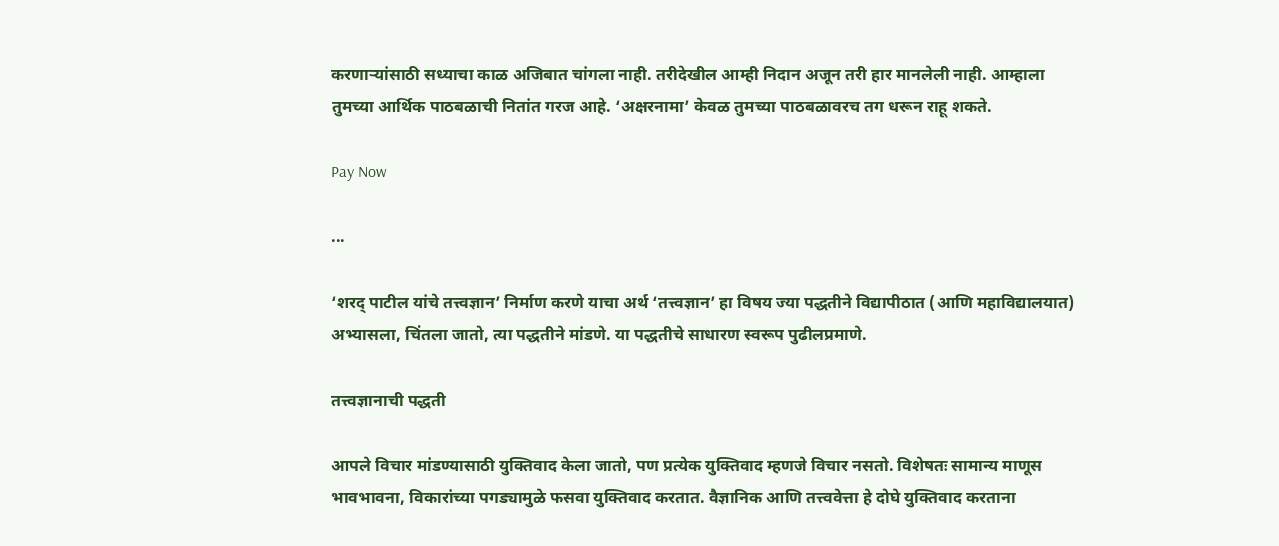करणाऱ्यांसाठी सध्याचा काळ अजिबात चांगला नाही. तरीदेखील आम्ही निदान अजून तरी हार मानलेली नाही. आम्हाला तुमच्या आर्थिक पाठबळाची नितांत गरज आहे. ‘अक्षरनामा’ केवळ तुमच्या पाठबळावरच तग धरून राहू शकते.

Pay Now

...

‘शरद् पाटील यांचे तत्त्वज्ञान’ निर्माण करणे याचा अर्थ ‘तत्त्वज्ञान’ हा विषय ज्या पद्धतीने विद्यापीठात (आणि महाविद्यालयात) अभ्यासला, चिंतला जातो, त्या पद्धतीने मांडणे. या पद्धतीचे साधारण स्वरूप पुढीलप्रमाणे.

तत्त्वज्ञानाची पद्धती

आपले विचार मांडण्यासाठी युक्तिवाद केला जातो, पण प्रत्येक युक्तिवाद म्हणजे विचार नसतो. विशेषतः सामान्य माणूस भावभावना, विकारांच्या पगड्यामुळे फसवा युक्तिवाद करतात. वैज्ञानिक आणि तत्त्ववेत्ता हे दोघे युक्तिवाद करताना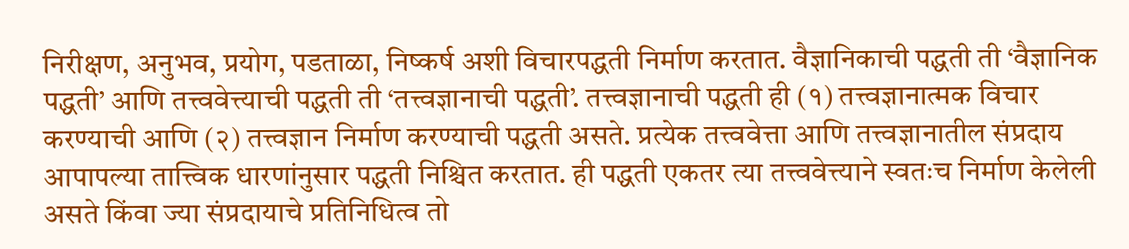निरीक्षण, अनुभव, प्रयोग, पडताळा, निष्कर्ष अशी विचारपद्धती निर्माण करतात. वैज्ञानिकाची पद्धती ती ‘वैज्ञानिक पद्धती’ आणि तत्त्ववेत्त्याची पद्धती ती ‘तत्त्वज्ञानाची पद्धती’. तत्त्वज्ञानाची पद्धती ही (१) तत्त्वज्ञानात्मक विचार करण्याची आणि (२) तत्त्वज्ञान निर्माण करण्याची पद्धती असते. प्रत्येक तत्त्ववेत्ता आणि तत्त्वज्ञानातील संप्रदाय आपापल्या तात्त्विक धारणांनुसार पद्धती निश्चित करतात. ही पद्धती एकतर त्या तत्त्ववेत्त्याने स्वतःच निर्माण केलेली असते किंवा ज्या संप्रदायाचे प्रतिनिधित्व तो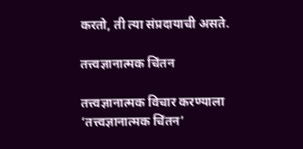करतो, ती त्या संप्रदायाची असते.

तत्त्वज्ञानात्मक चिंतन

तत्त्वज्ञानात्मक विचार करण्याला ‘तत्त्वज्ञानात्मक चिंतन’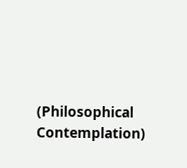(Philosophical Contemplation)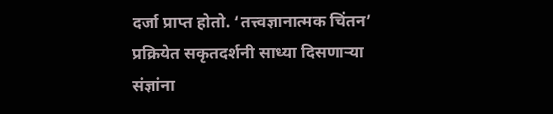दर्जा प्राप्त होतो. ‘तत्त्वज्ञानात्मक चिंतन’ प्रक्रियेत सकृतदर्शनी साध्या दिसणाऱ्या संज्ञांना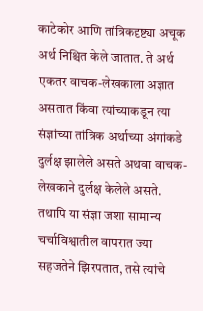काटेकोर आणि तांत्रिकदृष्ट्या अचूक अर्थ निश्चित केले जातात. ते अर्थ एकतर वाचक-लेखकाला अज्ञात असतात किंवा त्यांच्याकडून त्या संज्ञांच्या तांत्रिक अर्थाच्या अंगांकडे दुर्लक्ष झालेले असते अथवा वाचक-लेखकाने दुर्लक्ष केलेले असते. तथापि या संज्ञा जशा सामान्य चर्चाविश्वातील वापरात ज्या सहजतेने झिरपतात, तसे त्यांचे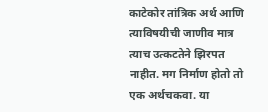काटेकोर तांत्रिक अर्थ आणि त्याविषयीची जाणीव मात्र त्याच उत्कटतेने झिरपत नाहीत. मग निर्माण होतो तो एक अर्थचकवा. या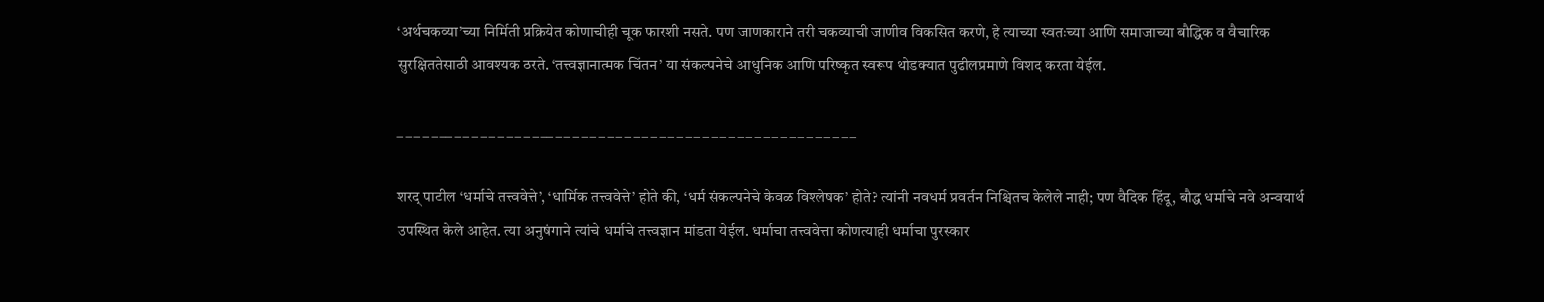‘अर्थचकव्या’च्या निर्मिती प्रक्रियेत कोणाचीही चूक फारशी नसते. पण जाणकाराने तरी चकव्याची जाणीव विकसित करणे, हे त्याच्या स्वतःच्या आणि समाजाच्या बौद्धिक व वैचारिक सुरक्षिततेसाठी आवश्यक ठरते. ‘तत्त्वज्ञानात्मक चिंतन’ या संकल्पनेचे आधुनिक आणि परिष्कृत स्वरूप थोडक्यात पुढीलप्रमाणे विशद करता येईल.

_ _ _ _ _ __ _ _ _ _ _ _ _ _ _ _ __ _ _ _ _ _ _ _ _ _ _ _ _ _ _ _ _ _ _ _ _ _ _ _ _ _ _ _ _ _ _ _ _ _ _ _

शरद् पाटील ‘धर्माचे तत्त्ववेत्ते’, ‘धार्मिक तत्त्ववेत्ते’ होते की, ‘धर्म संकल्पनेचे केवळ विश्लेषक’ होते? त्यांनी नवधर्म प्रवर्तन निश्चितच केलेले नाही; पण वैदिक हिंदू, बौद्ध धर्माचे नवे अन्वयार्थ उपस्थित केले आहेत. त्या अनुषंगाने त्यांचे धर्माचे तत्त्वज्ञान मांडता येईल. धर्माचा तत्त्ववेत्ता कोणत्याही धर्माचा पुरस्कार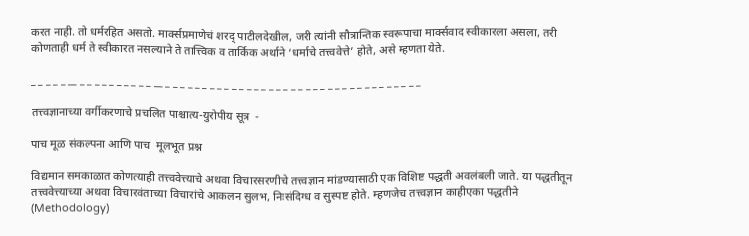करत नाही. तो धर्मरहित असतो. मार्क्सप्रमाणेचं शरद् पाटीलदेखील, जरी त्यांनी सौत्रान्तिक स्वरूपाचा मार्क्सवाद स्वीकारला असला, तरी कोणताही धर्म ते स्वीकारत नसल्याने ते तात्त्विक व तार्किक अर्थाने ‘धर्माचे तत्त्ववेत्ते’ होते, असे म्हणता येते.

_ _ _ _ _ __ _ _ _ _ _ _ _ _ _ _ __ _ _ _ _ _ _ _ _ _ _ _ _ _ _ _ _ _ _ _ _ _ _ _ _ _ _ _ _ _ _ _ _ _ _ _

तत्त्वज्ञानाच्या वर्गीकरणाचे प्रचलित पाश्चात्य-युरोपीय सूत्र  -

पाच मूळ संकल्पना आणि पाच  मूलभूत प्रश्न

विद्यमान समकाळात कोणत्याही तत्त्ववेत्त्याचे अथवा विचारसरणीचे तत्त्वज्ञान मांडण्यासाठी एक विशिष्ट पद्धती अवलंबली जाते. या पद्धतीतून तत्त्ववेत्त्याच्या अथवा विचारवंताच्या विचारांचे आकलन सुलभ, निःसंदिग्ध व सुस्पष्ट होते. म्हणजेच तत्त्वज्ञान काहीएका पद्धतीने (Methodology)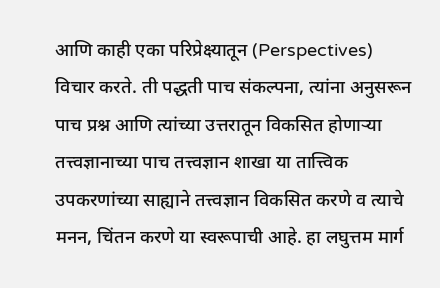आणि काही एका परिप्रेक्ष्यातून (Perspectives) विचार करते. ती पद्धती पाच संकल्पना, त्यांना अनुसरून पाच प्रश्न आणि त्यांच्या उत्तरातून विकसित होणाऱ्या तत्त्वज्ञानाच्या पाच तत्त्वज्ञान शाखा या तात्त्विक उपकरणांच्या साह्याने तत्त्वज्ञान विकसित करणे व त्याचे मनन, चिंतन करणे या स्वरूपाची आहे. हा लघुत्तम मार्ग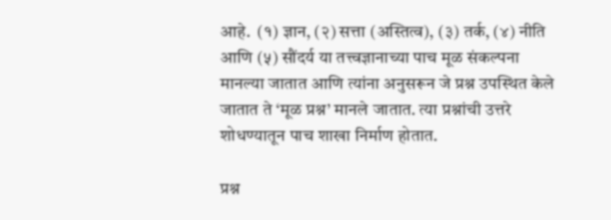आहे.  (१) ज्ञान, (२) सत्ता (अस्तित्व), (३) तर्क, (४) नीति आणि (५) सौंदर्य या तत्त्वज्ञानाच्या पाच मूळ संकल्पना मानल्या जातात आणि त्यांना अनुसरून जे प्रश्न उपस्थित केले जातात ते ‘मूळ प्रश्न’ मानले जातात. त्या प्रश्नांची उत्तरे शोधण्यातून पाच शाखा निर्माण होतात.

प्रश्न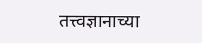तत्त्वज्ञानाच्या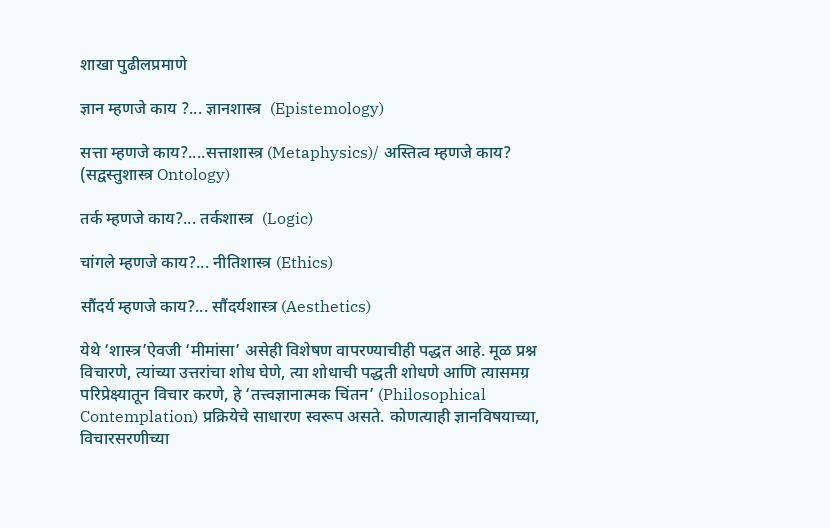शाखा पुढीलप्रमाणे

ज्ञान म्हणजे काय ?... ज्ञानशास्त्र  (Epistemology)

सत्ता म्हणजे काय?....सत्ताशास्त्र (Metaphysics)/ अस्तित्व म्हणजे काय? (सद्वस्तुशास्त्र Ontology)

तर्क म्हणजे काय?... तर्कशास्त्र  (Logic)

चांगले म्हणजे काय?... नीतिशास्त्र (Ethics)

सौंदर्य म्हणजे काय?... सौंदर्यशास्त्र (Aesthetics)

येथे ‘शास्त्र’ऐवजी ‘मीमांसा’ असेही विशेषण वापरण्याचीही पद्धत आहे. मूळ प्रश्न विचारणे, त्यांच्या उत्तरांचा शोध घेणे, त्या शोधाची पद्धती शोधणे आणि त्यासमग्र परिप्रेक्ष्यातून विचार करणे, हे ‘तत्त्वज्ञानात्मक चिंतन’ (Philosophical Contemplation) प्रक्रियेचे साधारण स्वरूप असते. कोणत्याही ज्ञानविषयाच्या, विचारसरणीच्या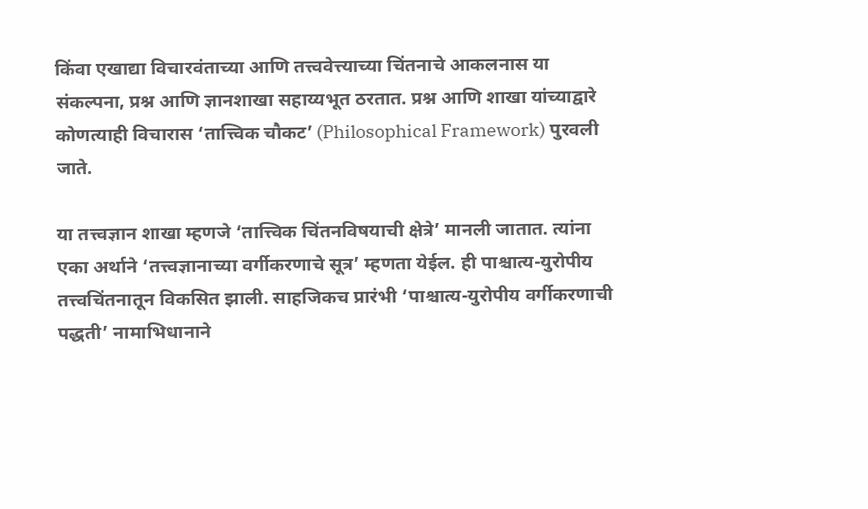किंवा एखाद्या विचारवंताच्या आणि तत्त्ववेत्त्याच्या चिंतनाचे आकलनास या संकल्पना, प्रश्न आणि ज्ञानशाखा सहाय्यभूत ठरतात. प्रश्न आणि शाखा यांच्याद्वारे कोणत्याही विचारास ‘तात्त्विक चौकट’ (Philosophical Framework) पुरवली जाते.

या तत्त्वज्ञान शाखा म्हणजे ‘तात्त्विक चिंतनविषयाची क्षेत्रे’ मानली जातात. त्यांना एका अर्थाने ‘तत्त्वज्ञानाच्या वर्गीकरणाचे सूत्र’ म्हणता येईल. ही पाश्चात्य-युरोपीय तत्त्वचिंतनातून विकसित झाली. साहजिकच प्रारंभी ‘पाश्चात्य-युरोपीय वर्गीकरणाची पद्धती’ नामाभिधानाने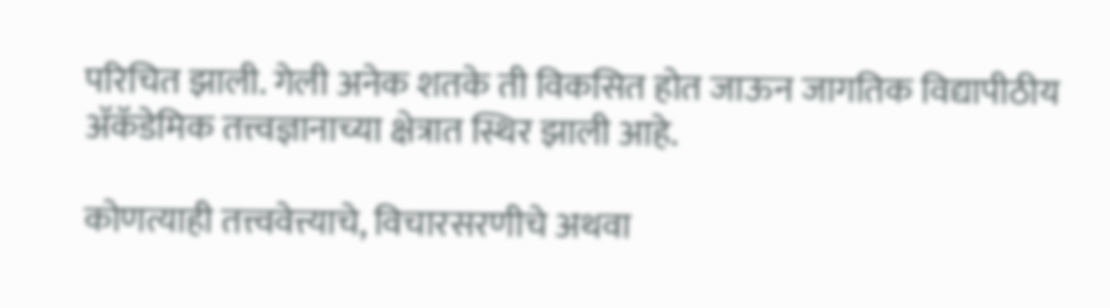परिचित झाली. गेली अनेक शतके ती विकसित होत जाऊन जागतिक विद्यापीठीय अ‍ॅकॅडेमिक तत्त्वज्ञानाच्या क्षेत्रात स्थिर झाली आहे.

कोणत्याही तत्त्ववेत्त्याचे, विचारसरणीचे अथवा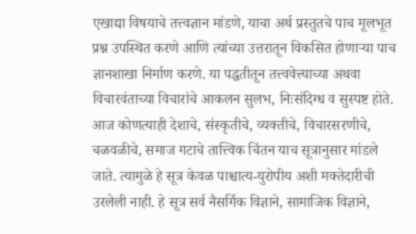एखाद्या विषयाचे तत्त्वज्ञान मांडणे, याचा अर्थ प्रस्तुतचे पाच मूलभूत प्रश्न उपस्थित करणे आणि त्यांच्या उत्तरातून विकसित होणाऱ्या पाच ज्ञानशाखा निर्माण करणे. या पद्धतीतून तत्त्ववेत्त्याच्या अथवा विचारवंताच्या विचारांचे आकलन सुलभ, निःसंदिग्ध व सुस्पष्ट होते. आज कोणत्याही देशाचे, संस्कृतीचे, व्यक्तीचे, विचारसरणीचे, चळवळीचे, समाज गटाचे तात्त्विक चिंतन याच सूत्रानुसार मांडले जाते. त्यामुळे हे सूत्र केवळ पाश्चात्य-युरोपीय अशी मक्तेदारीची उरलेली नाही. हे सूत्र सर्व नैसर्गिक विज्ञाने, सामाजिक विज्ञाने,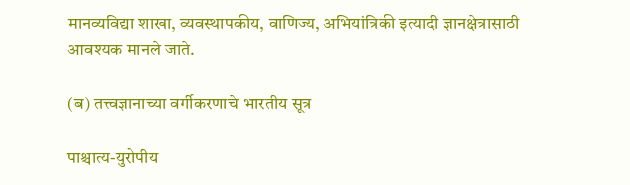मानव्यविद्या शाखा, व्यवस्थापकीय, वाणिज्य, अभियांत्रिकी इत्यादी ज्ञानक्षेत्रासाठी आवश्यक मानले जाते.

(ब) तत्त्वज्ञानाच्या वर्गीकरणाचे भारतीय सूत्र

पाश्चात्य-युरोपीय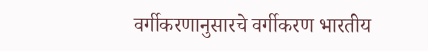वर्गीकरणानुसारचे वर्गीकरण भारतीय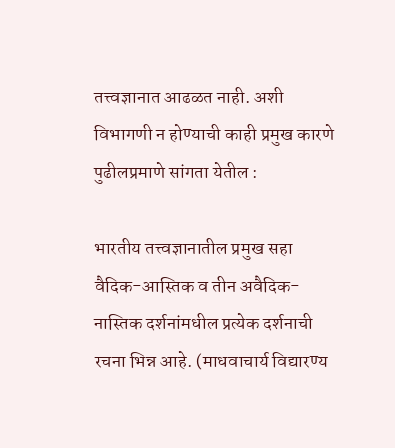तत्त्वज्ञानात आढळत नाही. अशी विभागणी न होण्याची काही प्रमुख कारणे पुढीलप्रमाणे सांगता येतील :

भारतीय तत्त्वज्ञानातील प्रमुख सहा वैदिक-आस्तिक व तीन अवैदिक-नास्तिक दर्शनांमधील प्रत्येक दर्शनाची रचना भिन्न आहे. (माधवाचार्य विद्यारण्य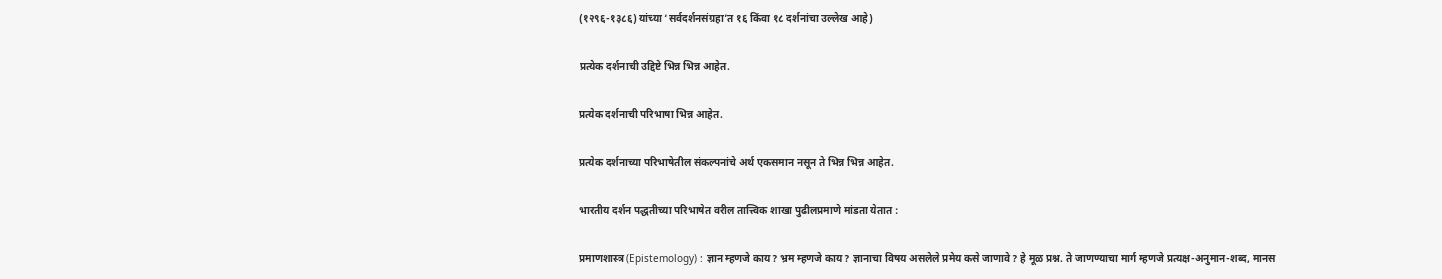(१२९६-१३८६) यांच्या ‘सर्वदर्शनसंग्रहा’त १६ किंवा १८ दर्शनांचा उल्लेख आहे)

प्रत्येक दर्शनाची उद्दिष्टे भिन्न भिन्न आहेत.

प्रत्येक दर्शनाची परिभाषा भिन्न आहेत.

प्रत्येक दर्शनाच्या परिभाषेतील संकल्पनांचे अर्थ एकसमान नसून ते भिन्न भिन्न आहेत.

भारतीय दर्शन पद्धतीच्या परिभाषेत वरील तात्त्विक शाखा पुढीलप्रमाणे मांडता येतात :

प्रमाणशास्त्र (Epistemology) : ज्ञान म्हणजे काय? भ्रम म्हणजे काय? ज्ञानाचा विषय असलेले प्रमेय कसे जाणावे? हे मूळ प्रश्न. ते जाणण्याचा मार्ग म्हणजे प्रत्यक्ष-अनुमान-शब्द, मानस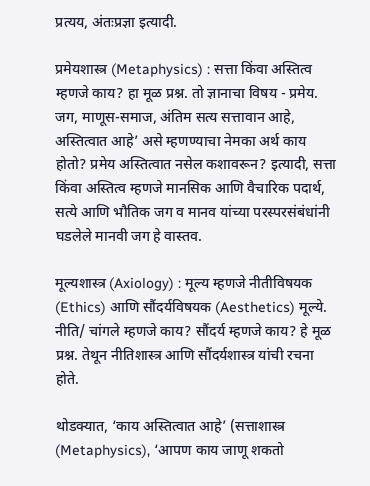प्रत्यय, अंतःप्रज्ञा इत्यादी.

प्रमेयशास्त्र (Metaphysics) : सत्ता किंवा अस्तित्व म्हणजे काय? हा मूळ प्रश्न. तो ज्ञानाचा विषय - प्रमेय. जग, माणूस-समाज, अंतिम सत्य सत्तावान आहे, अस्तित्वात आहे’ असे म्हणण्याचा नेमका अर्थ काय होतो? प्रमेय अस्तित्वात नसेल कशावरून? इत्यादी, सत्ता किंवा अस्तित्व म्हणजे मानसिक आणि वैचारिक पदार्थ, सत्ये आणि भौतिक जग व मानव यांच्या परस्परसंबंधांनी घडलेले मानवी जग हे वास्तव.

मूल्यशास्त्र (Axiology) : मूल्य म्हणजे नीतीविषयक (Ethics) आणि सौंदर्यविषयक (Aesthetics) मूल्ये. नीति/ चांगले म्हणजे काय? सौंदर्य म्हणजे काय? हे मूळ प्रश्न. तेथून नीतिशास्त्र आणि सौंदर्यशास्त्र यांची रचना होते.

थोडक्यात, ‘काय अस्तित्वात आहे’ (सत्ताशास्त्र (Metaphysics), ‘आपण काय जाणू शकतो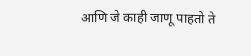आणि जे काही जाणू पाहतो ते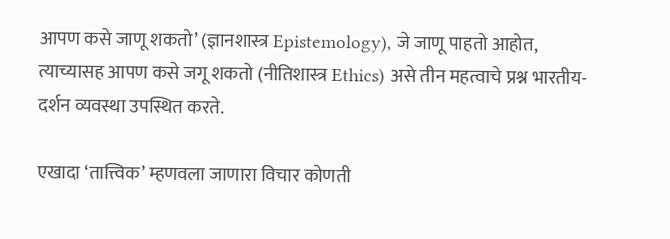आपण कसे जाणू शकतो’ (ज्ञानशास्त्र Epistemology), जे जाणू पाहतो आहोत, त्याच्यासह आपण कसे जगू शकतो (नीतिशास्त्र Ethics) असे तीन महत्वाचे प्रश्न भारतीय-दर्शन व्यवस्था उपस्थित करते.

एखादा ‘तात्त्विक’ म्हणवला जाणारा विचार कोणती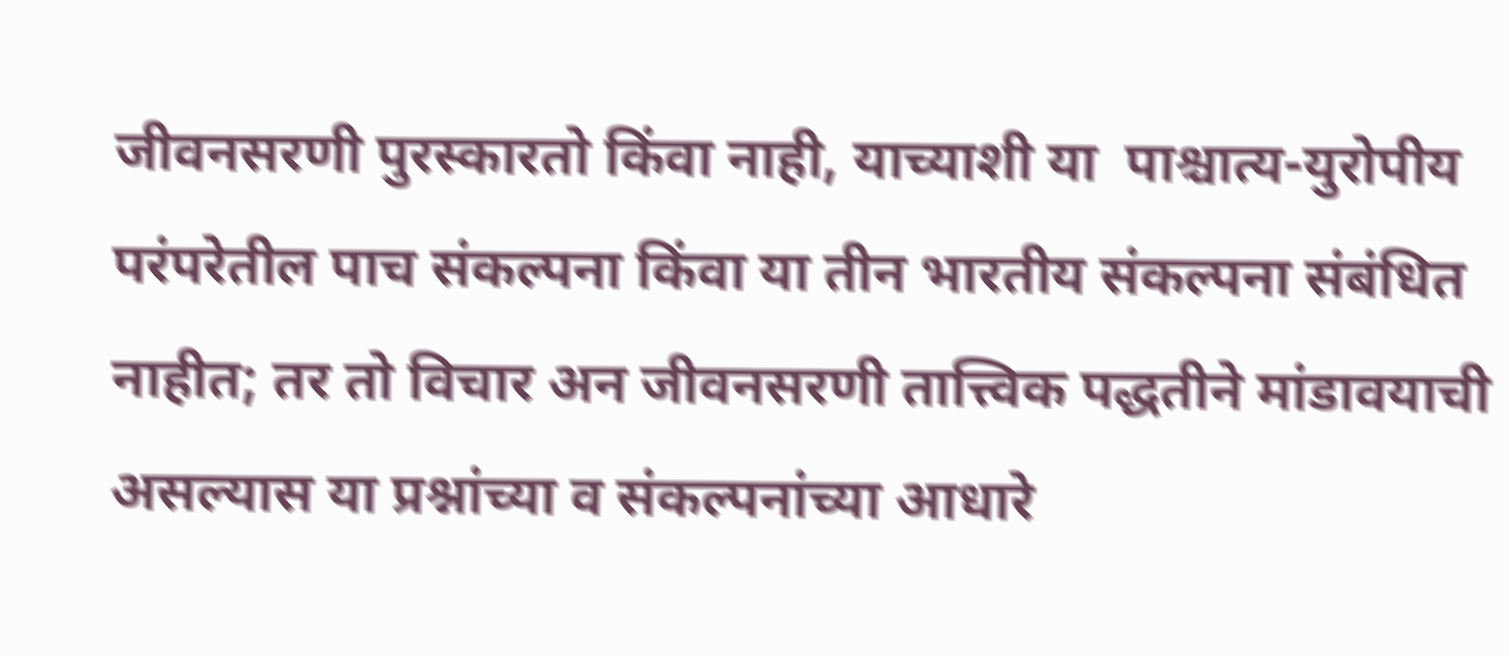जीवनसरणी पुरस्कारतो किंवा नाही, याच्याशी या  पाश्चात्य-युरोपीय परंपरेतील पाच संकल्पना किंवा या तीन भारतीय संकल्पना संबंधित नाहीत; तर तो विचार अन जीवनसरणी तात्त्विक पद्धतीने मांडावयाची असल्यास या प्रश्नांच्या व संकल्पनांच्या आधारे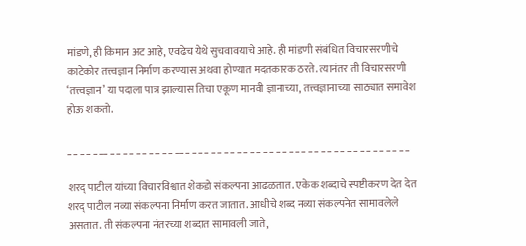मांडणे, ही किमान अट आहे, एवढेच येथे सुचवावयाचे आहे. ही मांडणी संबंधित विचारसरणीचे काटेकोर तत्त्वज्ञान निर्माण करण्यास अथवा होण्यात मदतकारक ठरते. त्यानंतर ती विचारसरणी ‘तत्त्वज्ञान’ या पदाला पात्र झाल्यास तिचा एकूण मानवी ज्ञानाच्या, तत्त्वज्ञानाच्या साठ्यात समावेश होऊ शकतो.

_ _ _ _ _ __ _ _ _ _ _ _ _ _ _ _ __ _ _ _ _ _ _ _ _ _ _ _ _ _ _ _ _ _ _ _ _ _ _ _ _ _ _ _ _ _ _ _ _ _ _ _

शरद् पाटील यांच्या विचारविश्वात शेकडो संकल्पना आढळतात. एकेक शब्दाचे स्पष्टीकरण देत देत शरद् पाटील नव्या संकल्पना निर्माण करत जातात. आधीचे शब्द नव्या संकल्पनेत सामावलेले असतात. ती संकल्पना नंतरच्या शब्दात सामावली जाते,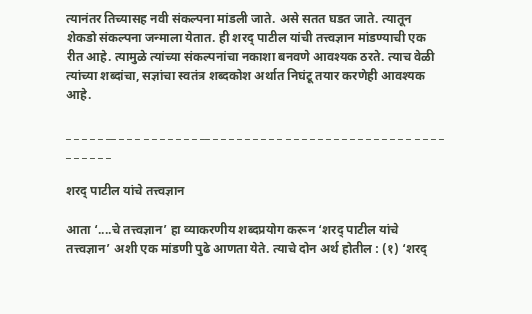त्यानंतर तिच्यासह नवी संकल्पना मांडली जाते. असे सतत घडत जाते. त्यातून शेकडो संकल्पना जन्माला येतात. ही शरद् पाटील यांची तत्त्वज्ञान मांडण्याची एक रीत आहे. त्यामुळे त्यांच्या संकल्पनांचा नकाशा बनवणे आवश्यक ठरते. त्याच वेळी त्यांच्या शब्दांचा, सज्ञांचा स्वतंत्र शब्दकोश अर्थात निघंटू तयार करणेही आवश्यक आहे.

_ _ _ _ _ __ _ _ _ _ _ _ _ _ _ _ __ _ _ _ _ _ _ _ _ _ _ _ _ _ _ _ _ _ _ _ _ _ _ _ _ _ _ _ _ _ _ _ _ _ _ _

शरद् पाटील यांचे तत्त्वज्ञान

आता ‘....चे तत्त्वज्ञान’ हा व्याकरणीय शब्दप्रयोग करून ‘शरद् पाटील यांचे तत्त्वज्ञान’ अशी एक मांडणी पुढे आणता येते. त्याचे दोन अर्थ होतील : (१) ‘शरद्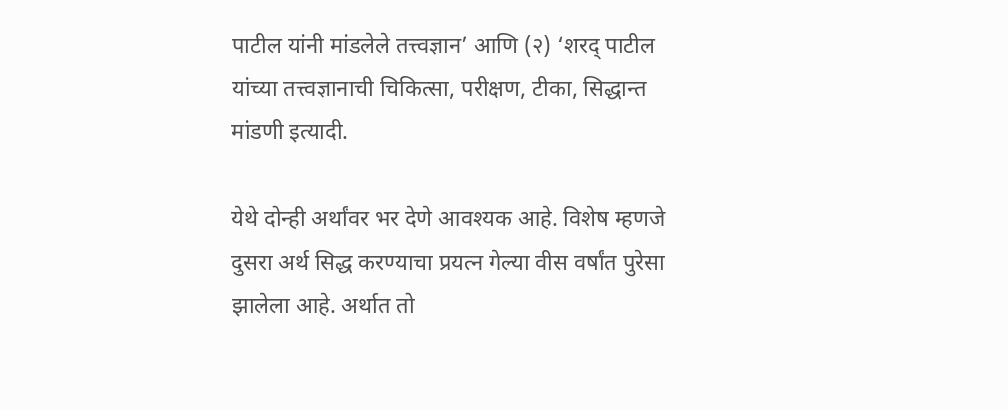पाटील यांनी मांडलेले तत्त्वज्ञान’ आणि (२) ‘शरद् पाटील यांच्या तत्त्वज्ञानाची चिकित्सा, परीक्षण, टीका, सिद्धान्त मांडणी इत्यादी.

येथे दोन्ही अर्थांवर भर देणे आवश्यक आहे. विशेष म्हणजे दुसरा अर्थ सिद्ध करण्याचा प्रयत्न गेल्या वीस वर्षांत पुरेसा झालेला आहे. अर्थात तो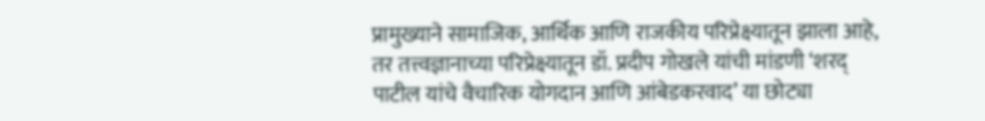प्रामुख्याने सामाजिक, आर्थिक आणि राजकीय परिप्रेक्ष्यातून झाला आहे, तर तत्त्वज्ञानाच्या परिप्रेक्ष्यातून डॉ. प्रदीप गोखले यांची मांडणी ‘शरद् पाटील यांचे वैचारिक योगदान आणि आंबेडकरवाद’ या छोट्या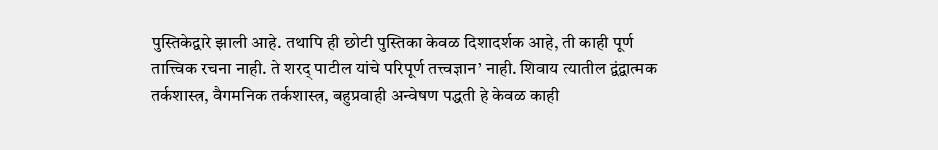पुस्तिकेद्वारे झाली आहे. तथापि ही छोटी पुस्तिका केवळ दिशादर्शक आहे, ती काही पूर्ण तात्त्विक रचना नाही. ते शरद् पाटील यांचे परिपूर्ण तत्त्वज्ञान’ नाही. शिवाय त्यातील द्वंद्वात्मक तर्कशास्त्र, वैगमनिक तर्कशास्त्र, बहुप्रवाही अन्वेषण पद्धती हे केवळ काही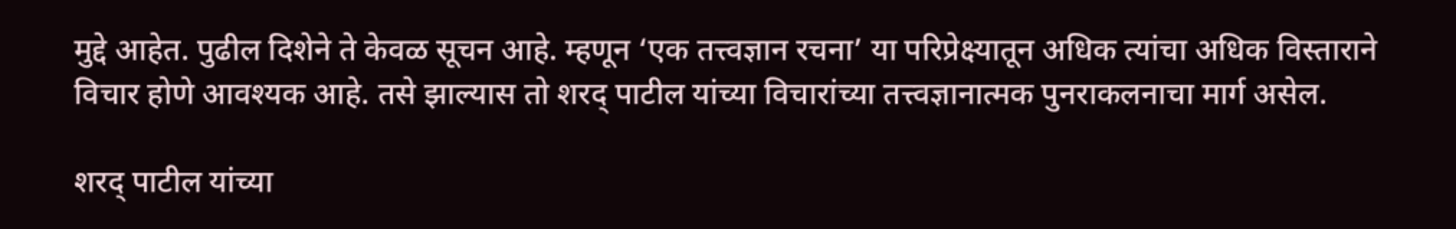मुद्दे आहेत. पुढील दिशेने ते केवळ सूचन आहे. म्हणून ‘एक तत्त्वज्ञान रचना’ या परिप्रेक्ष्यातून अधिक त्यांचा अधिक विस्ताराने विचार होणे आवश्यक आहे. तसे झाल्यास तो शरद् पाटील यांच्या विचारांच्या तत्त्वज्ञानात्मक पुनराकलनाचा मार्ग असेल.

शरद् पाटील यांच्या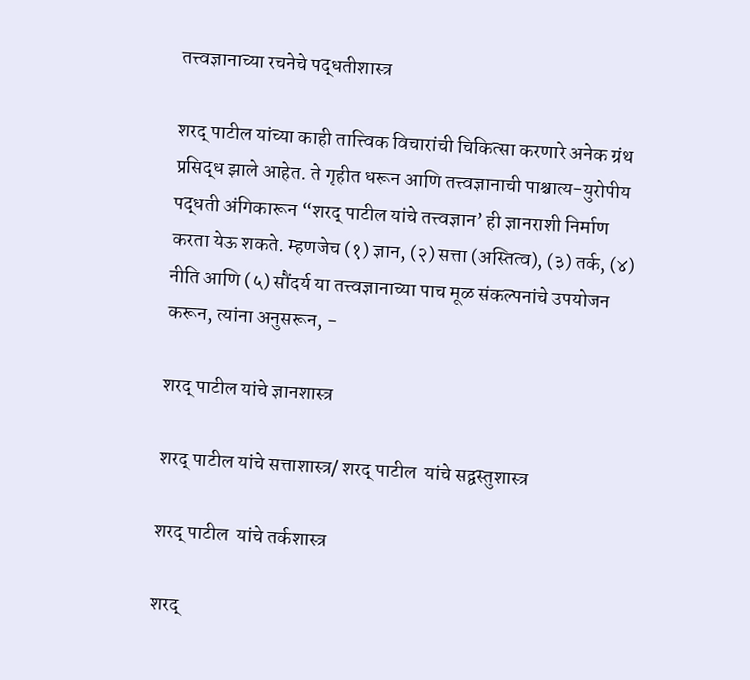तत्त्वज्ञानाच्या रचनेचे पद्धतीशास्त्र

शरद् पाटील यांच्या काही तात्त्विक विचारांची चिकित्सा करणारे अनेक ग्रंथ प्रसिद्ध झाले आहेत. ते गृहीत धरून आणि तत्त्वज्ञानाची पाश्चात्य-युरोपीय पद्धती अंगिकारून “शरद् पाटील यांचे तत्त्वज्ञान’ ही ज्ञानराशी निर्माण करता येऊ शकते. म्हणजेच (१) ज्ञान, (२) सत्ता (अस्तित्व), (३) तर्क, (४) नीति आणि (५) सौंदर्य या तत्त्वज्ञानाच्या पाच मूळ संकल्पनांचे उपयोजन करून, त्यांना अनुसरून, -

शरद् पाटील यांचे ज्ञानशास्त्र

शरद् पाटील यांचे सत्ताशास्त्र/ शरद् पाटील  यांचे सद्वस्तुशास्त्र

शरद् पाटील  यांचे तर्कशास्त्र

शरद्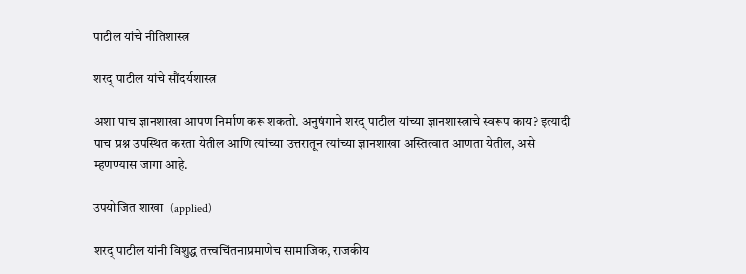पाटील यांचे नीतिशास्त्र

शरद् पाटील यांचे सौंदर्यशास्त्र

अशा पाच ज्ञानशाखा आपण निर्माण करू शकतो. अनुषंगाने शरद् पाटील यांच्या ज्ञानशास्त्राचे स्वरूप काय? इत्यादी पाच प्रश्न उपस्थित करता येतील आणि त्यांच्या उत्तरातून त्यांच्या ज्ञानशाखा अस्तित्वात आणता येतील, असे  म्हणण्यास जागा आहे.

उपयोजित शाखा  (applied)

शरद् पाटील यांनी विशुद्ध तत्त्वचिंतनाप्रमाणेच सामाजिक, राजकीय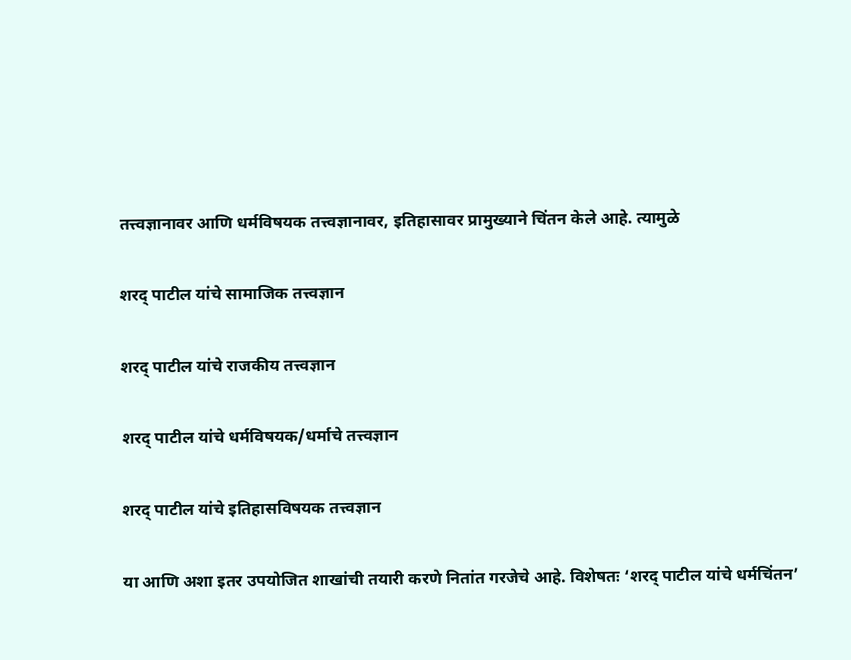तत्त्वज्ञानावर आणि धर्मविषयक तत्त्वज्ञानावर, इतिहासावर प्रामुख्याने चिंतन केले आहे. त्यामुळे

शरद् पाटील यांचे सामाजिक तत्त्वज्ञान

शरद् पाटील यांचे राजकीय तत्त्वज्ञान

शरद् पाटील यांचे धर्मविषयक/धर्माचे तत्त्वज्ञान

शरद् पाटील यांचे इतिहासविषयक तत्त्वज्ञान

या आणि अशा इतर उपयोजित शाखांची तयारी करणे नितांत गरजेचे आहे. विशेषतः ‘शरद् पाटील यांचे धर्मचिंतन’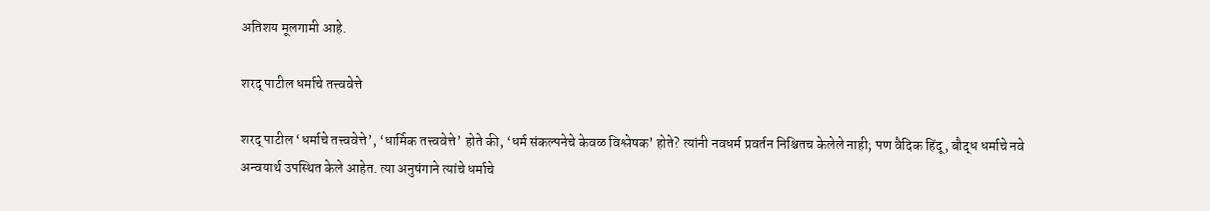अतिशय मूलगामी आहे.

शरद् पाटील धर्माचे तत्त्ववेत्ते

शरद् पाटील ‘धर्माचे तत्त्ववेत्ते’, ‘धार्मिक तत्त्ववेत्ते’ होते की, ‘धर्म संकल्पनेचे केवळ विश्लेषक’ होते? त्यांनी नवधर्म प्रवर्तन निश्चितच केलेले नाही; पण वैदिक हिंदू, बौद्ध धर्माचे नवे अन्वयार्थ उपस्थित केले आहेत. त्या अनुषंगाने त्यांचे धर्माचे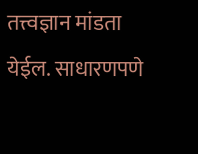तत्त्वज्ञान मांडता येईल. साधारणपणे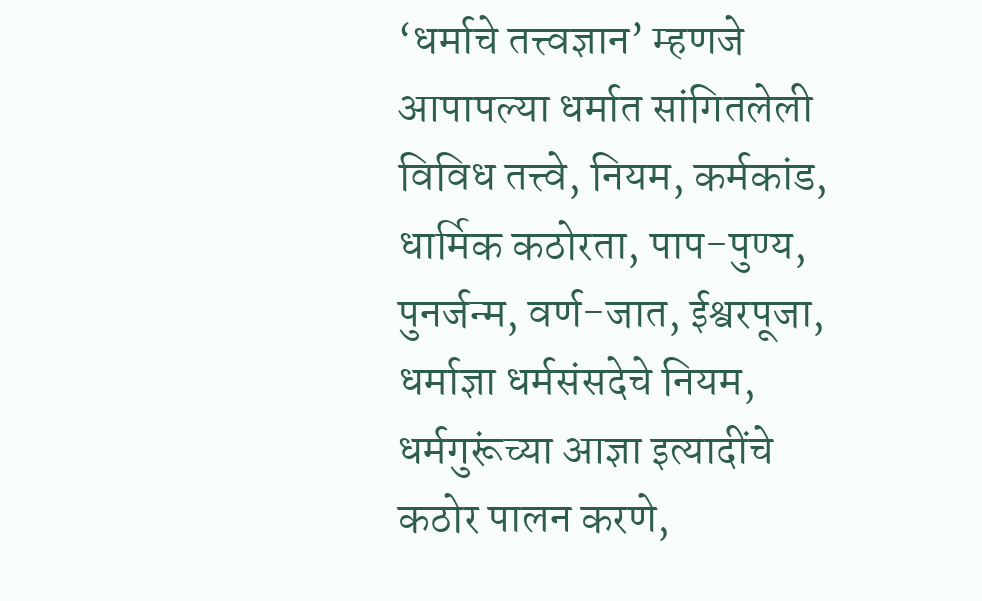‘धर्माचे तत्त्वज्ञान’ म्हणजे आपापल्या धर्मात सांगितलेली विविध तत्त्वे, नियम, कर्मकांड, धार्मिक कठोरता, पाप-पुण्य, पुनर्जन्म, वर्ण-जात, ईश्वरपूजा, धर्माज्ञा धर्मसंसदेचे नियम, धर्मगुरूंच्या आज्ञा इत्यादींचे कठोर पालन करणे,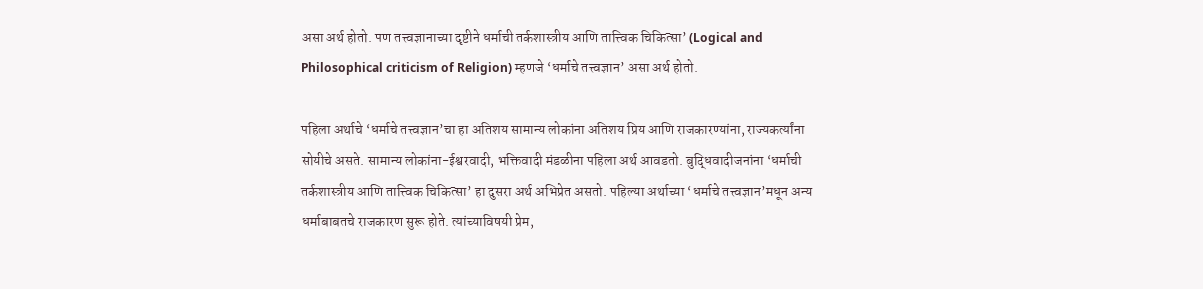असा अर्थ होतो. पण तत्त्वज्ञानाच्या दृष्टीने धर्माची तर्कशास्त्रीय आणि तात्त्विक चिकित्सा’ (Logical and Philosophical criticism of Religion) म्हणजे ‘धर्माचे तत्त्वज्ञान’ असा अर्थ होतो.

पहिला अर्थाचे ‘धर्माचे तत्त्वज्ञान’चा हा अतिशय सामान्य लोकांना अतिशय प्रिय आणि राजकारण्यांना, राज्यकर्त्यांना सोयीचे असते. सामान्य लोकांना-ईश्वरवादी, भक्तिवादी मंडळीना पहिला अर्थ आवडतो. बुद्धिवादीजनांना ‘धर्माची तर्कशास्त्रीय आणि तात्त्विक चिकित्सा’ हा दुसरा अर्थ अभिप्रेत असतो. पहिल्या अर्थाच्या ‘धर्माचे तत्त्वज्ञान’मधून अन्य धर्माबाबतचे राजकारण सुरू होते. त्यांच्याविषयी प्रेम,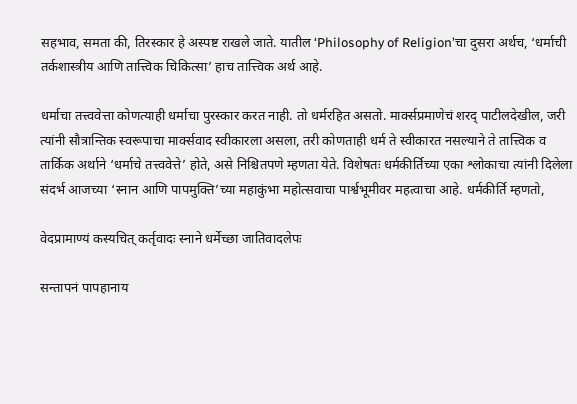सहभाव, समता की, तिरस्कार हे अस्पष्ट राखले जाते. यातील ‘Philosophy of Religion’चा दुसरा अर्थच, ‘धर्माची तर्कशास्त्रीय आणि तात्त्विक चिकित्सा’ हाच तात्त्विक अर्थ आहे.

धर्माचा तत्त्ववेत्ता कोणत्याही धर्माचा पुरस्कार करत नाही. तो धर्मरहित असतो. मार्क्सप्रमाणेचं शरद् पाटीलदेखील, जरी त्यांनी सौत्रान्तिक स्वरूपाचा मार्क्सवाद स्वीकारला असला, तरी कोणताही धर्म ते स्वीकारत नसल्याने ते तात्त्विक व तार्किक अर्थाने ‘धर्माचे तत्त्ववेत्ते’ होते, असे निश्चितपणे म्हणता येते. विशेषतः धर्मकीर्तिच्या एका श्लोकाचा त्यांनी दिलेला संदर्भ आजच्या ‘स्नान आणि पापमुक्ति’च्या महाकुंभा महोत्सवाचा पार्श्वभूमीवर महत्वाचा आहे. धर्मकीर्ति म्हणतो,

वेदप्रामाण्यं कस्यचित् कर्तृवादः स्नाने धर्मेच्छा जातिवादलेपः

सन्तापनं पापहानाय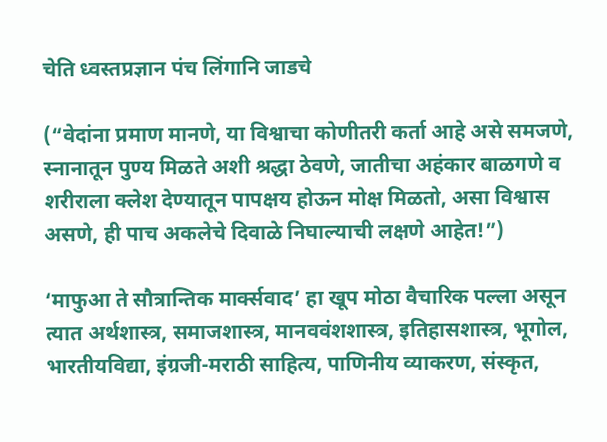चेति ध्वस्तप्रज्ञान पंच लिंगानि जाडचे

(“वेदांना प्रमाण मानणे, या विश्वाचा कोणीतरी कर्ता आहे असे समजणे, स्नानातून पुण्य मिळते अशी श्रद्धा ठेवणे, जातीचा अहंकार बाळगणे व शरीराला क्लेश देण्यातून पापक्षय होऊन मोक्ष मिळतो, असा विश्वास असणे, ही पाच अकलेचे दिवाळे निघाल्याची लक्षणे आहेत!”)

‘माफुआ ते सौत्रान्तिक मार्क्सवाद’ हा खूप मोठा वैचारिक पल्ला असून त्यात अर्थशास्त्र, समाजशास्त्र, मानववंशशास्त्र, इतिहासशास्त्र, भूगोल, भारतीयविद्या, इंग्रजी-मराठी साहित्य, पाणिनीय व्याकरण, संस्कृत,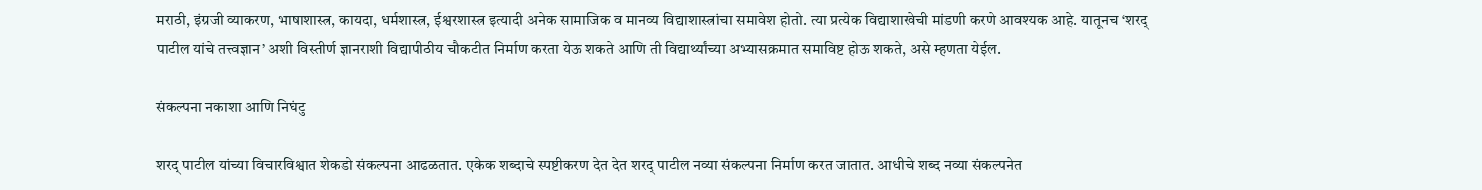मराठी, इंग्रजी व्याकरण, भाषाशास्त्र, कायदा, धर्मशास्त्र, ईश्वरशास्त्र इत्यादी अनेक सामाजिक व मानव्य विद्याशास्त्रांचा समावेश होतो. त्या प्रत्येक विद्याशाखेची मांडणी करणे आवश्यक आहे. यातूनच ‘शरद् पाटील यांचे तत्त्वज्ञान’ अशी विस्तीर्ण ज्ञानराशी विद्यापीठीय चौकटीत निर्माण करता येऊ शकते आणि ती विद्यार्थ्यांच्या अभ्यासक्रमात समाविष्ट होऊ शकते, असे म्हणता येईल.

संकल्पना नकाशा आणि निघंटु

शरद् पाटील यांच्या विचारविश्वात शेकडो संकल्पना आढळतात. एकेक शब्दाचे स्पष्टीकरण देत देत शरद् पाटील नव्या संकल्पना निर्माण करत जातात. आधीचे शब्द नव्या संकल्पनेत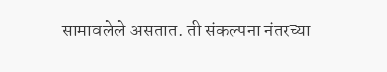सामावलेले असतात. ती संकल्पना नंतरच्या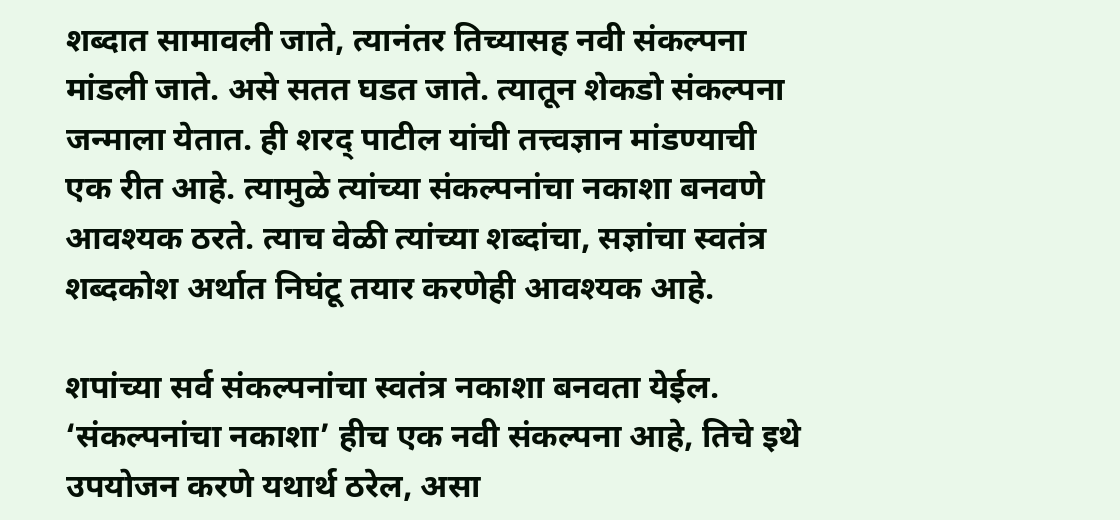शब्दात सामावली जाते, त्यानंतर तिच्यासह नवी संकल्पना मांडली जाते. असे सतत घडत जाते. त्यातून शेकडो संकल्पना जन्माला येतात. ही शरद् पाटील यांची तत्त्वज्ञान मांडण्याची एक रीत आहे. त्यामुळे त्यांच्या संकल्पनांचा नकाशा बनवणे आवश्यक ठरते. त्याच वेळी त्यांच्या शब्दांचा, सज्ञांचा स्वतंत्र शब्दकोश अर्थात निघंटू तयार करणेही आवश्यक आहे.

शपांच्या सर्व संकल्पनांचा स्वतंत्र नकाशा बनवता येईल. ‘संकल्पनांचा नकाशा’ हीच एक नवी संकल्पना आहे, तिचे इथे उपयोजन करणे यथार्थ ठरेल, असा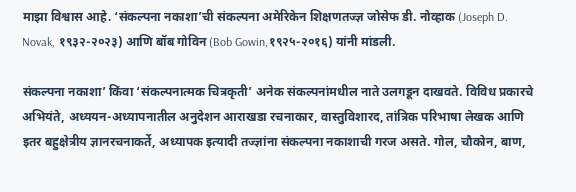माझा विश्वास आहे. ‘संकल्पना नकाशा’ची संकल्पना अमेरिकेन शिक्षणतज्ज्ञ जोसेफ डी. नोव्हाक (Joseph D. Novak, १९३२-२०२३) आणि बॉब गोविन (Bob Gowin,१९२५-२०१६) यांनी मांडली.

संकल्पना नकाशा’ किंवा ‘संकल्पनात्मक चित्रकृती’ अनेक संकल्पनांमधील नाते उलगडून दाखवते. विविध प्रकारचे अभियंते, अध्ययन-अध्यापनातील अनुदेशन आराखडा रचनाकार, वास्तुविशारद, तांत्रिक परिभाषा लेखक आणि इतर बहुक्षेत्रीय ज्ञानरचनाकर्ते, अध्यापक इत्यादी तज्ज्ञांना संकल्पना नकाशाची गरज असते. गोल, चौकोन, बाण,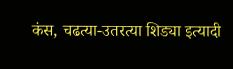कंस, चढत्या-उतरत्या शिड्या इत्यादी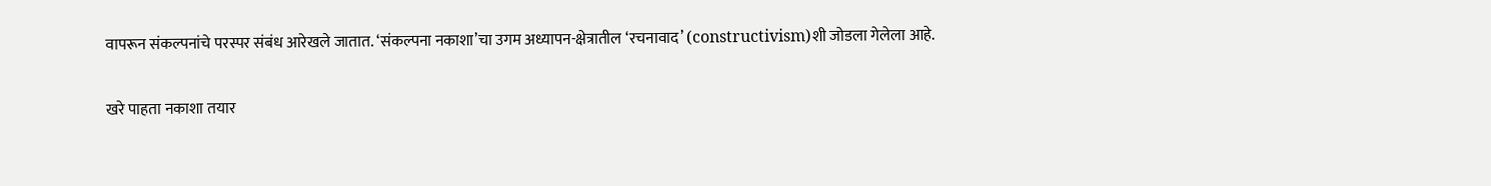वापरून संकल्पनांचे परस्पर संबंध आरेखले जातात. ‘संकल्पना नकाशा’चा उगम अध्यापन-क्षेत्रातील ‘रचनावाद’ (constructivism)शी जोडला गेलेला आहे.

खरे पाहता नकाशा तयार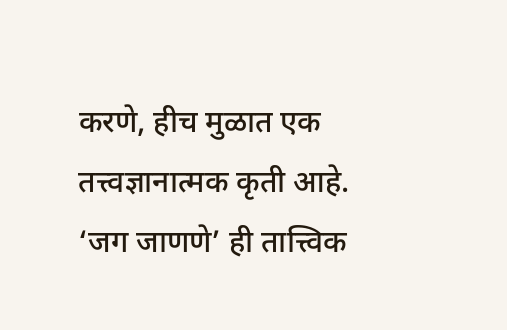करणे, हीच मुळात एक तत्त्वज्ञानात्मक कृती आहे. ‘जग जाणणे’ ही तात्त्विक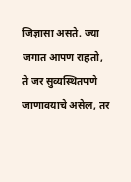जिज्ञासा असते. ज्या जगात आपण राहतो, ते जर सुव्यस्थितपणे जाणावयाचे असेल, तर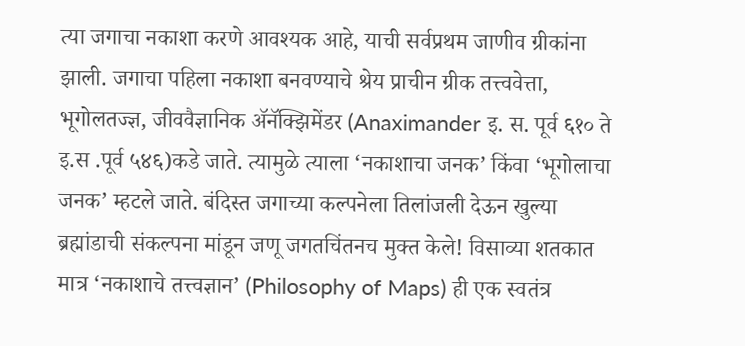त्या जगाचा नकाशा करणे आवश्यक आहे, याची सर्वप्रथम जाणीव ग्रीकांना झाली. जगाचा पहिला नकाशा बनवण्याचे श्रेय प्राचीन ग्रीक तत्त्ववेत्ता, भूगोलतज्ज्ञ, जीववैज्ञानिक अ‍ॅनॅक्झिमेंडर (Anaximander इ. स. पूर्व ६१० ते इ.स .पूर्व ५४६)कडे जाते. त्यामुळे त्याला ‘नकाशाचा जनक’ किंवा ‘भूगोलाचा जनक’ म्हटले जाते. बंदिस्त जगाच्या कल्पनेला तिलांजली देऊन खुल्या ब्रह्मांडाची संकल्पना मांडून जणू जगतचिंतनच मुक्त केले! विसाव्या शतकात मात्र ‘नकाशाचे तत्त्वज्ञान’ (Philosophy of Maps) ही एक स्वतंत्र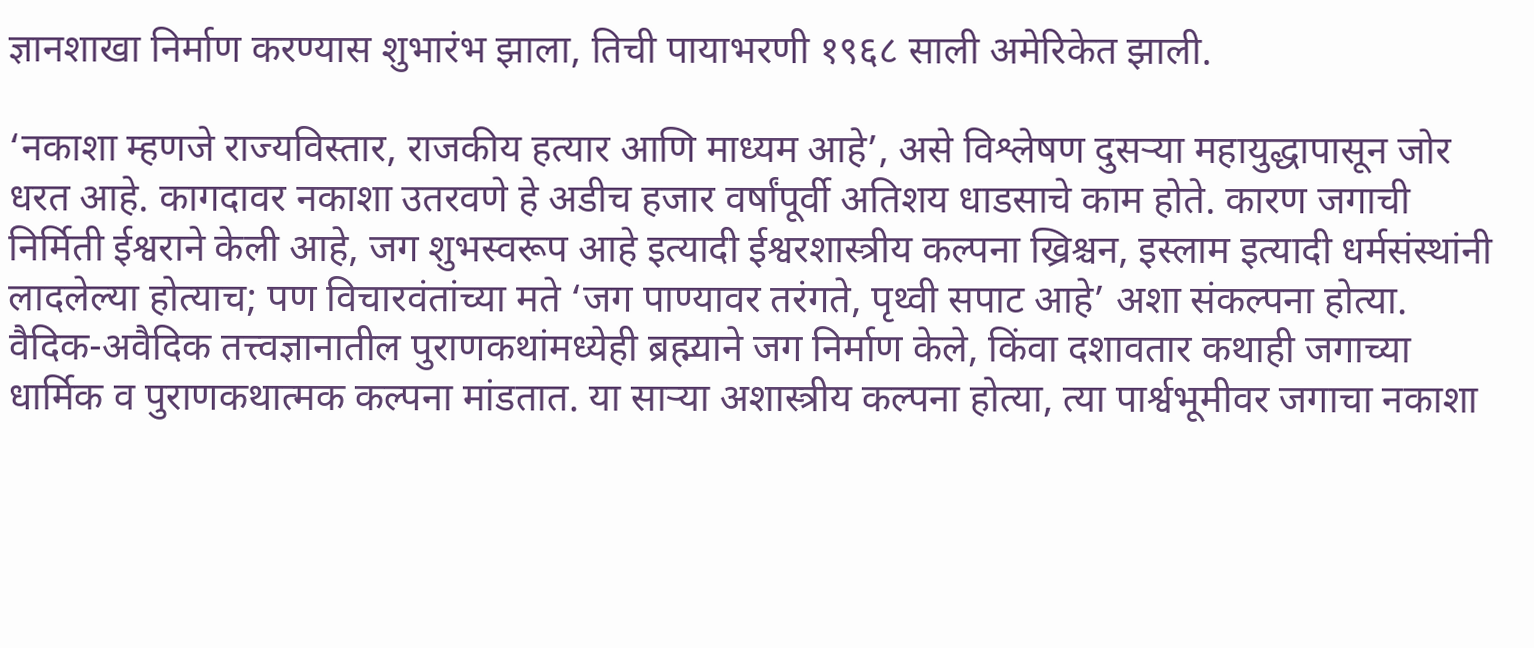ज्ञानशाखा निर्माण करण्यास शुभारंभ झाला, तिची पायाभरणी १९६८ साली अमेरिकेत झाली.

‘नकाशा म्हणजे राज्यविस्तार, राजकीय हत्यार आणि माध्यम आहे’, असे विश्लेषण दुसऱ्या महायुद्धापासून जोर धरत आहे. कागदावर नकाशा उतरवणे हे अडीच हजार वर्षांपूर्वी अतिशय धाडसाचे काम होते. कारण जगाची निर्मिती ईश्वराने केली आहे, जग शुभस्वरूप आहे इत्यादी ईश्वरशास्त्रीय कल्पना ख्रिश्चन, इस्लाम इत्यादी धर्मसंस्थांनी लादलेल्या होत्याच; पण विचारवंतांच्या मते ‘जग पाण्यावर तरंगते, पृथ्वी सपाट आहे’ अशा संकल्पना होत्या. वैदिक-अवैदिक तत्त्वज्ञानातील पुराणकथांमध्येही ब्रह्म्याने जग निर्माण केले, किंवा दशावतार कथाही जगाच्या धार्मिक व पुराणकथात्मक कल्पना मांडतात. या साऱ्या अशास्त्रीय कल्पना होत्या, त्या पार्श्वभूमीवर जगाचा नकाशा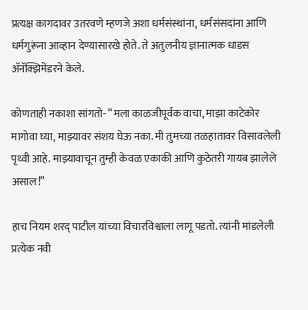प्रत्यक्ष कागदावर उतरवणे म्हणजे अशा धर्मसंस्थांना, धर्मसंसदांना आणि धर्मगुरूंना आव्हान देण्यासारखे होते. ते अतुलनीय ज्ञानात्मक धाडस ॲनॅक्झिमेंडरने केले.

कोणताही नकाशा सांगतो- “मला काळजीपूर्वक वाचा, माझा काटेकोर मागोवा घ्या, माझ्यावर संशय घेऊ नका. मी तुमच्या तळहातावर विसावलेली पृथ्वी आहे. माझ्यावाचून तुम्ही केवळ एकाकी आणि कुठेतरी गायब झालेले असाल!”

हाच नियम शरद् पाटील यांच्या विचारविश्वाला लागू पडतो. त्यांनी मांडलेली प्रत्येक नवी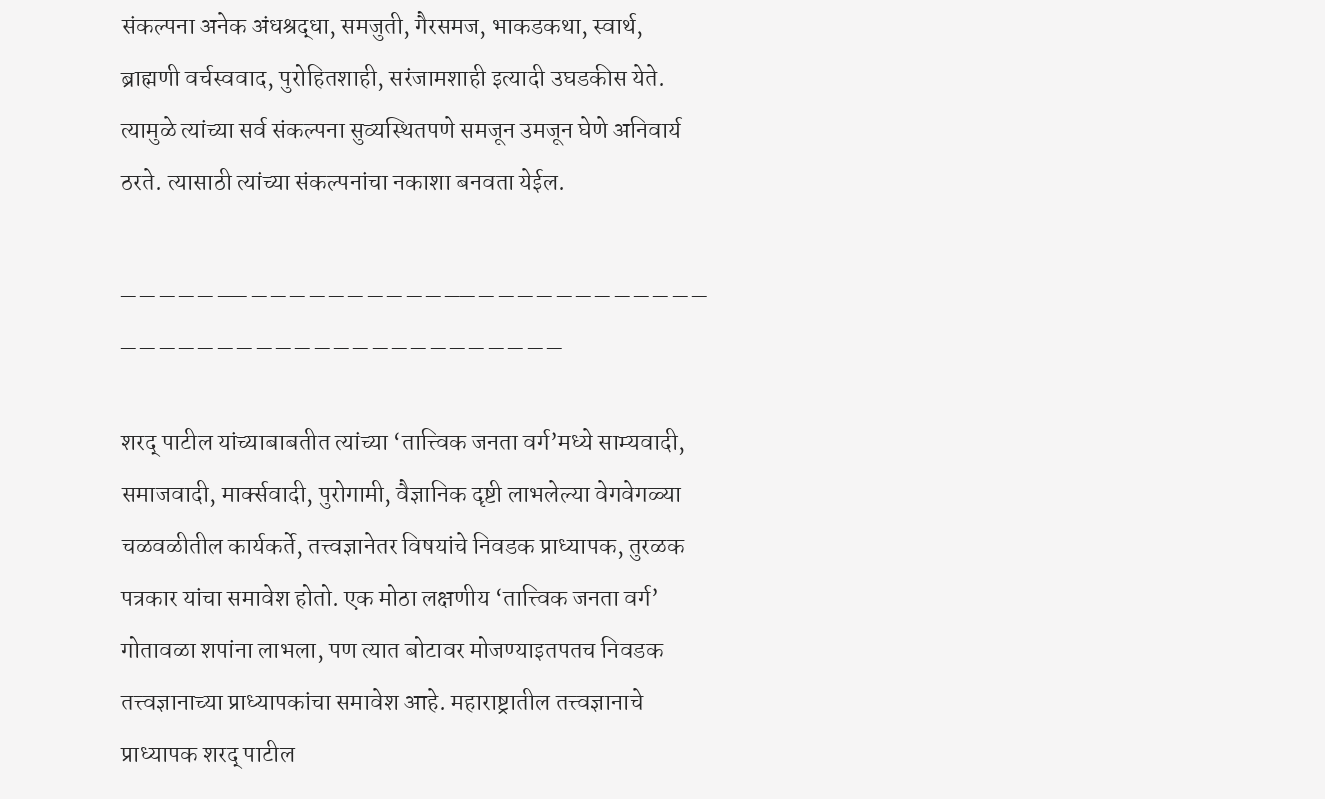संकल्पना अनेक अंधश्रद्धा, समजुती, गैरसमज, भाकडकथा, स्वार्थ, ब्राह्मणी वर्चस्ववाद, पुरोहितशाही, सरंजामशाही इत्यादी उघडकीस येते. त्यामुळे त्यांच्या सर्व संकल्पना सुव्यस्थितपणे समजून उमजून घेणे अनिवार्य ठरते. त्यासाठी त्यांच्या संकल्पनांचा नकाशा बनवता येईल.

_ _ _ _ _ __ _ _ _ _ _ _ _ _ _ _ __ _ _ _ _ _ _ _ _ _ _ _ _ _ _ _ _ _ _ _ _ _ _ _ _ _ _ _ _ _ _ _ _ _ _ _

शरद् पाटील यांच्याबाबतीत त्यांच्या ‘तात्त्विक जनता वर्ग’मध्ये साम्यवादी, समाजवादी, मार्क्सवादी, पुरोगामी, वैज्ञानिक दृष्टी लाभलेल्या वेगवेगळ्या चळवळीतील कार्यकर्ते, तत्त्वज्ञानेतर विषयांचे निवडक प्राध्यापक, तुरळक पत्रकार यांचा समावेश होतो. एक मोठा लक्षणीय ‘तात्त्विक जनता वर्ग’ गोतावळा शपांना लाभला, पण त्यात बोटावर मोजण्याइतपतच निवडक तत्त्वज्ञानाच्या प्राध्यापकांचा समावेश आहे. महाराष्ट्रातील तत्त्वज्ञानाचे प्राध्यापक शरद् पाटील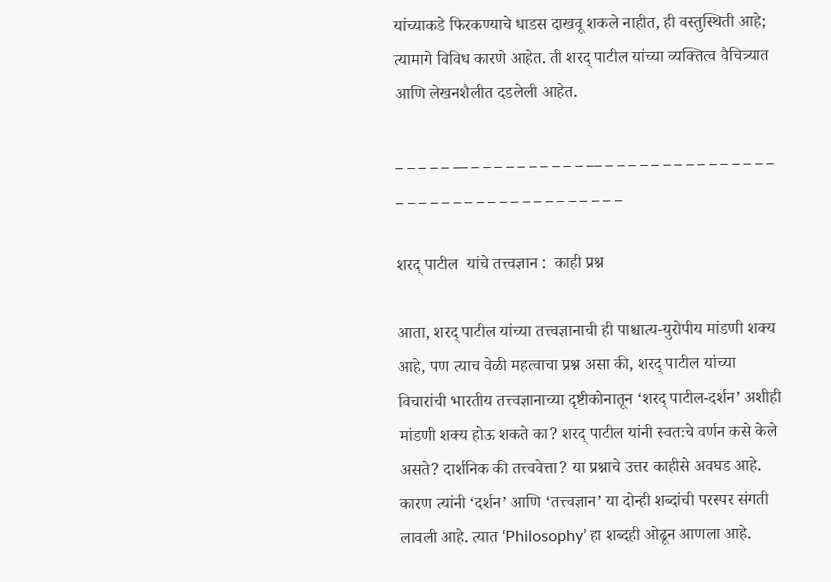यांच्याकडे फिरकण्याचे धाडस दाखवू शकले नाहीत, ही वस्तुस्थिती आहे; त्यामागे विविध कारणे आहेत. ती शरद् पाटील यांच्या व्यक्तित्व वैचित्र्यात आणि लेखनशैलीत दडलेली आहेत.

_ _ _ _ _ __ _ _ _ _ _ _ _ _ _ _ __ _ _ _ _ _ _ _ _ _ _ _ _ _ _ _ _ _ _ _ _ _ _ _ _ _ _ _ _ _ _ _ _ _ _ _

शरद् पाटील  यांचे तत्त्वज्ञान :  काही प्रश्न

आता, शरद् पाटील यांच्या तत्त्वज्ञानाची ही पाश्चात्य-युरोपीय मांडणी शक्य आहे, पण त्याच वेळी महत्वाचा प्रश्न असा की, शरद् पाटील यांच्या विचारांची भारतीय तत्त्वज्ञानाच्या दृष्टीकोनातून ‘शरद् पाटील-दर्शन’ अशीही मांडणी शक्य होऊ शकते का? शरद् पाटील यांनी स्वतःचे वर्णन कसे केले असते? दार्शनिक की तत्त्ववेत्ता? या प्रश्नाचे उत्तर काहीसे अवघड आहे. कारण त्यांनी ‘दर्शन’ आणि ‘तत्त्वज्ञान’ या दोन्ही शब्दांची परस्पर संगती लावली आहे. त्यात ‘Philosophy’ हा शब्दही ओढून आणला आहे.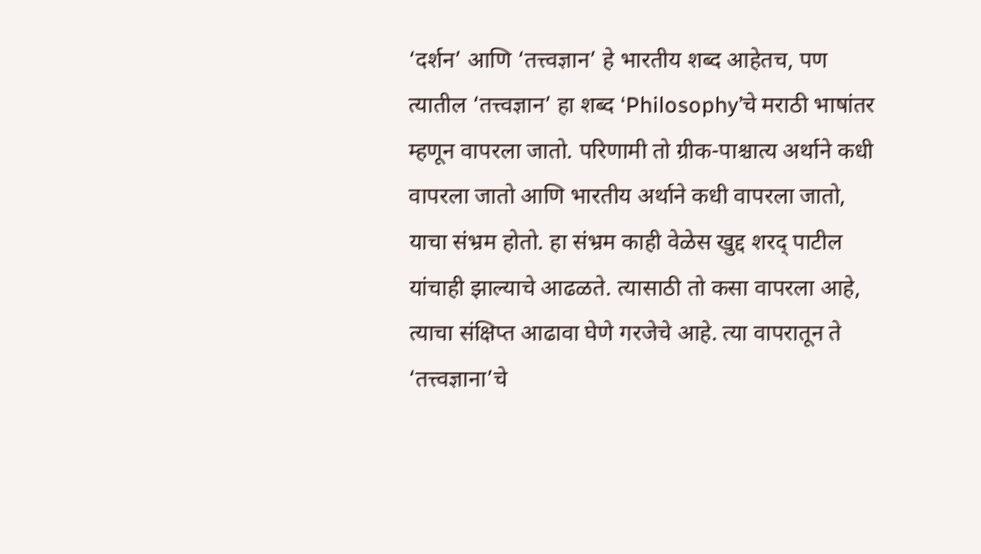‘दर्शन’ आणि ‘तत्त्वज्ञान’ हे भारतीय शब्द आहेतच, पण त्यातील ‘तत्त्वज्ञान’ हा शब्द ‘Philosophy’चे मराठी भाषांतर म्हणून वापरला जातो. परिणामी तो ग्रीक-पाश्चात्य अर्थाने कधी वापरला जातो आणि भारतीय अर्थाने कधी वापरला जातो, याचा संभ्रम होतो. हा संभ्रम काही वेळेस खुद्द शरद् पाटील यांचाही झाल्याचे आढळते. त्यासाठी तो कसा वापरला आहे, त्याचा संक्षिप्त आढावा घेणे गरजेचे आहे. त्या वापरातून ते ‘तत्त्वज्ञाना’चे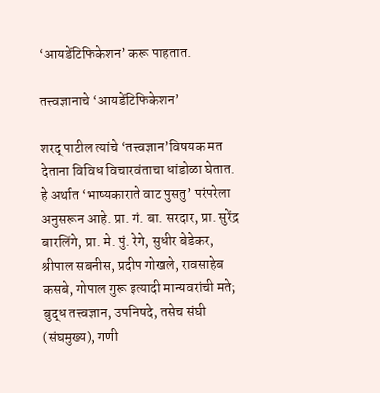‘आयडेंटिफिकेशन’ करू पाहतात.

तत्त्वज्ञानाचे ‘आयडेंटिफिकेशन’

शरद् पाटील त्यांचे ‘तत्त्वज्ञान’विषयक मत देताना विविध विचारवंताचा धांडोळा घेतात. हे अर्थात ‘भाष्यकाराते वाट पुसतु’ परंपरेला अनुसरून आहे. प्रा. गं. बा. सरदार, प्रा. सुरेंद्र बारलिंगे, प्रा. मे. पुं. रेगे, सुधीर बेडेकर, श्रीपाल सबनीस, प्रदीप गोखले, रावसाहेब कसबे, गोपाल गुरू इत्यादी मान्यवरांची मते;  बुद्ध तत्त्वज्ञान, उपनिषदे, तसेच संघी (संघमुख्य), गणी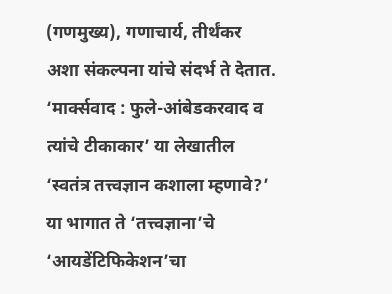(गणमुख्य), गणाचार्य, तीर्थंकर अशा संकल्पना यांचे संदर्भ ते देतात. ‘मार्क्सवाद : फुले-आंबेडकरवाद व त्यांचे टीकाकार’ या लेखातील ‘स्वतंत्र तत्त्वज्ञान कशाला म्हणावे?’ या भागात ते ‘तत्त्वज्ञाना’चे ‘आयडेंटिफिकेशन’चा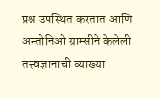प्रश्न उपस्थित करतात आणि अन्तोनिओ ग्राम्सीने केलेली तत्त्वज्ञानाची व्याख्या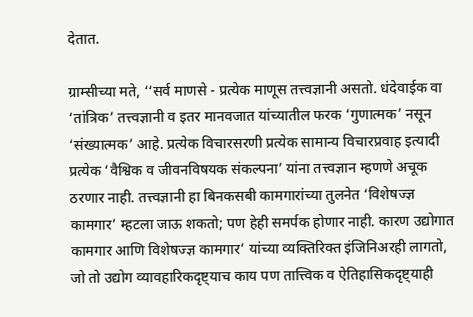देतात.

ग्राम्सीच्या मते, ‘‘सर्व माणसे - प्रत्येक माणूस तत्त्वज्ञानी असतो. धंदेवाईक वा ‘तांत्रिक’ तत्त्वज्ञानी व इतर मानवजात यांच्यातील फरक ‘गुणात्मक’ नसून ‘संख्यात्मक’ आहे. प्रत्येक विचारसरणी प्रत्येक सामान्य विचारप्रवाह इत्यादी प्रत्येक ‘वैश्विक व जीवनविषयक संकल्पना’ यांना तत्त्वज्ञान म्हणणे अचूक ठरणार नाही. तत्त्वज्ञानी हा बिनकसबी कामगारांच्या तुलनेत ‘विशेषज्ज्ञ कामगार’ म्हटला जाऊ शकतो; पण हेही समर्पक होणार नाही. कारण उद्योगात कामगार आणि विशेषज्ज्ञ कामगार’ यांच्या व्यक्तिरिक्त इंजिनिअरही लागतो, जो तो उद्योग व्यावहारिकदृष्ट्‍याच काय पण तात्त्विक व ऐतिहासिकदृष्ट्‍याही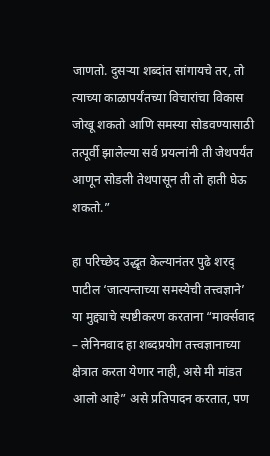जाणतो. दुसऱ्या शब्दांत सांगायचे तर, तो त्याच्या काळापर्यंतच्या विचारांचा विकास जोखू शकतो आणि समस्या सोडवण्यासाठी तत्पूर्वी झालेल्या सर्व प्रयत्नांनी ती जेथपर्यंत आणून सोडली तेथपासून ती तो हाती घेऊ शकतो.”

हा परिच्छेद उद्धृत केल्यानंतर पुढे शरद् पाटील ‘जात्यन्ताच्या समस्येची तत्त्वज्ञाने’ या मुद्द्याचे स्पष्टीकरण करताना “मार्क्सवाद – लेनिनवाद हा शब्दप्रयोग तत्त्वज्ञानाच्या क्षेत्रात करता येणार नाही, असे मी मांडत आलो आहे” असे प्रतिपादन करतात, पण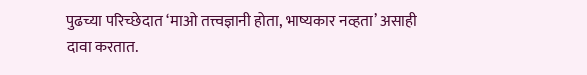पुढच्या परिच्छेदात ‘माओ तत्त्वज्ञानी होता, भाष्यकार नव्हता’ असाही दावा करतात.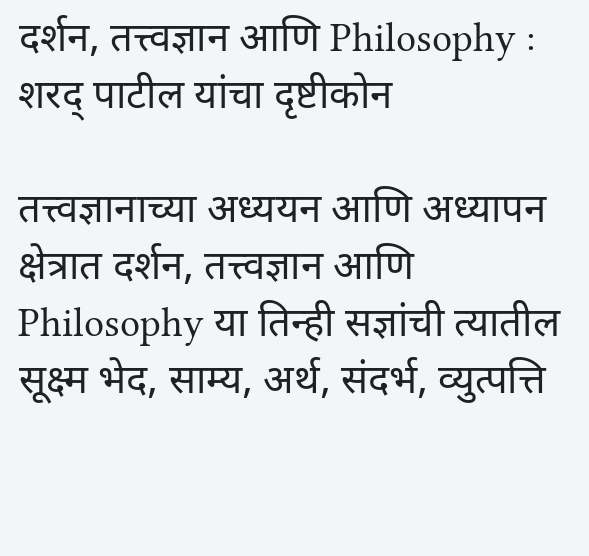दर्शन, तत्त्वज्ञान आणि Philosophy : शरद् पाटील यांचा दृष्टीकोन

तत्त्वज्ञानाच्या अध्ययन आणि अध्यापन क्षेत्रात दर्शन, तत्त्वज्ञान आणि Philosophy या तिन्ही सज्ञांची त्यातील सूक्ष्म भेद, साम्य, अर्थ, संदर्भ, व्युत्पत्ति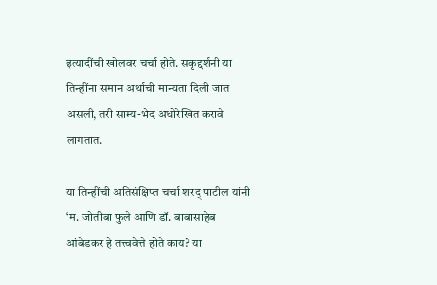इत्यादींची खोलवर चर्चा होते. सकृद्दर्शनी या तिन्हींना समान अर्थाची मान्यता दिली जात असली, तरी साम्य-भेद अधोरेखित करावे लागतात.

या तिन्हींची अतिसंक्षिप्त चर्चा शरद् पाटील यांनी ‘म. जोतीबा फुले आणि डॉ. बाबासाहेब आंबेडकर हे तत्त्ववेत्ते होते काय? या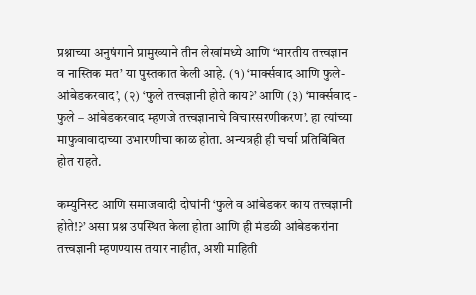प्रश्नाच्या अनुषंगाने प्रामुख्याने तीन लेखांमध्ये आणि ‘भारतीय तत्त्वज्ञान व नास्तिक मत’ या पुस्तकात केली आहे. (१) ‘मार्क्सवाद आणि फुले-आंबेडकरवाद’, (२) ‘फुले तत्त्वज्ञानी होते काय?’ आणि (३) ‘मार्क्सवाद - फुले – आंबेडकरवाद म्हणजे तत्त्वज्ञानाचे विचारसरणीकरण’. हा त्यांच्या माफुवावादाच्या उभारणीचा काळ होता. अन्यत्रही ही चर्चा प्रतिबिंबित होत राहते.

कम्युनिस्ट आणि समाजवादी दोघांनी ‘फुले व आंबेडकर काय तत्त्वज्ञानी होते!?’ असा प्रश्न उपस्थित केला होता आणि ही मंडळी आंबेडकरांना तत्त्वज्ञानी म्हणण्यास तयार नाहीत, अशी माहिती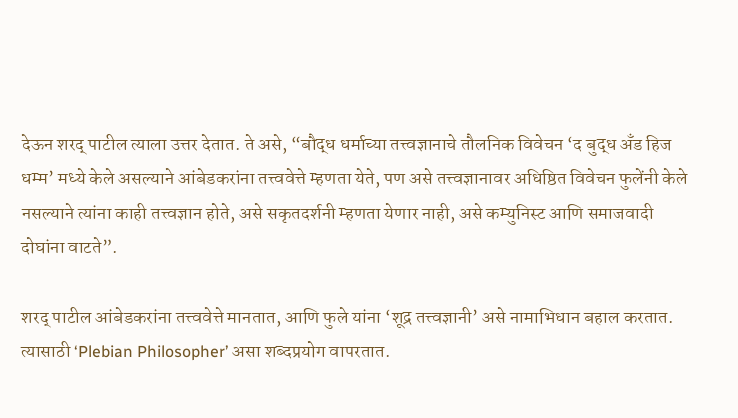देऊन शरद् पाटील त्याला उत्तर देतात. ते असे, “बौद्ध धर्माच्या तत्त्वज्ञानाचे तौलनिक विवेचन ‘द बुद्ध अँड हिज धम्म’ मध्ये केले असल्याने आंबेडकरांना तत्त्ववेत्ते म्हणता येते, पण असे तत्त्वज्ञानावर अधिष्ठित विवेचन फुलेंनी केले नसल्याने त्यांना काही तत्त्वज्ञान होते, असे सकृतदर्शनी म्हणता येणार नाही, असे कम्युनिस्ट आणि समाजवादी दोघांना वाटते”.

शरद् पाटील आंबेडकरांना तत्त्ववेत्ते मानतात, आणि फुले यांना ‘शूद्र तत्त्वज्ञानी’ असे नामाभिधान बहाल करतात. त्यासाठी ‘Plebian Philosopher’ असा शब्दप्रयोग वापरतात.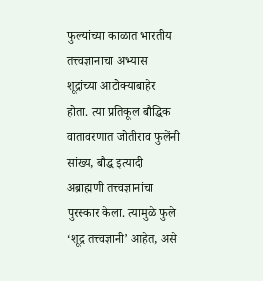फुल्यांच्या काळात भारतीय तत्त्वज्ञानाचा अभ्यास शूद्रांच्या आटोक्याबाहेर होता. त्या प्रतिकूल बौद्धिक वातावरणात जोतीराव फुलेंनी सांख्य, बौद्ध इत्यादी अब्राह्मणी तत्त्वज्ञानांचा पुरस्कार केला. त्यामुळे फुले ‘शूद्र तत्त्वज्ञानी’ आहेत, असे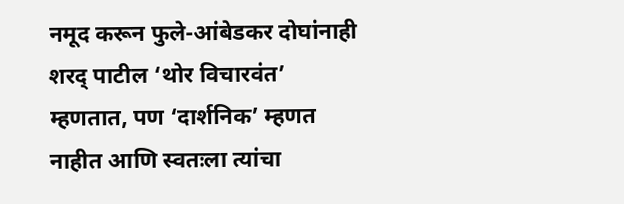नमूद करून फुले-आंबेडकर दोघांनाही शरद् पाटील ‘थोर विचारवंत’ म्हणतात, पण ‘दार्शनिक’ म्हणत नाहीत आणि स्वतःला त्यांचा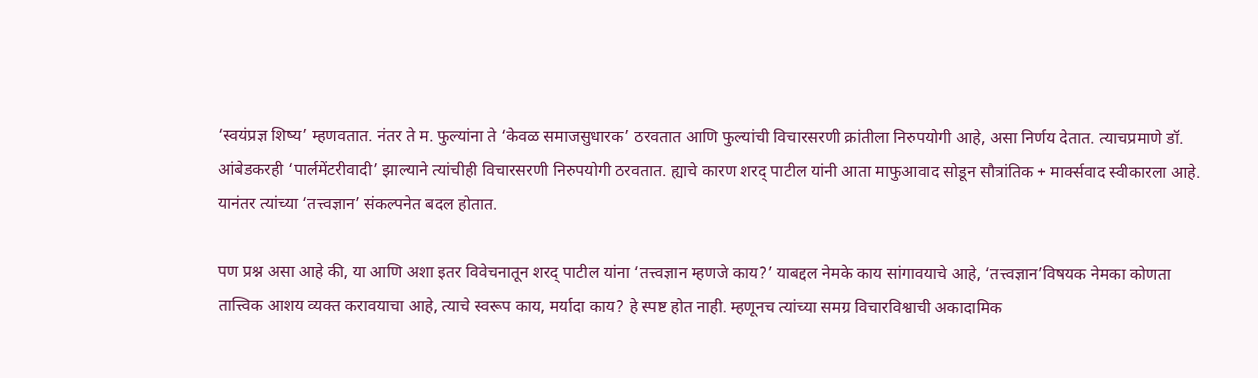‘स्वयंप्रज्ञ शिष्य’ म्हणवतात. नंतर ते म. फुल्यांना ते ‘केवळ समाजसुधारक’ ठरवतात आणि फुल्यांची विचारसरणी क्रांतीला निरुपयोगी आहे, असा निर्णय देतात. त्याचप्रमाणे डॉ. आंबेडकरही ‘पार्लमेंटरीवादी’ झाल्याने त्यांचीही विचारसरणी निरुपयोगी ठरवतात. ह्याचे कारण शरद् पाटील यांनी आता माफुआवाद सोडून सौत्रांतिक + मार्क्सवाद स्वीकारला आहे. यानंतर त्यांच्या ‘तत्त्वज्ञान’ संकल्पनेत बदल होतात.

पण प्रश्न असा आहे की, या आणि अशा इतर विवेचनातून शरद् पाटील यांना ‘तत्त्वज्ञान म्हणजे काय?’ याबद्दल नेमके काय सांगावयाचे आहे, ‘तत्त्वज्ञान’विषयक नेमका कोणता तात्त्विक आशय व्यक्त करावयाचा आहे, त्याचे स्वरूप काय, मर्यादा काय? हे स्पष्ट होत नाही. म्हणूनच त्यांच्या समग्र विचारविश्वाची अकादामिक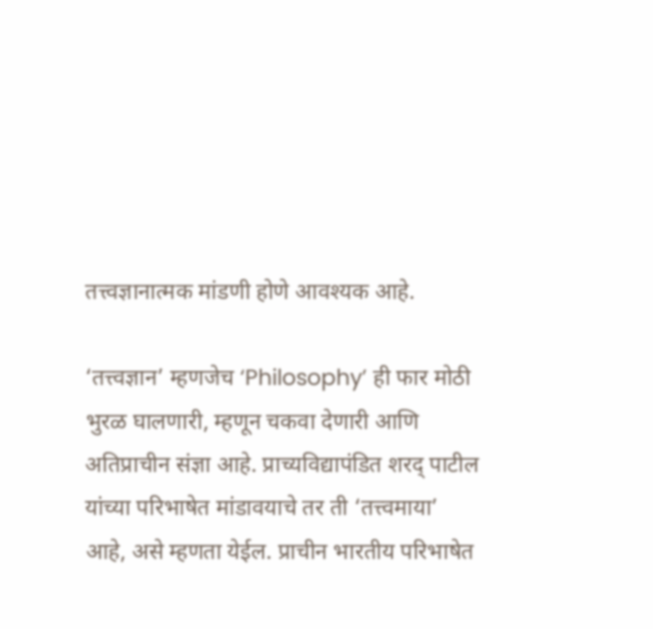तत्त्वज्ञानात्मक मांडणी होणे आवश्यक आहे.

‘तत्त्वज्ञान’ म्हणजेच ‘Philosophy’ ही फार मोठी भुरळ घालणारी, म्हणून चकवा देणारी आणि अतिप्राचीन संज्ञा आहे. प्राच्यविद्यापंडित शरद् पाटील यांच्या परिभाषेत मांडावयाचे तर ती ‘तत्त्वमाया’ आहे, असे म्हणता येईल. प्राचीन भारतीय परिभाषेत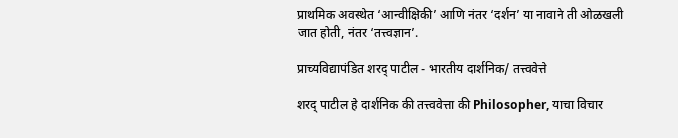प्राथमिक अवस्थेत ‘आन्वीक्षिकी’ आणि नंतर ‘दर्शन’ या नावाने ती ओळखली जात होती, नंतर ‘तत्त्वज्ञान’.

प्राच्यविद्यापंडित शरद् पाटील - भारतीय दार्शनिक/ तत्त्ववेत्ते

शरद् पाटील हे दार्शनिक की तत्त्ववेत्ता की Philosopher, याचा विचार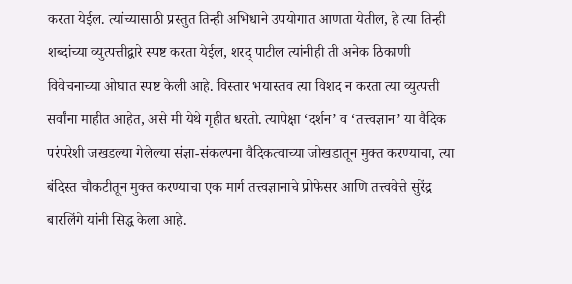करता येईल. त्यांच्यासाठी प्रस्तुत तिन्ही अभिधाने उपयोगात आणता येतील, हे त्या तिन्ही शब्दांच्या व्युत्पत्तीद्वारे स्पष्ट करता येईल, शरद् पाटील त्यांनीही ती अनेक ठिकाणी विवेचनाच्या ओघात स्पष्ट केली आहे. विस्तार भयास्तव त्या विशद न करता त्या व्युत्पत्ती सर्वांना माहीत आहेत, असे मी येथे गृहीत धरतो. त्यापेक्षा ‘दर्शन’ व ‘तत्त्वज्ञान’ या वैदिक परंपरेशी जखडल्या गेलेल्या संज्ञा-संकल्पना वैदिकत्वाच्या जोखडातून मुक्त करण्याचा, त्या बंदिस्त चौकटीतून मुक्त करण्याचा एक मार्ग तत्त्वज्ञानाचे प्रोफेसर आणि तत्त्ववेत्ते सुरेंद्र बारलिंगे यांनी सिद्ध केला आहे.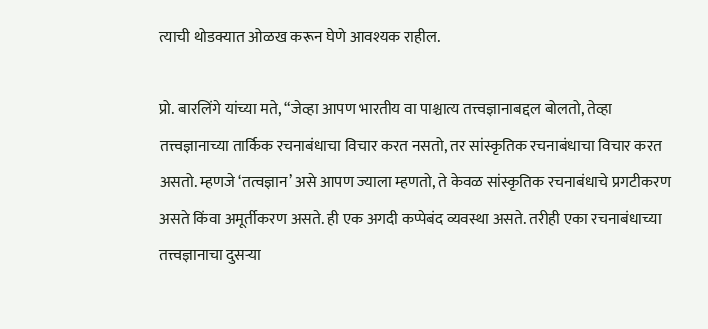त्याची थोडक्यात ओळख करून घेणे आवश्यक राहील.

प्रो. बारलिंगे यांच्या मते, “जेव्हा आपण भारतीय वा पाश्चात्य तत्त्वज्ञानाबद्दल बोलतो, तेव्हा तत्त्वज्ञानाच्या तार्किक रचनाबंधाचा विचार करत नसतो, तर सांस्कृतिक रचनाबंधाचा विचार करत असतो. म्हणजे ‘तत्वज्ञान’ असे आपण ज्याला म्हणतो, ते केवळ सांस्कृतिक रचनाबंधाचे प्रगटीकरण असते किंवा अमूर्तीकरण असते. ही एक अगदी कप्पेबंद व्यवस्था असते. तरीही एका रचनाबंधाच्या तत्त्वज्ञानाचा दुसऱ्या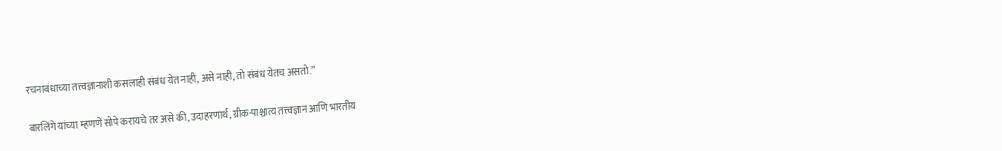रचनाबंधाच्या तत्त्वज्ञानाशी कसलाही संबंध येत नाही, असे नाही, तो संबंध येतच असतो.”

बारलिंगे यांच्या म्हणणे सोपे करायचे तर असे की, उदाहरणार्थ, ग्रीक-पाश्चात्य तत्त्वज्ञान आणि भारतीय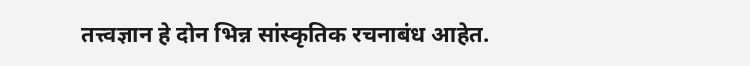तत्त्वज्ञान हे दोन भिन्न सांस्कृतिक रचनाबंध आहेत.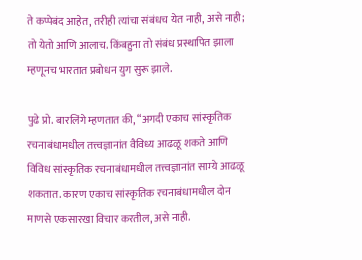ते कप्पेबंद आहेत, तरीही त्यांचा संबंधच येत नाही, असे नाही; तो येतो आणि आलाच. किंबहुना तो संबंध प्रस्थापित झाला म्हणूनच भारतात प्रबोधन युग सुरू झाले.

पुढे प्रो. बारलिंगे म्हणतात की, “अगदी एकाच सांस्कृतिक रचनाबंधामधील तत्त्वज्ञानांत वैविध्य आढळू शकते आणि विविध सांस्कृतिक रचनाबंधामधील तत्त्वज्ञानांत साम्ये आढळू शकतात. कारण एकाच सांस्कृतिक रचनाबंधामधील दोन माणसे एकसारखा विचार करतील, असे नाही.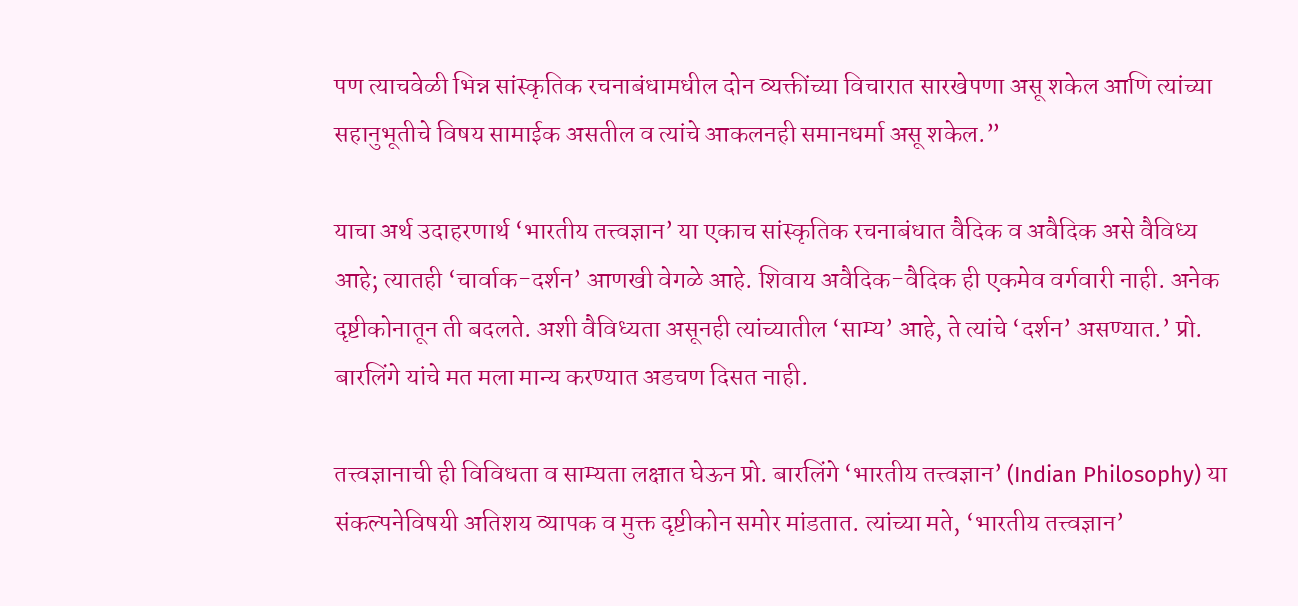पण त्याचवेळी भिन्न सांस्कृतिक रचनाबंधामधील दोन व्यक्तींच्या विचारात सारखेपणा असू शकेल आणि त्यांच्या सहानुभूतीचे विषय सामाईक असतील व त्यांचे आकलनही समानधर्मा असू शकेल.”

याचा अर्थ उदाहरणार्थ ‘भारतीय तत्त्वज्ञान’ या एकाच सांस्कृतिक रचनाबंधात वैदिक व अवैदिक असे वैविध्य आहे; त्यातही ‘चार्वाक-दर्शन’ आणखी वेगळे आहे. शिवाय अवैदिक-वैदिक ही एकमेव वर्गवारी नाही. अनेक दृष्टीकोनातून ती बदलते. अशी वैविध्यता असूनही त्यांच्यातील ‘साम्य’ आहे, ते त्यांचे ‘दर्शन’ असण्यात.’ प्रो. बारलिंगे यांचे मत मला मान्य करण्यात अडचण दिसत नाही.

तत्त्वज्ञानाची ही विविधता व साम्यता लक्षात घेऊन प्रो. बारलिंगे ‘भारतीय तत्त्वज्ञान’ (Indian Philosophy) या संकल्पनेविषयी अतिशय व्यापक व मुक्त दृष्टीकोन समोर मांडतात. त्यांच्या मते, ‘भारतीय तत्त्वज्ञान’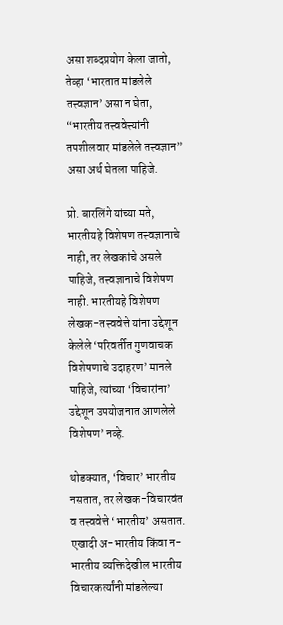असा शब्दप्रयोग केला जातो, तेव्हा ‘भारतात मांडलेले तत्त्वज्ञान’ असा न घेता, “भारतीय तत्त्ववेत्त्यांनी तपशीलवार मांडलेले तत्त्वज्ञान” असा अर्थ घेतला पाहिजे.

प्रो. बारलिंगे यांच्या मते, भारतीयहे विशेषण तत्त्वज्ञानाचे नाही, तर लेखकांचे असले पाहिजे, तत्त्वज्ञानाचे विशेषण नाही. भारतीयहे विशेषण लेखक-तत्त्ववेत्ते यांना उद्देशून केलेले ‘परिवर्तीत गुणवाचक विशेषणाचे उदाहरण’ मानले पाहिजे, त्यांच्या ‘विचारांना’ उद्देशून उपयोजनात आणलेले विशेषण’ नव्हे.

थोडक्यात, ‘विचार’ भारतीय नसतात, तर लेखक-विचारवंत व तत्त्ववेत्ते ‘भारतीय’ असतात. एखादी अ-भारतीय किंवा न-भारतीय व्यक्तिदेखील भारतीय विचारकर्त्यांनी मांडलेल्या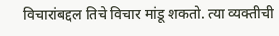विचारांबद्दल तिचे विचार मांडू शकतो. त्या व्यक्तीची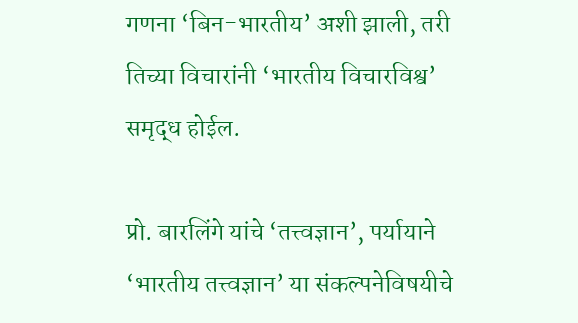गणना ‘बिन-भारतीय’ अशी झाली, तरी तिच्या विचारांनी ‘भारतीय विचारविश्व’ समृद्ध होईल.

प्रो. बारलिंगे यांचे ‘तत्त्वज्ञान’, पर्यायाने ‘भारतीय तत्त्वज्ञान’ या संकल्पनेविषयीचे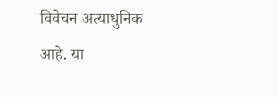विवेचन अत्याधुनिक आहे. या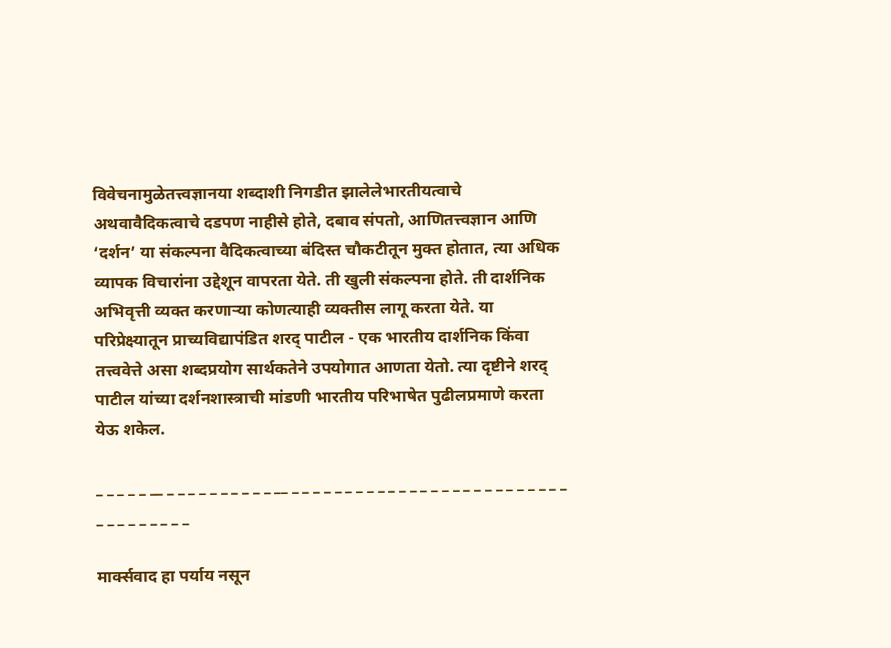विवेचनामुळेतत्त्वज्ञानया शब्दाशी निगडीत झालेलेभारतीयत्वाचे अथवावैदिकत्वाचे दडपण नाहीसे होते, दबाव संपतो, आणितत्त्वज्ञान आणि ‘दर्शन’ या संकल्पना वैदिकत्वाच्या बंदिस्त चौकटीतून मुक्त होतात, त्या अधिक व्यापक विचारांना उद्देशून वापरता येते. ती खुली संकल्पना होते. ती दार्शनिक अभिवृत्ती व्यक्त करणाऱ्या कोणत्याही व्यक्तीस लागू करता येते. या परिप्रेक्ष्यातून प्राच्यविद्यापंडित शरद् पाटील - एक भारतीय दार्शनिक किंवा तत्त्ववेत्ते असा शब्दप्रयोग सार्थकतेने उपयोगात आणता येतो. त्या दृष्टीने शरद् पाटील यांच्या दर्शनशास्त्राची मांडणी भारतीय परिभाषेत पुढीलप्रमाणे करता येऊ शकेल.

_ _ _ _ _ __ _ _ _ _ _ _ _ _ _ _ __ _ _ _ _ _ _ _ _ _ _ _ _ _ _ _ _ _ _ _ _ _ _ _ _ _ _ _ _ _ _ _ _ _ _ _

मार्क्सवाद हा पर्याय नसून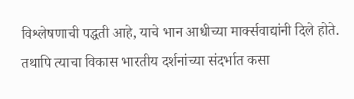विश्लेषणाची पद्धती आहे, याचे भान आधीच्या मार्क्सवाद्यांनी दिले होते. तथापि त्याचा विकास भारतीय दर्शनांच्या संदर्भात कसा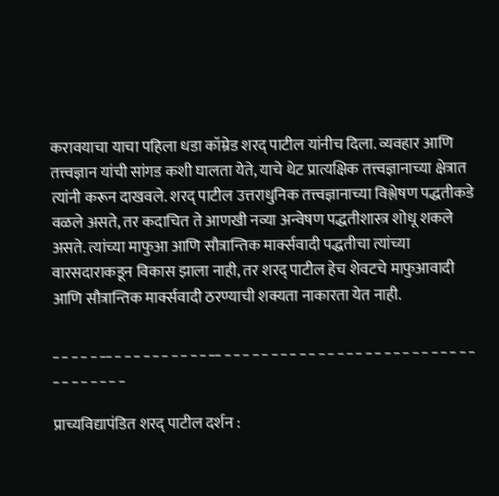करावयाचा याचा पहिला धडा कॉम्रेड शरद् पाटील यांनीच दिला. व्यवहार आणि तत्त्वज्ञान यांची सांगड कशी घालता येते, याचे थेट प्रात्यक्षिक तत्त्वज्ञानाच्या क्षेत्रात त्यांनी करून दाखवले. शरद् पाटील उत्तराधुनिक तत्त्वज्ञानाच्या विश्लेषण पद्धतीकडे वळले असते, तर कदाचित ते आणखी नव्या अन्वेषण पद्धतीशास्त्र शोधू शकले असते. त्यांच्या माफुआ आणि सौत्रान्तिक मार्क्सवादी पद्धतीचा त्यांच्या वारसदाराकडून विकास झाला नाही, तर शरद् पाटील हेच शेवटचे माफुआवादी आणि सौत्रान्तिक मार्क्सवादी ठरण्याची शक्यता नाकारता येत नाही.

_ _ _ _ _ __ _ _ _ _ _ _ _ _ _ _ __ _ _ _ _ _ _ _ _ _ _ _ _ _ _ _ _ _ _ _ _ _ _ _ _ _ _ _ _ _ _ _ _ _ _ _

प्राच्यविद्यापंडित शरद् पाटील दर्शन :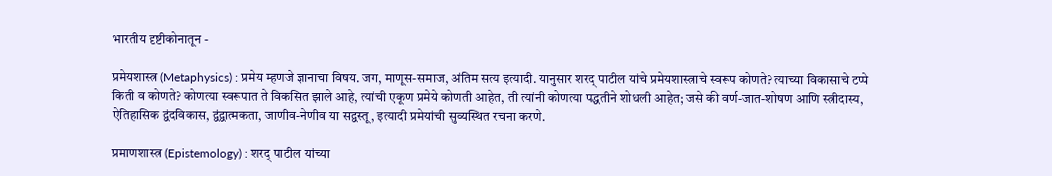भारतीय दृष्टीकोनातून -

प्रमेयशास्त्र (Metaphysics) : प्रमेय म्हणजे ज्ञानाचा विषय. जग, माणूस-समाज, अंतिम सत्य इत्यादी. यानुसार शरद् पाटील यांचे प्रमेयशास्त्राचे स्वरूप कोणते? त्याच्या विकासाचे टप्पे किती व कोणते? कोणत्या स्वरूपात ते विकसित झाले आहे, त्यांची एकूण प्रमेये कोणती आहेत, ती त्यांनी कोणत्या पद्धतीने शोधली आहेत; जसे की वर्ण-जात-शोषण आणि स्त्रीदास्य, ऐतिहासिक द्वंदविकास, द्वंद्वात्मकता, जाणीव-नेणीव या सद्वस्तू, इत्यादी प्रमेयांची सुव्यस्थित रचना करणे.

प्रमाणशास्त्र (Epistemology) : शरद् पाटील यांच्या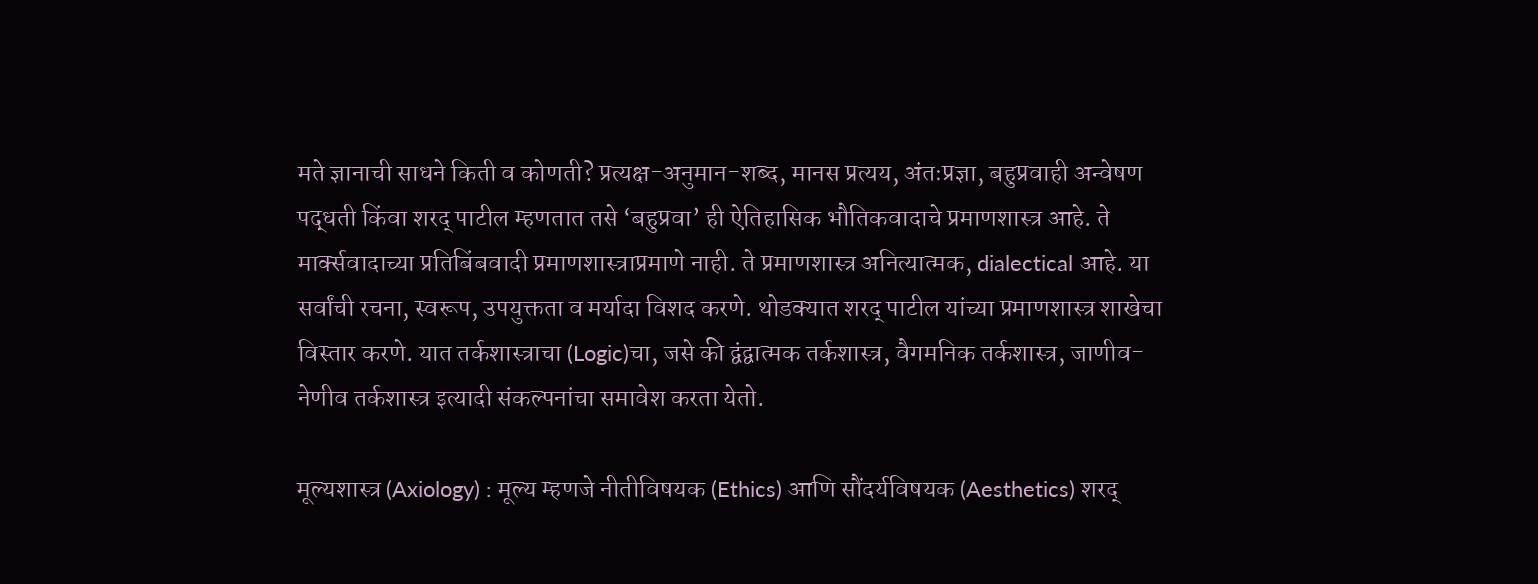मते ज्ञानाची साधने किती व कोणती? प्रत्यक्ष-अनुमान-शब्द, मानस प्रत्यय, अंतःप्रज्ञा, बहुप्रवाही अन्वेषण पद्धती किंवा शरद् पाटील म्हणतात तसे ‘बहुप्रवा’ ही ऐतिहासिक भौतिकवादाचे प्रमाणशास्त्र आहे. ते मार्क्सवादाच्या प्रतिबिंबवादी प्रमाणशास्त्राप्रमाणे नाही. ते प्रमाणशास्त्र अनित्यात्मक, dialectical आहे. या सर्वांची रचना, स्वरूप, उपयुक्तता व मर्यादा विशद करणे. थोडक्यात शरद् पाटील यांच्या प्रमाणशास्त्र शाखेचा विस्तार करणे. यात तर्कशास्त्राचा (Logic)चा, जसे की द्वंद्वात्मक तर्कशास्त्र, वैगमनिक तर्कशास्त्र, जाणीव-नेणीव तर्कशास्त्र इत्यादी संकल्पनांचा समावेश करता येतो.

मूल्यशास्त्र (Axiology) : मूल्य म्हणजे नीतीविषयक (Ethics) आणि सौंदर्यविषयक (Aesthetics) शरद्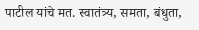पाटील यांचे मत. स्वातंत्र्य, समता, बंधुता,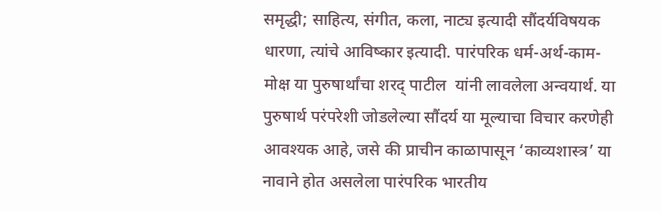समृद्धी; साहित्य, संगीत, कला, नाट्य इत्यादी सौंदर्यविषयक धारणा, त्यांचे आविष्कार इत्यादी. पारंपरिक धर्म-अर्थ-काम-मोक्ष या पुरुषार्थांचा शरद् पाटील  यांनी लावलेला अन्वयार्थ. या पुरुषार्थ परंपरेशी जोडलेल्या सौंदर्य या मूल्याचा विचार करणेही आवश्यक आहे, जसे की प्राचीन काळापासून ‘काव्यशास्त्र’ या नावाने होत असलेला पारंपरिक भारतीय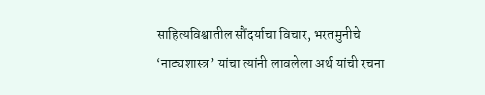साहित्यविश्वातील सौंदर्याचा विचार, भरतमुनीचे ‘नाट्यशास्त्र’ यांचा त्यांनी लावलेला अर्थ यांची रचना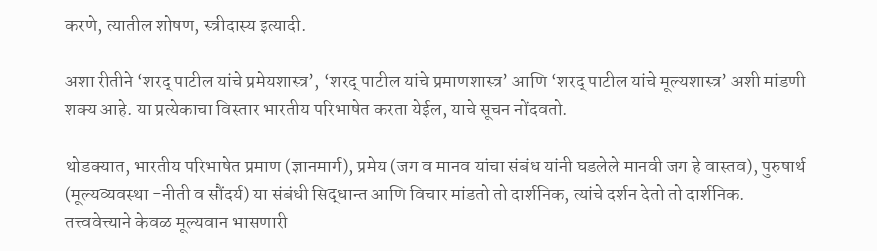करणे, त्यातील शोषण, स्त्रीदास्य इत्यादी.

अशा रीतीने ‘शरद् पाटील यांचे प्रमेयशास्त्र’, ‘शरद् पाटील यांचे प्रमाणशास्त्र’ आणि ‘शरद् पाटील यांचे मूल्यशास्त्र’ अशी मांडणी शक्य आहे. या प्रत्येकाचा विस्तार भारतीय परिभाषेत करता येईल, याचे सूचन नोंदवतो.

थोडक्यात, भारतीय परिभाषेत प्रमाण (ज्ञानमार्ग), प्रमेय (जग व मानव यांचा संबंध यांनी घडलेले मानवी जग हे वास्तव), पुरुषार्थ (मूल्यव्यवस्था -नीती व सौंदर्य) या संबंधी सिद्धान्त आणि विचार मांडतो तो दार्शनिक, त्यांचे दर्शन देतो तो दार्शनिक. तत्त्ववेत्त्याने केवळ मूल्यवान भासणारी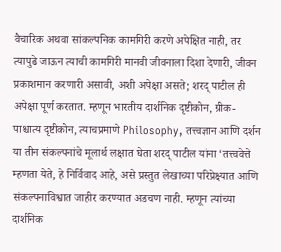वैचारिक अथवा सांकल्पनिक कामगिरी करणे अपेक्षित नाही, तर त्यापुढे जाऊन त्याची कामगिरी मानवी जीवनाला दिशा देणारी, जीवन प्रकाशमान करणारी असावी, अशी अपेक्षा असते; शरद् पाटील ही अपेक्षा पूर्ण करतात. म्हणून भारतीय दार्शनिक दृष्टीकोन, ग्रीक-पाश्चात्य दृष्टीकोन, त्याचप्रमाणे Philosophy, तत्त्वज्ञान आणि दर्शन या तीन संकल्पनांचे मूलार्थ लक्षात घेता शरद् पाटील यांना ‘तत्त्ववेत्ते म्हणता येते, हे निर्विवाद आहे, असे प्रस्तुत लेखाच्या परिप्रेक्ष्यात आणि संकल्पनाविश्वात जाहीर करण्यात अडचण नाही. म्हणून त्यांच्या दार्शनिक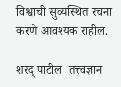विश्वाची सुव्यस्थित रचना करणे आवश्यक राहील.

शरद् पाटील  तत्त्वज्ञान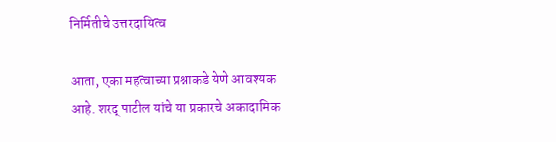निर्मितीचे उत्तरदायित्व

आता, एका महत्वाच्या प्रश्नाकडे येणे आवश्यक आहे. शरद् पाटील यांचे या प्रकारचे अकादामिक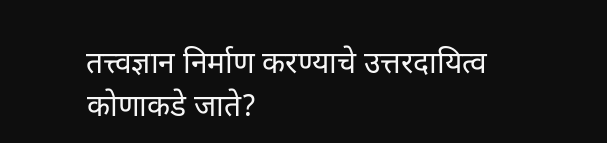तत्त्वज्ञान निर्माण करण्याचे उत्तरदायित्व कोणाकडे जाते?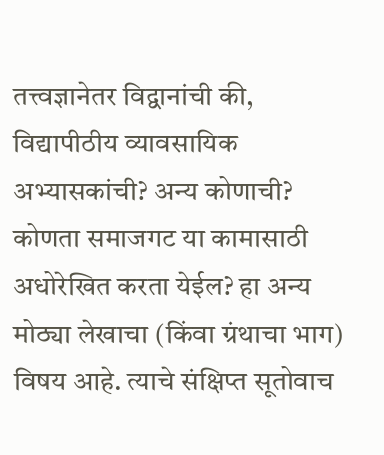तत्त्वज्ञानेतर विद्वानांची की, विद्यापीठीय व्यावसायिक अभ्यासकांची? अन्य कोणाची? कोणता समाजगट या कामासाठी अधोरेखित करता येईल? हा अन्य मोठ्या लेखाचा (किंवा ग्रंथाचा भाग) विषय आहे. त्याचे संक्षिप्त सूतोवाच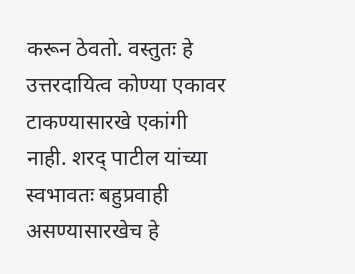करून ठेवतो. वस्तुतः हे उत्तरदायित्व कोण्या एकावर टाकण्यासारखे एकांगी नाही. शरद् पाटील यांच्या स्वभावतः बहुप्रवाही असण्यासारखेच हे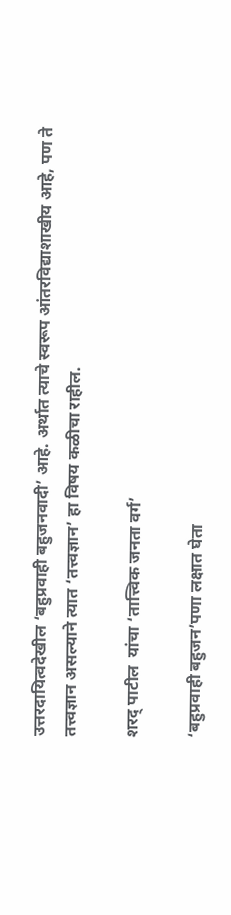उत्तरदायित्वदेखील ‘बहुप्रवाही बहुजनवादी’ आहे. अर्थात त्याचे स्वरूप आंतरविद्याशाखीय आहे, पण ते तत्त्वज्ञान असल्याने त्यात ‘तत्त्वज्ञान’ हा विषय कळीचा राहील.

शरद् पाटील  यांचा ‘तात्त्विक जनता वर्ग’

‘बहुप्रवाही बहुजन’पणा लक्षात घेता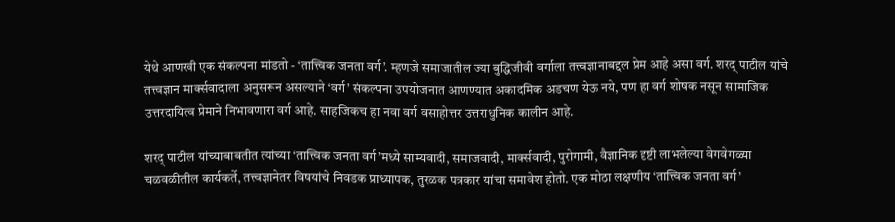येथे आणखी एक संकल्पना मांडतो - ‘तात्त्विक जनता वर्ग’. म्हणजे समाजातील ज्या बुद्धिजीवी वर्गाला तत्त्वज्ञानाबद्दल प्रेम आहे असा वर्ग. शरद् पाटील यांचे तत्त्वज्ञान मार्क्सवादाला अनुसरून असल्याने ‘वर्ग’ संकल्पना उपयोजनात आणण्यात अकादमिक अडचण येऊ नये, पण हा वर्ग शोषक नसून सामाजिक उत्तरदायित्व प्रेमाने निभावणारा वर्ग आहे. साहजिकच हा नवा वर्ग वसाहोत्तर उत्तराधुनिक कालीन आहे.

शरद् पाटील यांच्याबाबतीत त्यांच्या ‘तात्त्विक जनता वर्ग’मध्ये साम्यवादी, समाजवादी, मार्क्सवादी, पुरोगामी, वैज्ञानिक दृष्टी लाभलेल्या वेगवेगळ्या चळवळीतील कार्यकर्ते, तत्त्वज्ञानेतर विषयांचे निवडक प्राध्यापक, तुरळक पत्रकार यांचा समावेश होतो. एक मोठा लक्षणीय ‘तात्त्विक जनता वर्ग’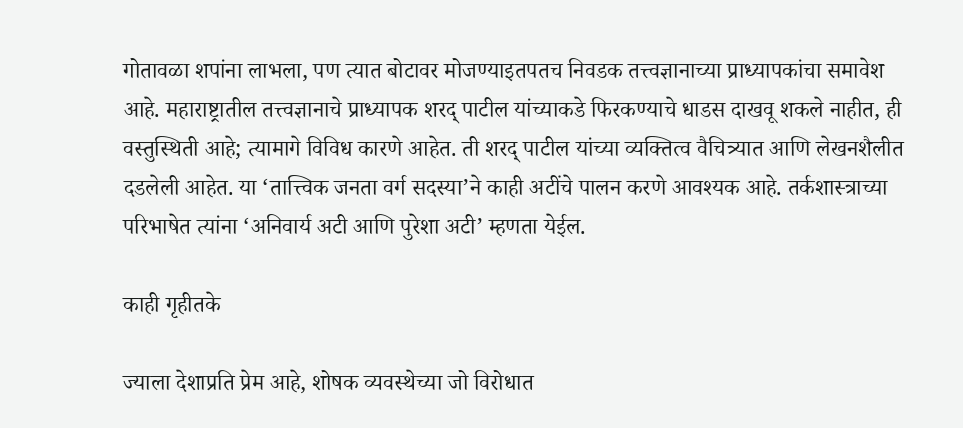गोतावळा शपांना लाभला, पण त्यात बोटावर मोजण्याइतपतच निवडक तत्त्वज्ञानाच्या प्राध्यापकांचा समावेश आहे. महाराष्ट्रातील तत्त्वज्ञानाचे प्राध्यापक शरद् पाटील यांच्याकडे फिरकण्याचे धाडस दाखवू शकले नाहीत, ही वस्तुस्थिती आहे; त्यामागे विविध कारणे आहेत. ती शरद् पाटील यांच्या व्यक्तित्व वैचित्र्यात आणि लेखनशैलीत दडलेली आहेत. या ‘तात्त्विक जनता वर्ग सदस्या’ने काही अटींचे पालन करणे आवश्यक आहे. तर्कशास्त्राच्या परिभाषेत त्यांना ‘अनिवार्य अटी आणि पुरेशा अटी’ म्हणता येईल.

काही गृहीतके

ज्याला देशाप्रति प्रेम आहे, शोषक व्यवस्थेच्या जो विरोधात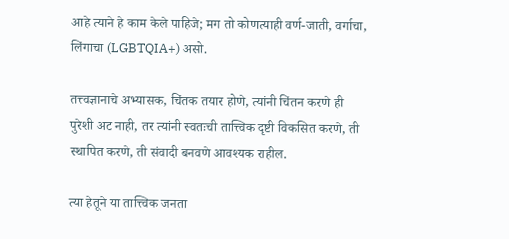आहे त्याने हे काम केले पाहिजे; मग तो कोणत्याही वर्ण-जाती, वर्गाचा, लिंगाचा (LGBTQIA+) असो.

तत्त्वज्ञानाचे अभ्यासक, चिंतक तयार होणे, त्यांनी चिंतन करणे ही पुरेशी अट नाही, तर त्यांनी स्वतःची तात्त्विक दृष्टी विकसित करणे, ती स्थापित करणे, ती संवादी बनवणे आवश्यक राहील.

त्या हेतूने या तात्त्विक जनता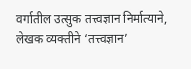वर्गातील उत्सुक तत्त्वज्ञान निर्मात्याने, लेखक व्यक्तीने ‘तत्त्वज्ञान’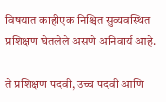विषयात काहीएक निश्चित सुव्यवस्थित प्रशिक्षण घेतलेले असणे अनिवार्य आहे.

ते प्रशिक्षण पदवी, उच्च पदवी आणि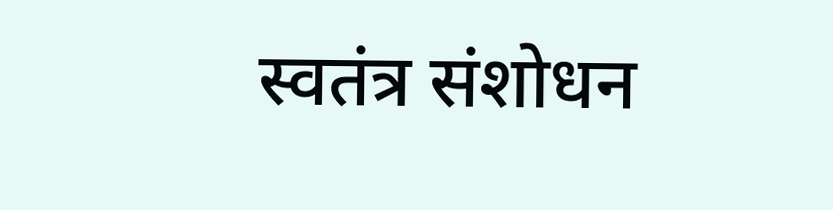स्वतंत्र संशोधन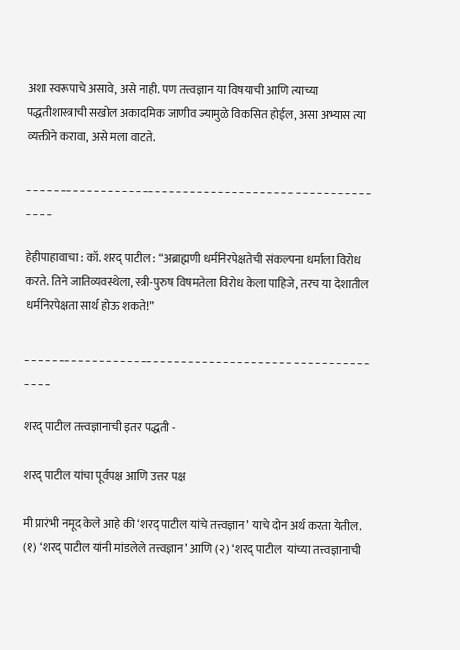अशा स्वरूपाचे असावे, असे नाही. पण तत्त्वज्ञान या विषयाची आणि त्याच्या पद्धतीशास्त्राची सखोल अकादमिक जाणीव ज्यामुळे विकसित होईल, असा अभ्यास त्या व्यक्तीने करावा, असे मला वाटते.

_ _ _ _ _ __ _ _ _ _ _ _ _ _ _ _ __ _ _ _ _ _ _ _ _ _ _ _ _ _ _ _ _ _ _ _ _ _ _ _ _ _ _ _ _ _ _ _ _ _ _ _

हेहीपाहावाचा : कॉ. शरद् पाटील : “अब्राह्मणी धर्मनिरपेक्षतेची संकल्पना धर्माला विरोध करते. तिने जातिव्यवस्थेला, स्त्री-पुरुष विषमतेला विरोध केला पाहिजे, तरच या देशातील धर्मनिरपेक्षता सार्थ होऊ शकते!”

_ _ _ _ _ __ _ _ _ _ _ _ _ _ _ _ __ _ _ _ _ _ _ _ _ _ _ _ _ _ _ _ _ _ _ _ _ _ _ _ _ _ _ _ _ _ _ _ _ _ _ _

शरद् पाटील तत्त्वज्ञानाची इतर पद्धती -

शरद् पाटील यांचा पूर्वपक्ष आणि उत्तर पक्ष

मी प्रारंभी नमूद केले आहे की ‘शरद् पाटील यांचे तत्त्वज्ञान’ याचे दोन अर्थ करता येतील. (१) ‘शरद् पाटील यांनी मांडलेले तत्त्वज्ञान’ आणि (२) ‘शरद् पाटील  यांच्या तत्त्वज्ञानाची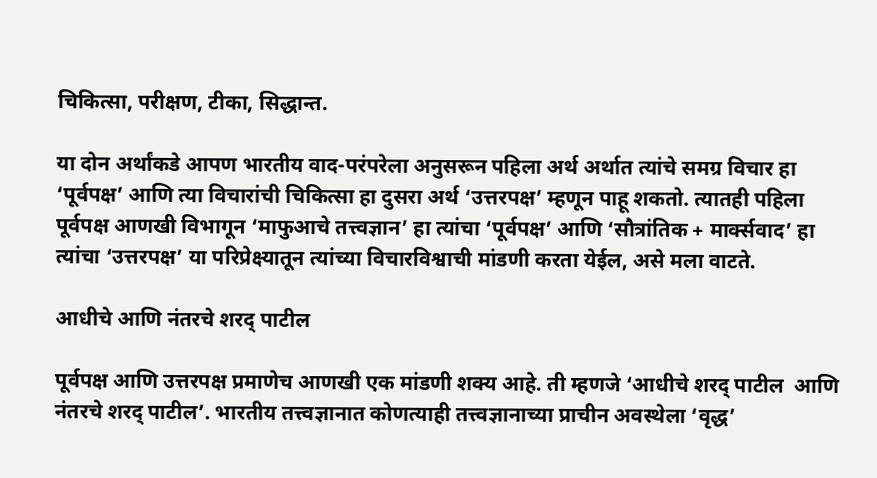चिकित्सा, परीक्षण, टीका, सिद्धान्त.

या दोन अर्थांकडे आपण भारतीय वाद-परंपरेला अनुसरून पहिला अर्थ अर्थात त्यांचे समग्र विचार हा ‘पूर्वपक्ष’ आणि त्या विचारांची चिकित्सा हा दुसरा अर्थ ‘उत्तरपक्ष’ म्हणून पाहू शकतो. त्यातही पहिला पूर्वपक्ष आणखी विभागून ‘माफुआचे तत्त्वज्ञान’ हा त्यांचा ‘पूर्वपक्ष’ आणि ‘सौत्रांतिक + मार्क्सवाद’ हा त्यांचा ‘उत्तरपक्ष’ या परिप्रेक्ष्यातून त्यांच्या विचारविश्वाची मांडणी करता येईल, असे मला वाटते.

आधीचे आणि नंतरचे शरद् पाटील

पूर्वपक्ष आणि उत्तरपक्ष प्रमाणेच आणखी एक मांडणी शक्य आहे. ती म्हणजे ‘आधीचे शरद् पाटील  आणि नंतरचे शरद् पाटील’. भारतीय तत्त्वज्ञानात कोणत्याही तत्त्वज्ञानाच्या प्राचीन अवस्थेला ‘वृद्ध’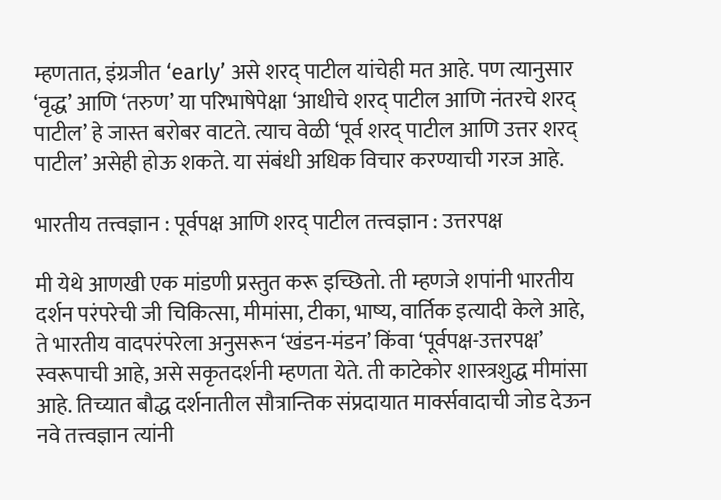म्हणतात, इंग्रजीत ‘early’ असे शरद् पाटील यांचेही मत आहे. पण त्यानुसार ‘वृद्ध’ आणि ‘तरुण’ या परिभाषेपेक्षा ‘आधीचे शरद् पाटील आणि नंतरचे शरद् पाटील’ हे जास्त बरोबर वाटते. त्याच वेळी ‘पूर्व शरद् पाटील आणि उत्तर शरद् पाटील’ असेही होऊ शकते. या संबंधी अधिक विचार करण्याची गरज आहे.

भारतीय तत्त्वज्ञान : पूर्वपक्ष आणि शरद् पाटील तत्त्वज्ञान : उत्तरपक्ष

मी येथे आणखी एक मांडणी प्रस्तुत करू इच्छितो. ती म्हणजे शपांनी भारतीय दर्शन परंपरेची जी चिकित्सा, मीमांसा, टीका, भाष्य, वार्तिक इत्यादी केले आहे, ते भारतीय वादपरंपरेला अनुसरून ‘खंडन-मंडन’ किंवा ‘पूर्वपक्ष-उत्तरपक्ष’ स्वरूपाची आहे, असे सकृतदर्शनी म्हणता येते. ती काटेकोर शास्त्रशुद्ध मीमांसा आहे. तिच्यात बौद्ध दर्शनातील सौत्रान्तिक संप्रदायात मार्क्सवादाची जोड देऊन नवे तत्त्वज्ञान त्यांनी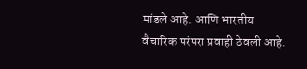मांडले आहे. आणि भारतीय वैचारिक परंपरा प्रवाही ठेवली आहे.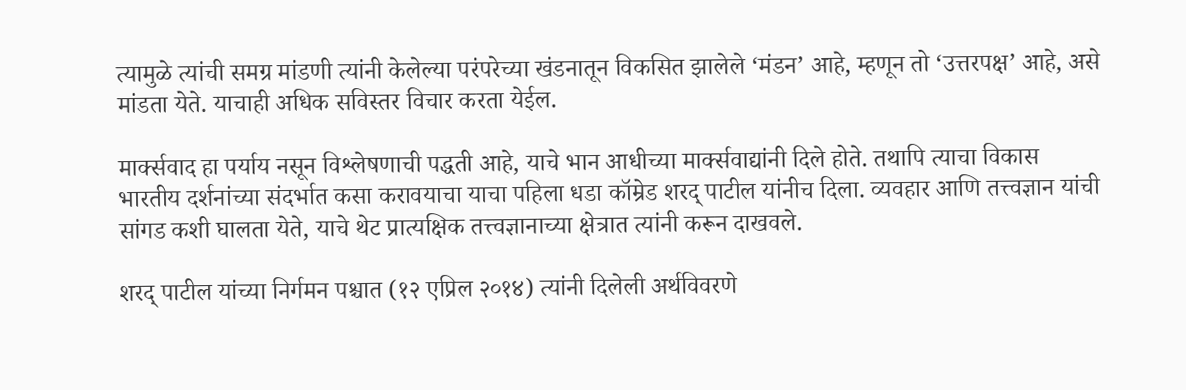त्यामुळे त्यांची समग्र मांडणी त्यांनी केलेल्या परंपरेच्या खंडनातून विकसित झालेले ‘मंडन’ आहे, म्हणून तो ‘उत्तरपक्ष’ आहे, असे मांडता येते. याचाही अधिक सविस्तर विचार करता येईल.

मार्क्सवाद हा पर्याय नसून विश्लेषणाची पद्धती आहे, याचे भान आधीच्या मार्क्सवाद्यांनी दिले होते. तथापि त्याचा विकास भारतीय दर्शनांच्या संदर्भात कसा करावयाचा याचा पहिला धडा कॉम्रेड शरद् पाटील यांनीच दिला. व्यवहार आणि तत्त्वज्ञान यांची सांगड कशी घालता येते, याचे थेट प्रात्यक्षिक तत्त्वज्ञानाच्या क्षेत्रात त्यांनी करून दाखवले.

शरद् पाटील यांच्या निर्गमन पश्चात (१२ एप्रिल २०१४) त्यांनी दिलेली अर्थविवरणे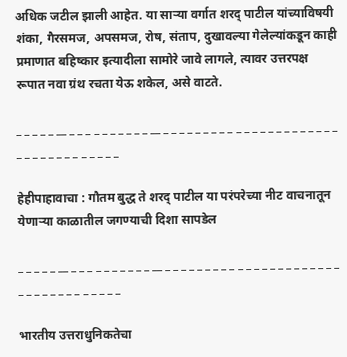अधिक जटील झाली आहेत. या साऱ्या वर्गात शरद् पाटील यांच्याविषयी शंका, गैरसमज, अपसमज, रोष, संताप, दुखावल्या गेलेल्यांकडून काही प्रमाणात बहिष्कार इत्यादीला सामोरे जावे लागले, त्यावर उत्तरपक्ष रूपात नवा ग्रंथ रचता येऊ शकेल, असे वाटते.

_ _ _ _ _ __ _ _ _ _ _ _ _ _ _ _ __ _ _ _ _ _ _ _ _ _ _ _ _ _ _ _ _ _ _ _ _ _ _ _ _ _ _ _ _ _ _ _ _ _ _ _

हेहीपाहावाचा : गौतम बुद्ध ते शरद् पाटील या परंपरेच्या नीट वाचनातून येणार्‍या काळातील जगण्याची दिशा सापडेल

_ _ _ _ _ __ _ _ _ _ _ _ _ _ _ _ __ _ _ _ _ _ _ _ _ _ _ _ _ _ _ _ _ _ _ _ _ _ _ _ _ _ _ _ _ _ _ _ _ _ _ _

भारतीय उत्तराधुनिकतेचा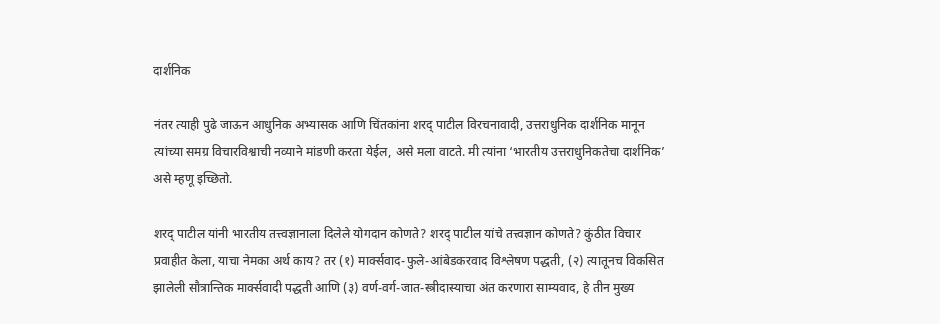दार्शनिक

नंतर त्याही पुढे जाऊन आधुनिक अभ्यासक आणि चिंतकांना शरद् पाटील विरचनावादी, उत्तराधुनिक दार्शनिक मानून त्यांच्या समग्र विचारविश्वाची नव्याने मांडणी करता येईल, असे मला वाटते. मी त्यांना ‘भारतीय उत्तराधुनिकतेचा दार्शनिक’ असे म्हणू इच्छितो.

शरद् पाटील यांनी भारतीय तत्त्वज्ञानाला दिलेले योगदान कोणते? शरद् पाटील यांचे तत्त्वज्ञान कोणते? कुंठीत विचार प्रवाहीत केला, याचा नेमका अर्थ काय? तर (१) मार्क्सवाद-फुले-आंबेडकरवाद विश्लेषण पद्धती, (२) त्यातूनच विकसित झालेली सौत्रान्तिक मार्क्सवादी पद्धती आणि (३) वर्ण-वर्ग-जात-स्त्रीदास्याचा अंत करणारा साम्यवाद, हे तीन मुख्य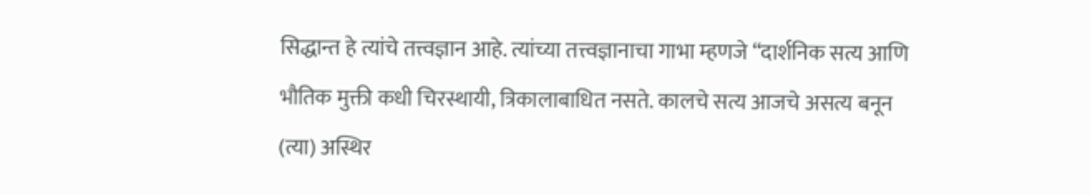सिद्धान्त हे त्यांचे तत्त्वज्ञान आहे. त्यांच्या तत्त्वज्ञानाचा गाभा म्हणजे “दार्शनिक सत्य आणि भौतिक मुक्ती कधी चिरस्थायी, त्रिकालाबाधित नसते. कालचे सत्य आजचे असत्य बनून (त्या) अस्थिर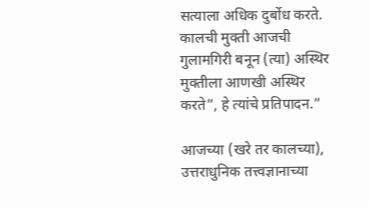सत्याला अधिक दुर्बोध करते. कालची मुक्ती आजची गुलामगिरी बनून (त्या) अस्थिर मुक्तीला आणखी अस्थिर करते”, हे त्यांचे प्रतिपादन.”

आजच्या (खरे तर कालच्या), उत्तराधुनिक तत्त्वज्ञानाच्या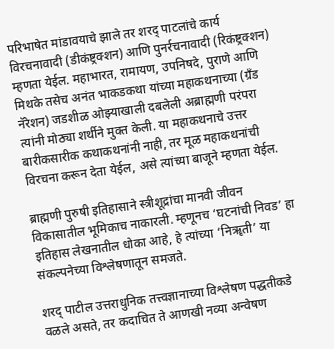परिभाषेत मांडावयाचे झाले तर शरद् पाटलांचे कार्य विरचनावादी (डीकंष्ट्रक्शन) आणि पुनर्रचनावादी (रिकंष्ट्रक्शन) म्हणता येईल. महाभारत, रामायण, उपनिषदे, पुराणे आणि मिथके तसेच अनंत भाकडकथा यांच्या महाकथनाच्या (ग्रँड नॅरेशन) जडशीळ ओझ्याखाली दबलेली अब्राह्मणी परंपरा त्यांनी मोठ्या शर्थीने मुक्त केली. या महाकथनाचे उत्तर बारीकसारीक कथाकथनांनी नाही, तर मूळ महाकथनांची विरचना करून देता येईल, असे त्यांच्या बाजूने म्हणता येईल.

ब्राह्मणी पुरुषी इतिहासाने स्त्रीशूद्रांचा मानवी जीवन विकासातील भूमिकाच नाकारली. म्हणूनच ‘घटनांची निवड’ हा इतिहास लेखनातील धोका आहे, हे त्यांच्या ‘निॠती’ या संकल्पनेच्या विश्लेषणातून समजते.

शरद् पाटील उत्तराधुनिक तत्त्वज्ञानाच्या विश्लेषण पद्धतीकडे वळले असते, तर कदाचित ते आणखी नव्या अन्वेषण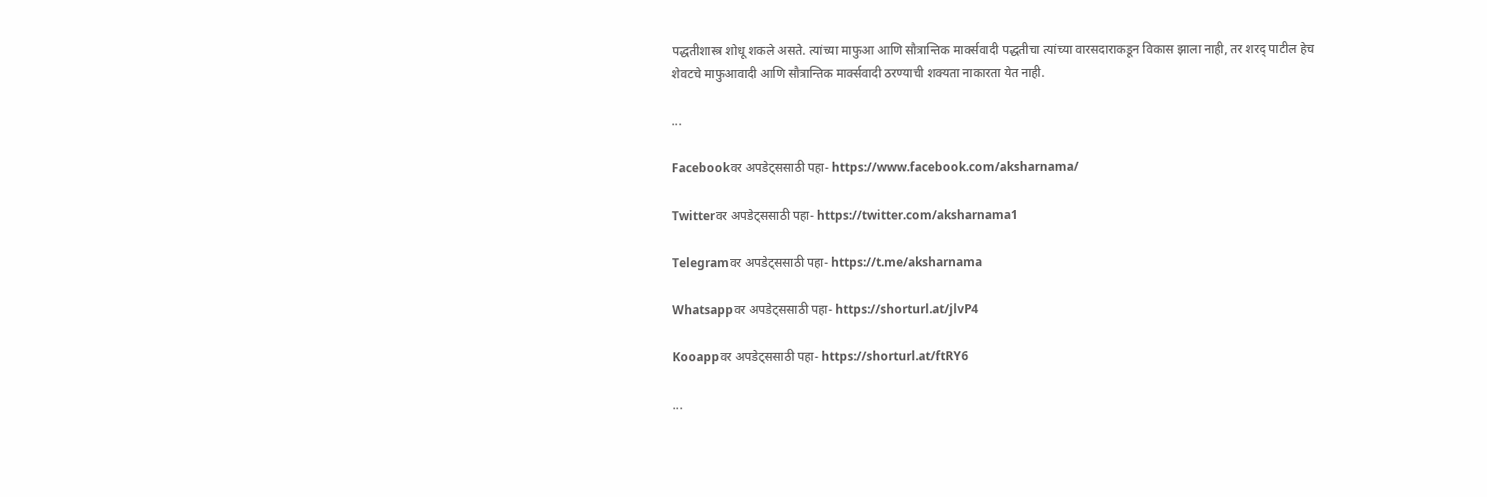पद्धतीशास्त्र शोधू शकले असते. त्यांच्या माफुआ आणि सौत्रान्तिक मार्क्सवादी पद्धतीचा त्यांच्या वारसदाराकडून विकास झाला नाही, तर शरद् पाटील हेच शेवटचे माफुआवादी आणि सौत्रान्तिक मार्क्सवादी ठरण्याची शक्यता नाकारता येत नाही.

...

Facebookवर अपडेट्ससाठी पहा- https://www.facebook.com/aksharnama/

Twitterवर अपडेट्ससाठी पहा- https://twitter.com/aksharnama1

Telegramवर अपडेट्ससाठी पहा- https://t.me/aksharnama

Whatsappवर अपडेट्ससाठी पहा- https://shorturl.at/jlvP4

Kooappवर अपडेट्ससाठी पहा- https://shorturl.at/ftRY6

...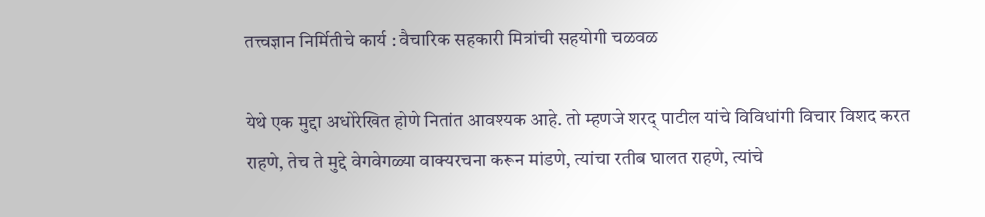तत्त्वज्ञान निर्मितीचे कार्य : वैचारिक सहकारी मित्रांची सहयोगी चळवळ

येथे एक मुद्दा अधोरेखित होणे नितांत आवश्यक आहे. तो म्हणजे शरद् पाटील यांचे विविधांगी विचार विशद करत राहणे, तेच ते मुद्दे वेगवेगळ्या वाक्यरचना करून मांडणे, त्यांचा रतीब घालत राहणे, त्यांचे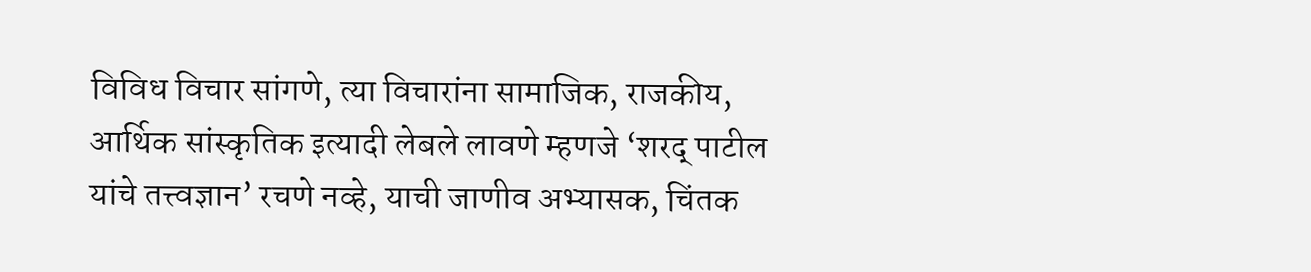विविध विचार सांगणे, त्या विचारांना सामाजिक, राजकीय, आर्थिक सांस्कृतिक इत्यादी लेबले लावणे म्हणजे ‘शरद् पाटील यांचे तत्त्वज्ञान’ रचणे नव्हे, याची जाणीव अभ्यासक, चिंतक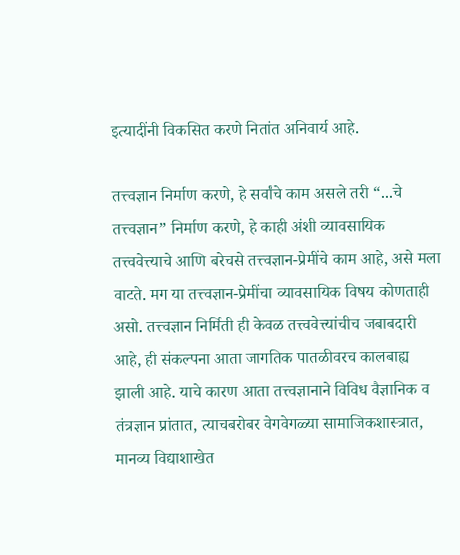इत्यादींनी विकसित करणे नितांत अनिवार्य आहे.

तत्त्वज्ञान निर्माण करणे, हे सर्वांचे काम असले तरी “...चे तत्त्वज्ञान” निर्माण करणे, हे काही अंशी व्यावसायिक तत्त्ववेत्त्याचे आणि बरेचसे तत्त्वज्ञान-प्रेमींचे काम आहे, असे मला वाटते. मग या तत्त्वज्ञान-प्रेमींचा व्यावसायिक विषय कोणताही असो. तत्त्वज्ञान निर्मिती ही केवळ तत्त्ववेत्त्यांचीच जबाबदारी आहे, ही संकल्पना आता जागतिक पातळीवरच कालबाह्य झाली आहे. याचे कारण आता तत्त्वज्ञानाने विविध वैज्ञानिक व तंत्रज्ञान प्रांतात, त्याचबरोबर वेगवेगळ्या सामाजिकशास्त्रात, मानव्य विद्याशाखेत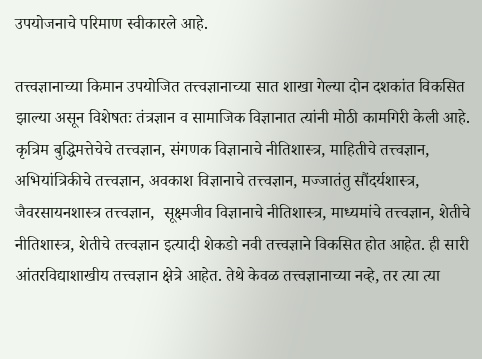उपयोजनाचे परिमाण स्वीकारले आहे.

तत्त्वज्ञानाच्या किमान उपयोजित तत्त्वज्ञानाच्या सात शाखा गेल्या दोन दशकांत विकसित झाल्या असून विशेषतः तंत्रज्ञान व सामाजिक विज्ञानात त्यांनी मोठी कामगिरी केली आहे. कृत्रिम बुद्धिमत्तेचेचे तत्त्वज्ञान, संगणक विज्ञानाचे नीतिशास्त्र, माहितीचे तत्त्वज्ञान, अभियांत्रिकीचे तत्त्वज्ञान, अवकाश विज्ञानाचे तत्त्वज्ञान, मज्जातंतु सौंदर्यशास्त्र, जैवरसायनशास्त्र तत्त्वज्ञान,  सूक्ष्मजीव विज्ञानाचे नीतिशास्त्र, माध्यमांचे तत्त्वज्ञान, शेतीचे नीतिशास्त्र, शेतीचे तत्त्वज्ञान इत्यादी शेकडो नवी तत्त्वज्ञाने विकसित होत आहेत. ही सारी आंतरविद्याशाखीय तत्त्वज्ञान क्षेत्रे आहेत. तेथे केवळ तत्त्वज्ञानाच्या नव्हे, तर त्या त्या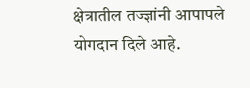क्षेत्रातील तज्ज्ञांनी आपापले योगदान दिले आहे.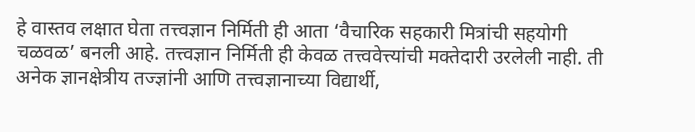हे वास्तव लक्षात घेता तत्त्वज्ञान निर्मिती ही आता ‘वैचारिक सहकारी मित्रांची सहयोगी चळवळ’ बनली आहे. तत्त्वज्ञान निर्मिती ही केवळ तत्त्ववेत्त्यांची मक्तेदारी उरलेली नाही. ती अनेक ज्ञानक्षेत्रीय तज्ज्ञांनी आणि तत्त्वज्ञानाच्या विद्यार्थी,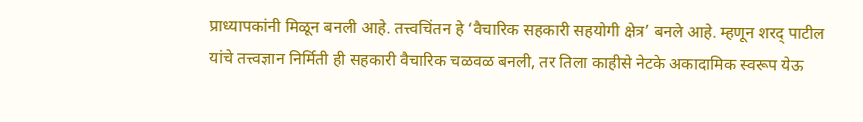प्राध्यापकांनी मिळून बनली आहे. तत्त्वचिंतन हे ‘वैचारिक सहकारी सहयोगी क्षेत्र’ बनले आहे. म्हणून शरद् पाटील  यांचे तत्त्वज्ञान निर्मिती ही सहकारी वैचारिक चळवळ बनली, तर तिला काहीसे नेटके अकादामिक स्वरूप येऊ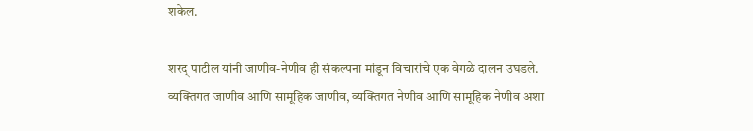शकेल.

शरद् पाटील यांनी जाणीव-नेणीव ही संकल्पना मांडून विचारांचे एक वेगळे दालन उघडले. व्यक्तिगत जाणीव आणि सामूहिक जाणीव, व्यक्तिगत नेणीव आणि सामूहिक नेणीव अशा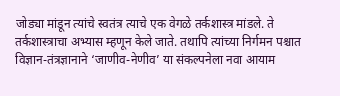जोड्या मांडून त्यांचे स्वतंत्र त्याचे एक वेगळे तर्कशास्त्र मांडले. ते तर्कशास्त्राचा अभ्यास म्हणून केले जाते. तथापि त्यांच्या निर्गमन पश्चात विज्ञान-तंत्रज्ञानाने ‘जाणीव-नेणीव’ या संकल्पनेला नवा आयाम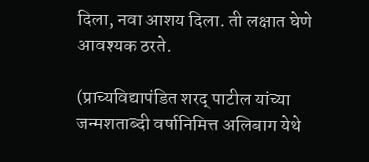दिला, नवा आशय दिला. ती लक्षात घेणे आवश्यक ठरते.

(प्राच्यविद्यापंडित शरद् पाटील यांच्या जन्मशताब्दी वर्षानिमित्त अलिबाग येथे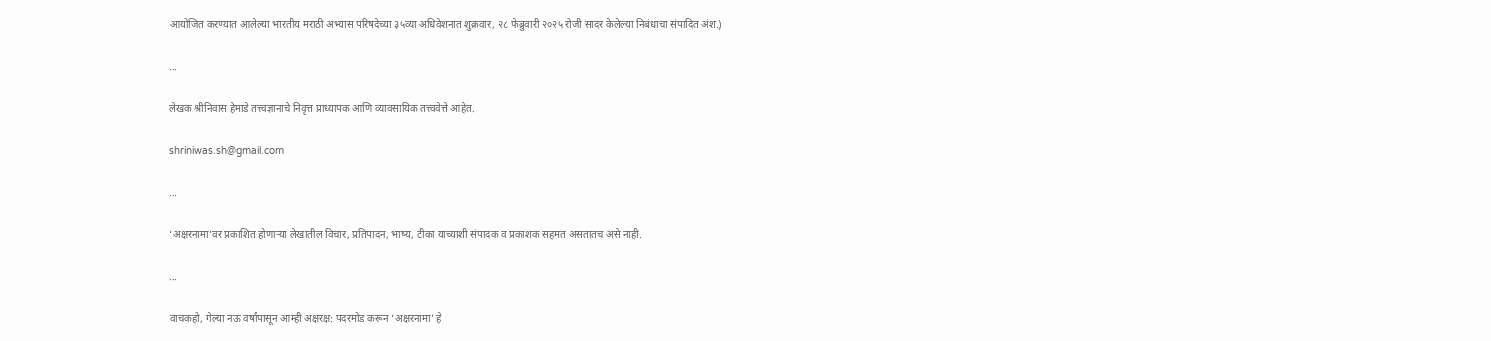आयोजित करण्यात आलेल्या भारतीय मराठी अभ्यास परिषदेच्या ३५व्या अधिवेशनात शुक्रवार, २८ फेब्रुवारी २०२५ रोजी सादर केलेल्या निबंधाचा संपादित अंश.)

...

लेखक श्रीनिवास हेमाडे तत्त्वज्ञानाचे निवृत्त प्राध्यापक आणि व्यावसायिक तत्त्ववेत्ते आहेत.

shriniwas.sh@gmail.com

...

‘अक्षरनामा’वर प्रकाशित होणाऱ्या लेखातील विचार, प्रतिपादन, भाष्य, टीका याच्याशी संपादक व प्रकाशक सहमत असतातच असे नाही.

...

वाचकहो, गेल्या नऊ वर्षांपासून आम्ही अक्षरक्ष: पदरमोड करून ‘अक्षरनामा’ हे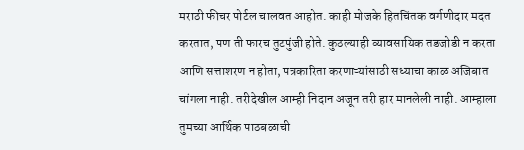मराठी फीचर पोर्टल चालवत आहोत. काही मोजके हितचिंतक वर्गणीदार मदत करतात, पण ती फारच तुटपुंजी होते. कुठल्याही व्यावसायिक तडजोडी न करता आणि सत्ताशरण न होता, पत्रकारिता करणाऱ्यांसाठी सध्याचा काळ अजिबात चांगला नाही. तरीदेखील आम्ही निदान अजून तरी हार मानलेली नाही. आम्हाला तुमच्या आर्थिक पाठबळाची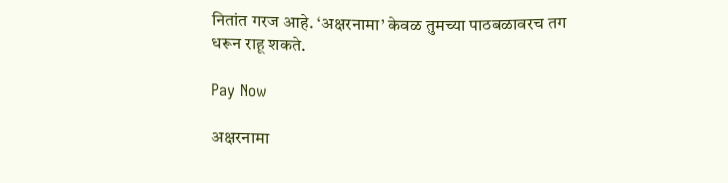नितांत गरज आहे. ‘अक्षरनामा’ केवळ तुमच्या पाठबळावरच तग धरून राहू शकते.

Pay Now

अक्षरनामा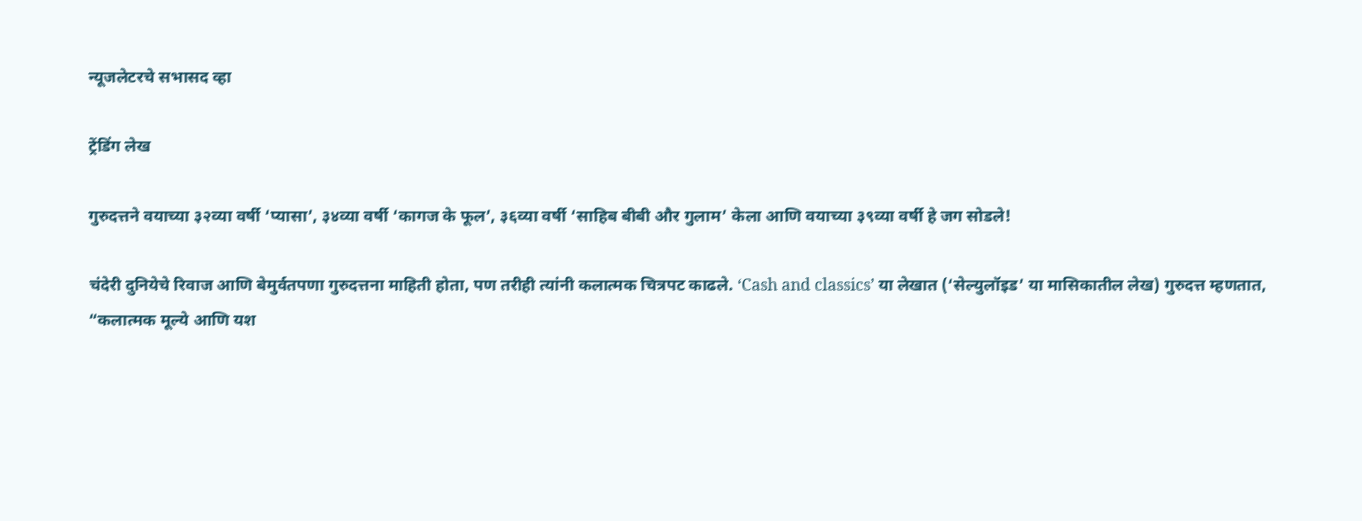न्यूजलेटरचे सभासद व्हा

ट्रेंडिंग लेख

गुरुदत्तने वयाच्या ३२व्या वर्षी ‘प्यासा’, ३४व्या वर्षी ‘कागज के फूल’, ३६व्या वर्षी ‘साहिब बीबी और गुलाम’ केला आणि वयाच्या ३९व्या वर्षी हे जग सोडले!

चंदेरी दुनियेचे रिवाज आणि बेमुर्वतपणा गुरुदत्तना माहिती होता, पण तरीही त्यांनी कलात्मक चित्रपट काढले. ‘Cash and classics’ या लेखात (‘सेल्युलॉइड’ या मासिकातील लेख) गुरुदत्त म्हणतात, “कलात्मक मूल्ये आणि यश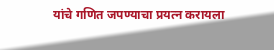यांचे गणित जपण्याचा प्रयत्न करायला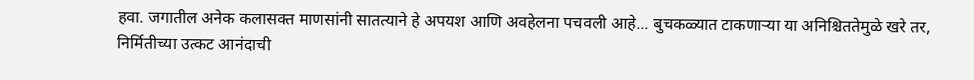हवा. जगातील अनेक कलासक्त माणसांनी सातत्याने हे अपयश आणि अवहेलना पचवली आहे... बुचकळ्यात टाकणाऱ्या या अनिश्चिततेमुळे खरे तर, निर्मितीच्या उत्कट आनंदाची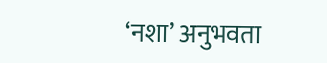‘नशा’ अनुभवता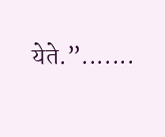येते.”.......